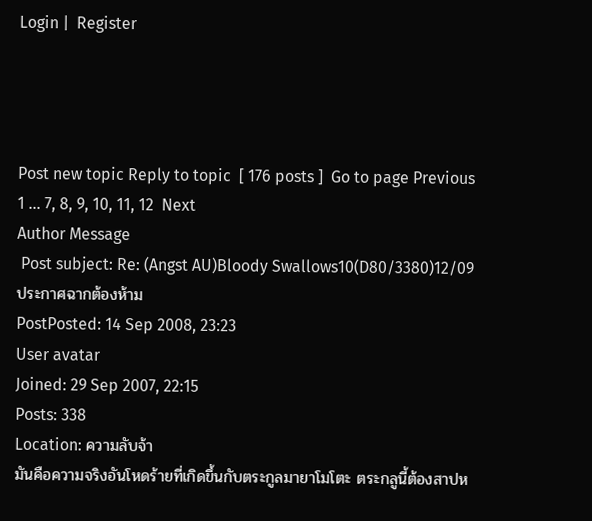Login |  Register




Post new topic Reply to topic  [ 176 posts ]  Go to page Previous  1 ... 7, 8, 9, 10, 11, 12  Next
Author Message
 Post subject: Re: (Angst AU)Bloody Swallows10(D80/3380)12/09ประกาศฉากต้องห้าม
PostPosted: 14 Sep 2008, 23:23
User avatar
Joined: 29 Sep 2007, 22:15
Posts: 338
Location: ความลับจ้า
มันคือความจริงอันโหดร้ายที่เกิดขึ้นกับตระกูลมายาโมโตะ ตระกลูนี้ต้องสาปห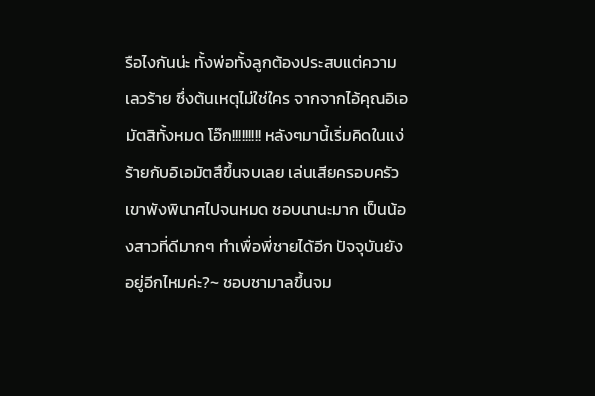รือไงกันน่ะ ทั้งพ่อทั้งลูกต้องประสบแต่ความเลวร้าย ซึ่งต้นเหตุไม่ใช่ใคร จากจากไอ้คุณอิเอมัตสิทั้งหมด โอ๊ก!!!!!!!!! หลังๆมานี้เริ่มคิดในแง่ร้ายกับอิเอมัตสึขึ้นจบเลย เล่นเสียครอบครัวเขาพังพินาศไปจนหมด ชอบนานะมาก เป็นน้องสาวที่ดีมากๆ ทำเพื่อพี่ชายได้อีก ปัจจุบันยังอยู่อีกไหมค่ะ?~ ชอบชามาลขึ้นจม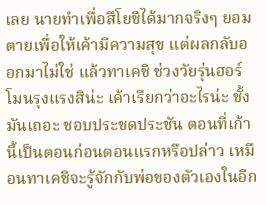เลย นายทำเพื่อสึโยชิได้มากจริงๆ ยอมตายเพื่อให้เค้ามีความสุข แต่ผลกลับออกมาไม่ใช่ แล้วทาเคชิ ช่วงวัยรุ่นฮอร์โมนรุงแรงสิน่ะ เค้าเรียกว่าอะไรน่ะ ชั้งมันเถอะ ชอบประชดประชัน ตอนที่เก้านี้เป็นตอนก่อนตอนแรกหรือปล่าว เหมือนทาเคชิจะรู้จักกับพ่อของตัวเองในอีก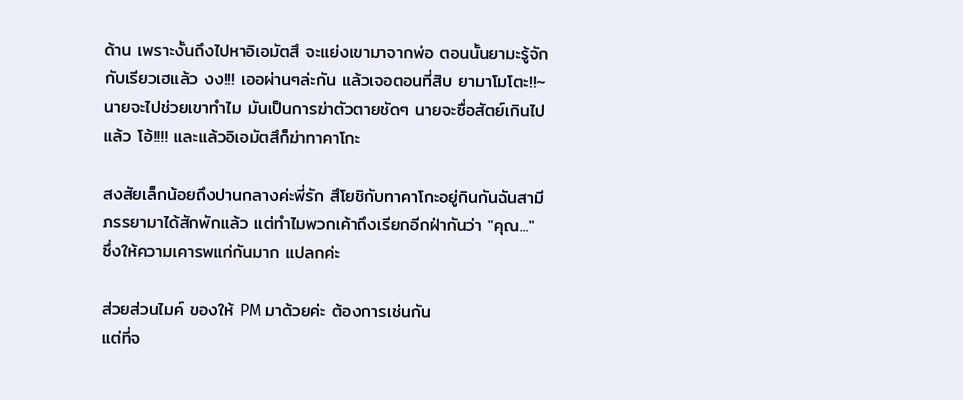ด้าน เพราะงั้นถึงไปหาอิเอมัตสึ จะแย่งเขามาจากพ่อ ตอนนั้นยามะรู้จักกับเรียวเฮแล้ว งง!!! เออผ่านๆล่ะกัน แล้วเจอตอนที่สิบ ยามาโมโตะ!!~ นายจะไปช่วยเขาทำไม มันเป็นการฆ่าตัวตายชัดๆ นายจะซื่อสัตย์เกินไปแล้ว โอ้!!!! และแล้วอิเอมัตสึก็ฆ่าทาคาโกะ

สงสัยเล็กน้อยถึงปานกลางค่ะพี่รัก สึโยชิกับทาคาโกะอยู่กินกันฉันสามีภรรยามาได้สักพักแล้ว แต่ทำไมพวกเค้าถึงเรียกอีกฝ่ากันว่า "คุณ..." ซึ่งให้ความเคารพแก่กันมาก แปลกค่ะ

ส่วยส่วนไมค์ ของให้ PM มาด้วยค่ะ ต้องการเช่นกัน
แต่ที่จ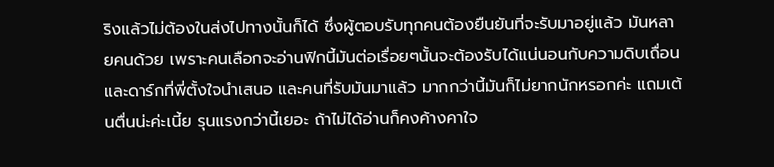ริงแล้วไม่ต้องในส่งไปทางนั้นก็ได้ ซึ่งผู้ตอบรับทุกคนต้องยืนยันที่จะรับมาอยู่แล้ว มันหลายคนด้วย เพราะคนเลือกจะอ่านฟิกนี้มันต่อเรื่อยๆนั้นจะต้องรับได้แน่นอนกับความดิบเถื่อนและดาร์กที่พี่ตั้งใจนำเสนอ และคนที่รับมันมาแล้ว มากกว่านี้มันก็ไม่ยากนักหรอกค่ะ แถมเต้นตื่นน่ะค่ะเนี้ย รุนแรงกว่านี้เยอะ ถ้าไม่ได้อ่านก็คงค้างคาใจ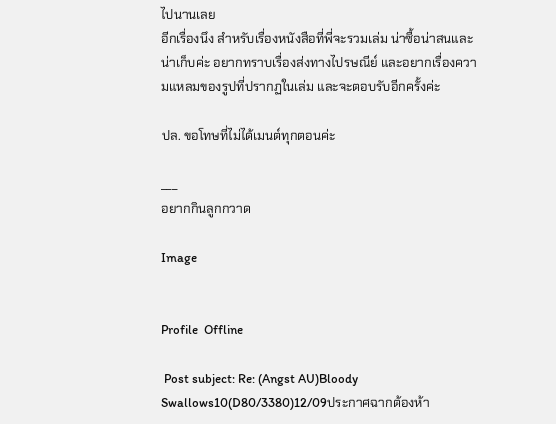ไปนานเลย
อีกเรื่องนึง สำหรับเรื่องหนังสือที่พี่จะรวมเล่ม น่าซื้อน่าสนและน่าเก็บค่ะ อยากทราบเรื่องส่งทางไปรษณีย์ และอยากเรื่องความแหลมของรูปที่ปรากฏในเล่ม และจะตอบรับอีกครั้งค่ะ

ปล. ขอโทษที่ไม่ได้เมนต์ทุกตอนค่ะ

___
อยากกินลูกกวาด

Image


Profile  Offline

 Post subject: Re: (Angst AU)Bloody Swallows10(D80/3380)12/09ประกาศฉากต้องห้า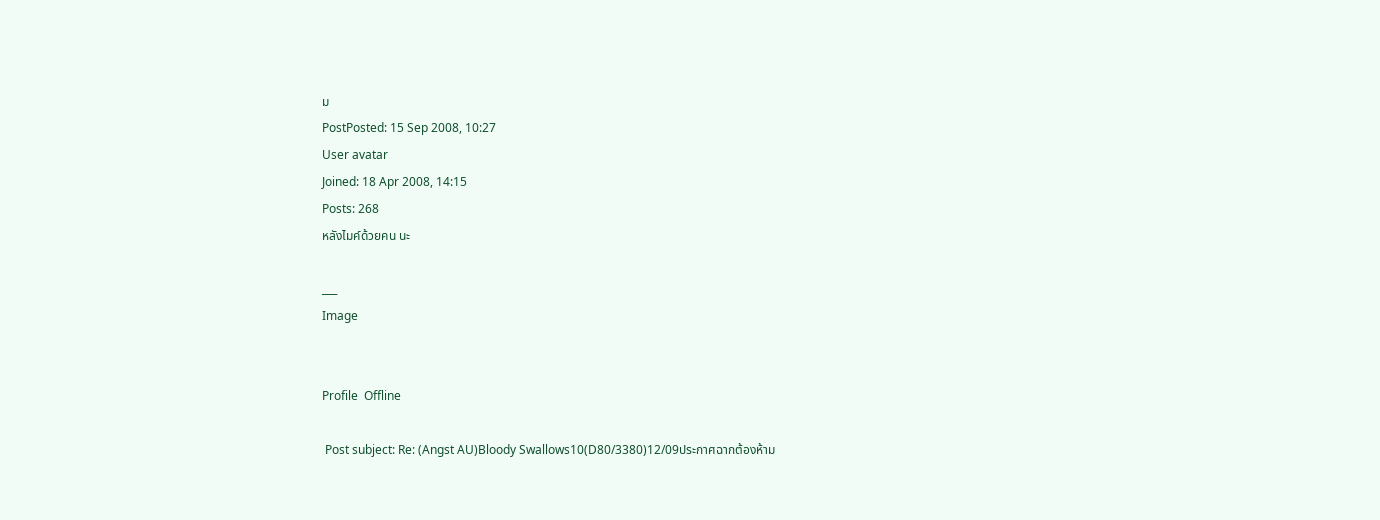ม
PostPosted: 15 Sep 2008, 10:27
User avatar
Joined: 18 Apr 2008, 14:15
Posts: 268
หลังไมค์ด้วยคน นะ

___
Image


Profile  Offline

 Post subject: Re: (Angst AU)Bloody Swallows10(D80/3380)12/09ประกาศฉากต้องห้าม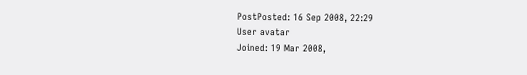PostPosted: 16 Sep 2008, 22:29
User avatar
Joined: 19 Mar 2008,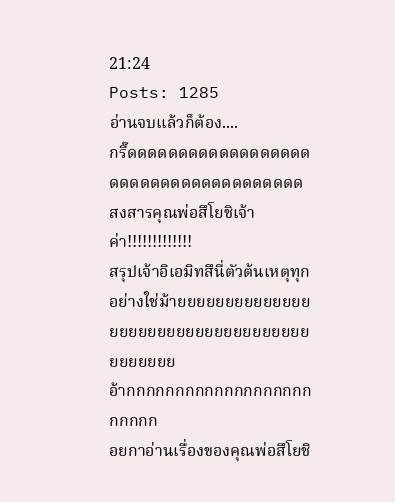21:24
Posts: 1285
อ่านจบแล้วก็ต้อง....
กรี๊ดดดดดดดดดดดดดดดดดดดดดดดดดดดดดดดดดดดดด
สงสารคุณพ่อสึโยชิเจ้าค่า!!!!!!!!!!!!!
สรุปเจ้าอิเอมิทสึนี่ตัวต้นเหตุทุกอย่างใช่ม้ายยยยยยยยยยยยยยยยยยยยยยยยยยยยยยยยยยยยยยยยยย
อ้ากกกกกกกกกกกกกกกกกกกกกกกก
อยกาอ่านเรื่องของคุณพ่อสึโยชิ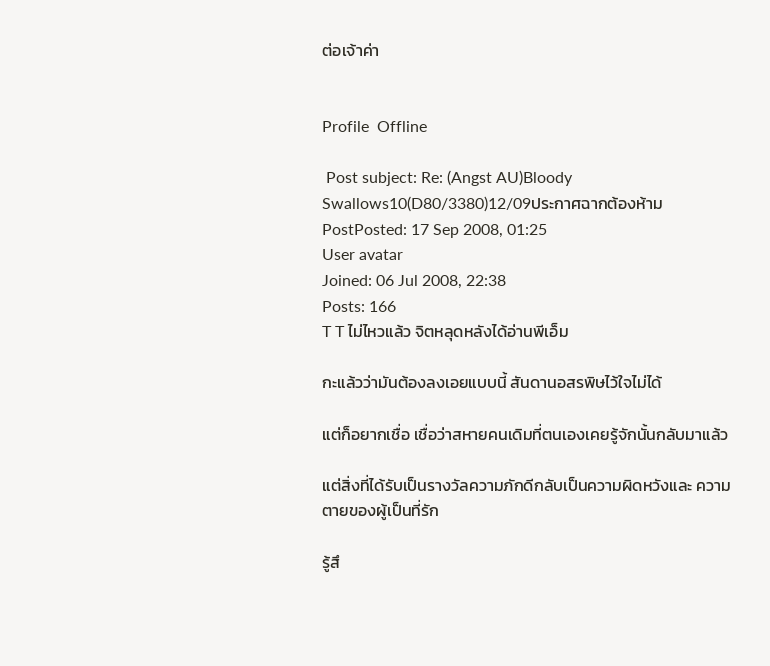ต่อเจ้าค่า


Profile  Offline

 Post subject: Re: (Angst AU)Bloody Swallows10(D80/3380)12/09ประกาศฉากต้องห้าม
PostPosted: 17 Sep 2008, 01:25
User avatar
Joined: 06 Jul 2008, 22:38
Posts: 166
T T ไม่ไหวแล้ว จิตหลุดหลังได้อ่านพีเอ็ม

กะแล้วว่ามันต้องลงเอยแบบนี้ สันดานอสรพิษไว้ใจไม่ได้

แต่ก็อยากเชื่อ เชื่อว่าสหายคนเดิมที่ตนเองเคยรู้จักนั้นกลับมาแล้ว

แต่สิ่งที่ได้รับเป็นรางวัลความภักดีกลับเป็นความผิดหวังและ ความตายของผู้เป็นที่รัก

รู้สึ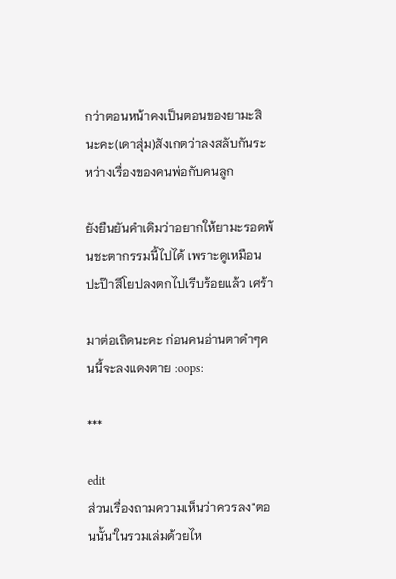กว่าตอนหน้าคงเป็นตอนของยามะสินะคะ(เดาสุ่ม)สังเกตว่าลงสลับกันระหว่างเรื่องของคนพ่อกับคนลูก

ยังยืนยันคำเดิมว่าอยากให้ยามะรอดพ้นชะตากรรมนี้ไปได้ เพราะดูเหมือนปะป๊าสึโยปลงตกไปเรีบร้อยแล้ว เศร้า

มาต่อเถิดนะคะ ก่อนคนอ่านตาดำๆคนนี้จะลงแดงตาย :oops:

***

edit
ส่วนเรื่องถามความเห็นว่าควรลง"ตอนนั้น"ในรวมเล่มด้วยไห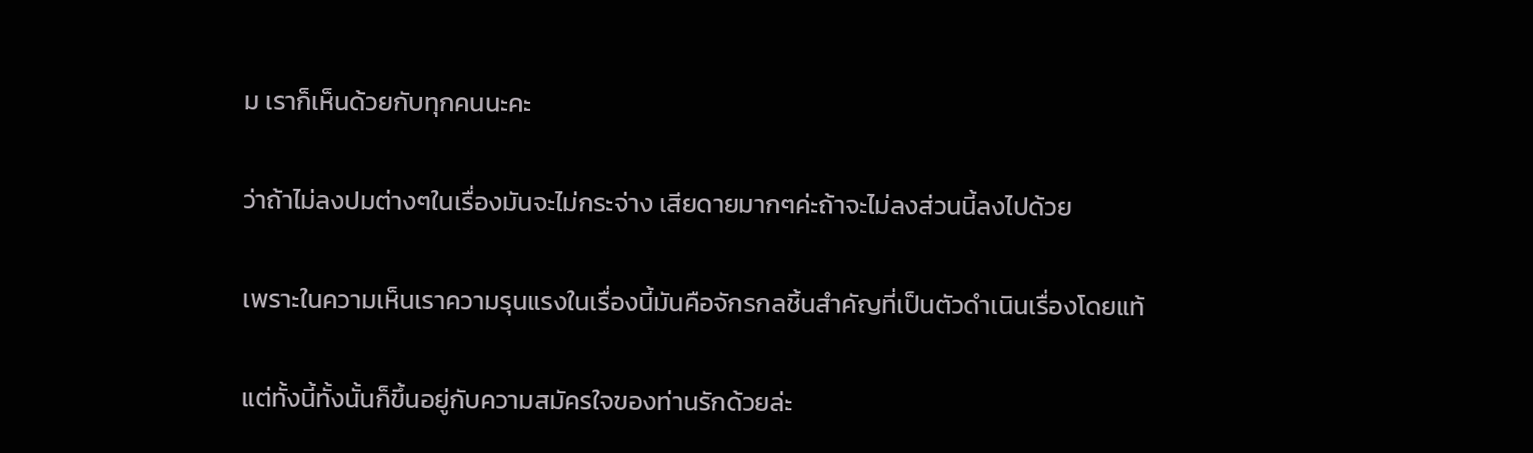ม เราก็เห็นด้วยกับทุกคนนะคะ

ว่าถ้าไม่ลงปมต่างๆในเรื่องมันจะไม่กระจ่าง เสียดายมากๆค่ะถ้าจะไม่ลงส่วนนี้ลงไปด้วย

เพราะในความเห็นเราความรุนแรงในเรื่องนี้มันคือจักรกลชิ้นสำคัญที่เป็นตัวดำเนินเรื่องโดยแท้

แต่ทั้งนี้ทั้งนั้นก็ขึ้นอยู่กับความสมัครใจของท่านรักด้วยล่ะ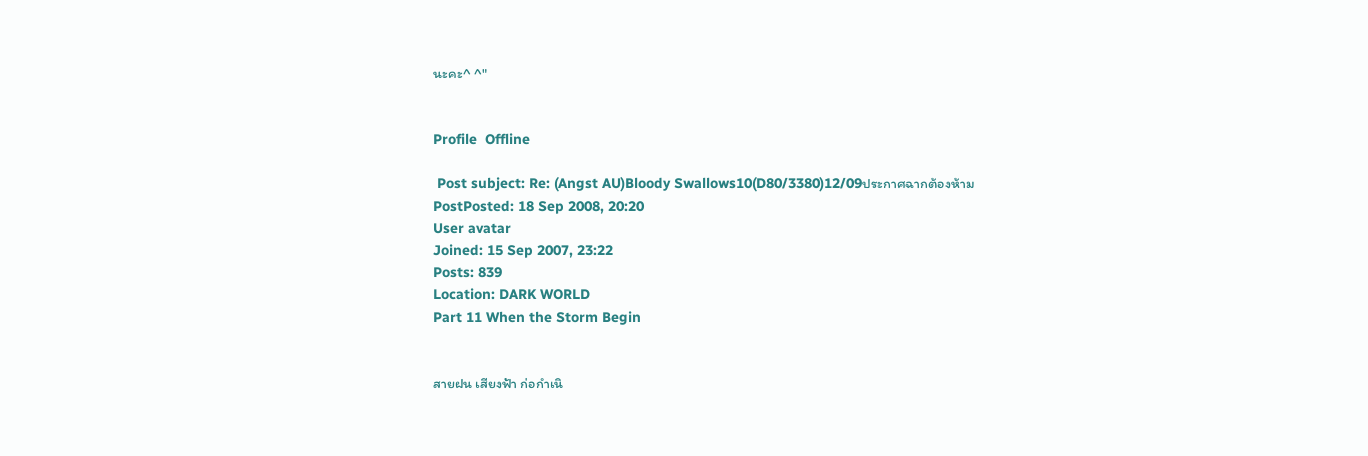นะคะ^ ^"


Profile  Offline

 Post subject: Re: (Angst AU)Bloody Swallows10(D80/3380)12/09ประกาศฉากต้องห้าม
PostPosted: 18 Sep 2008, 20:20
User avatar
Joined: 15 Sep 2007, 23:22
Posts: 839
Location: DARK WORLD
Part 11 When the Storm Begin


สายฝน เสียงฟ้า ก่อกำเนิ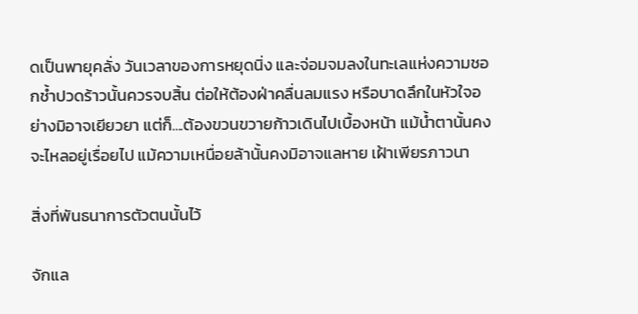ดเป็นพายุคลั่ง วันเวลาของการหยุดนิ่ง และจ่อมจมลงในทะเลแห่งความชอกช้ำปวดร้าวนั้นควรจบสิ้น ต่อให้ต้องฝ่าคลื่นลมแรง หรือบาดลึกในหัวใจอย่างมิอาจเยียวยา แต่ก็....ต้องขวนขวายก้าวเดินไปเบื้องหน้า แม้น้ำตานั้นคงจะไหลอยู่เรื่อยไป แม้ความเหนื่อยล้านั้นคงมิอาจแลหาย เฝ้าเพียรภาวนา

สิ่งที่พันธนาการตัวตนนั้นไว้

จักแล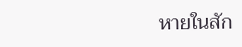หายในสัก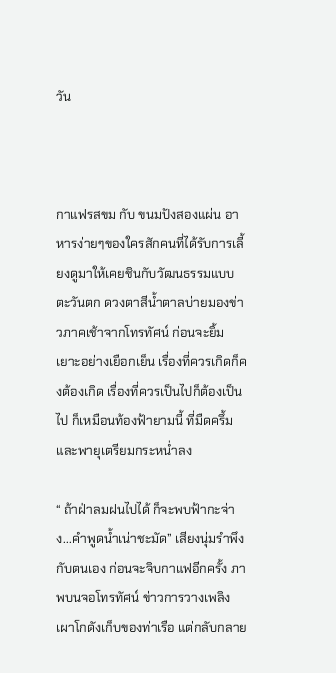วัน



กาแฟรสขม กับ ขนมปังสองแผ่น อาหารง่ายๆของใครสักคนที่ได้รับการเลี้ยงดูมาให้เคยชินกับวัฒนธรรมแบบตะวันตก ดวงตาสีน้ำตาลบ่ายมองข่าวภาคเช้าจากโทรทัศน์ ก่อนจะยิ้มเยาะอย่างเยือกเย็น เรื่องที่ควรเกิดก็คงต้องเกิด เรื่องที่ควรเป็นไปก็ต้องเป็นไป ก็เหมือนท้องฟ้ายามนี้ ที่มืดครึ้ม และพายุเตรียมกระหน่ำลง

“ ถ้าฝ่าลมฝนไปได้ ก็จะพบฟ้ากะจ่าง...คำพูดน้ำเน่าชะมัด” เสียงนุ่มรำพึงกับตนเอง ก่อนจะจิบกาแฟอีกครั้ง ภาพบนจอโทรทัศน์ ข่าวการวางเพลิงเผาโกดังเก็บของท่าเรือ แต่กลับกลาย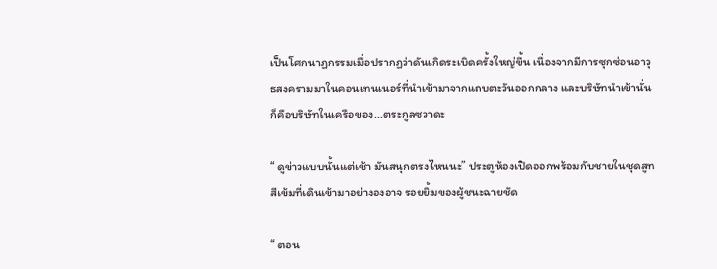เป็นโศกนาฏกรรมเมื่อปรากฏว่าดันเกิดระเบิดครั้งใหญ่ขึ้น เนื่องจากมีการซุกซ่อนอาวุธสงครามมาในคอนเทนเนอร์ที่นำเข้ามาจากแถบตะวันออกกลาง และบริษัทนำเข้านั่น ก็คือบริษัทในเครือของ...ตระกูลซวาดะ

“ ดูข่าวแบบนั้นแต่เช้า มันสนุกตรงไหนนะ” ประตูห้องเปิดออกพร้อมกับชายในชุดสูทสีเข้มที่เดินเข้ามาอย่างองอาจ รอยยิ้มของผู้ชนะฉายชัด

“ ตอน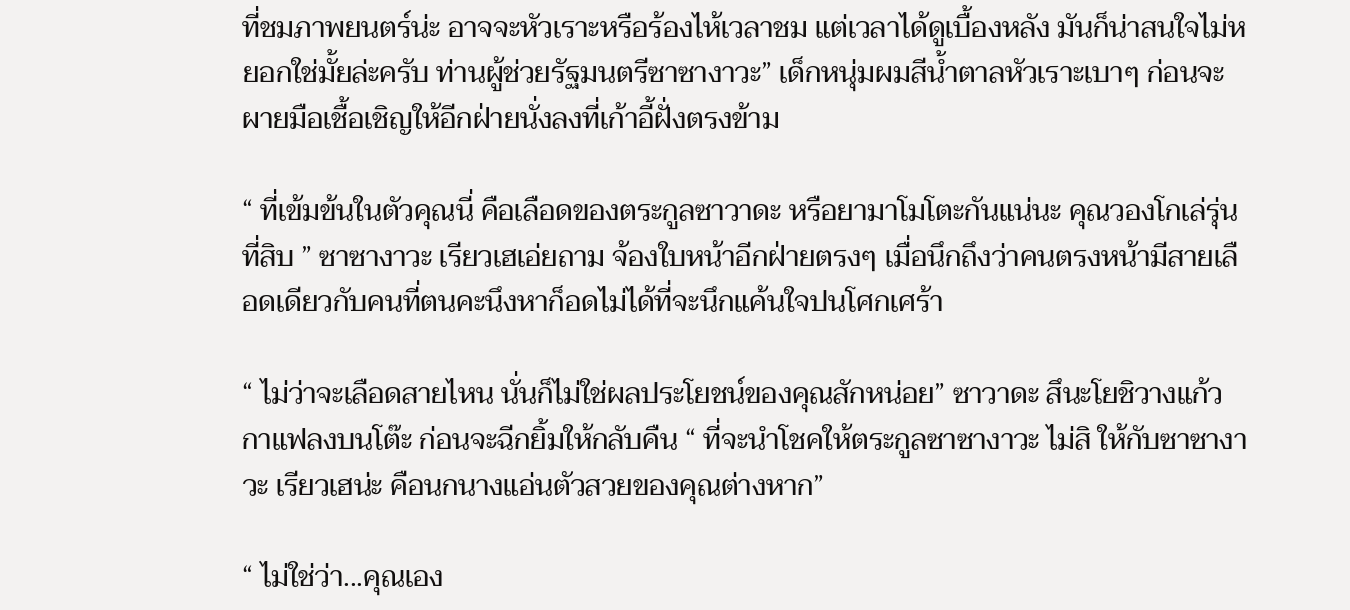ที่ชมภาพยนตร์น่ะ อาจจะหัวเราะหรือร้องไห้เวลาชม แต่เวลาได้ดูเบื้องหลัง มันก็น่าสนใจไม่หยอกใช่มั้ยล่ะครับ ท่านผู้ช่วยรัฐมนตรีซาซางาวะ” เด็กหนุ่มผมสีน้ำตาลหัวเราะเบาๆ ก่อนจะผายมือเชื้อเชิญให้อีกฝ่ายนั่งลงที่เก้าอี้ฝั่งตรงข้าม

“ ที่เข้มข้นในตัวคุณนี่ คือเลือดของตระกูลซาวาดะ หรือยามาโมโตะกันแน่นะ คุณวองโกเล่รุ่นที่สิบ ” ซาซางาวะ เรียวเฮเอ่ยถาม จ้องใบหน้าอีกฝ่ายตรงๆ เมื่อนึกถึงว่าคนตรงหน้ามีสายเลือดเดียวกับคนที่ตนคะนึงหาก็อดไม่ได้ที่จะนึกแค้นใจปนโศกเศร้า

“ ไม่ว่าจะเลือดสายไหน นั่นก็ไม่ใช่ผลประโยชน์ของคุณสักหน่อย” ซาวาดะ สึนะโยชิวางแก้วกาแฟลงบนโต๊ะ ก่อนจะฉีกยิ้มให้กลับคืน “ ที่จะนำโชคให้ตระกูลซาซางาวะ ไม่สิ ให้กับซาซางาวะ เรียวเฮน่ะ คือนกนางแอ่นตัวสวยของคุณต่างหาก”

“ ไม่ใช่ว่า...คุณเอง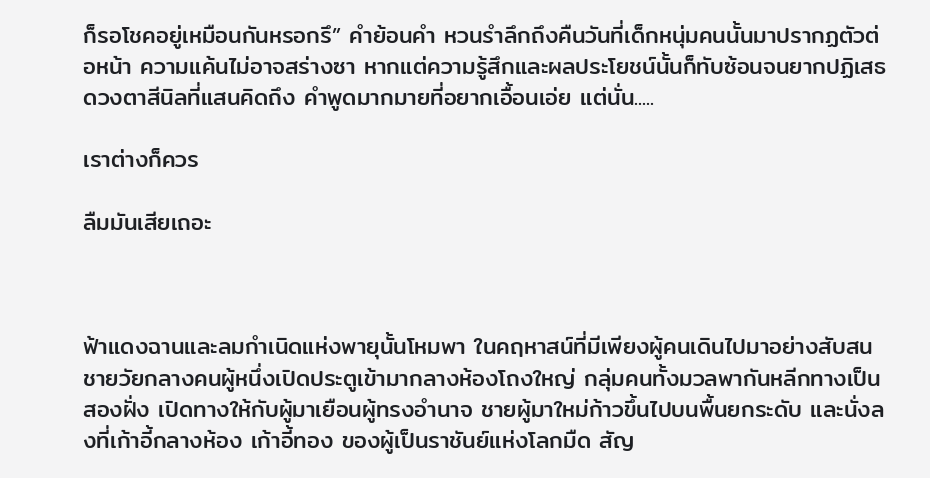ก็รอโชคอยู่เหมือนกันหรอกรึ” คำย้อนคำ หวนรำลึกถึงคืนวันที่เด็กหนุ่มคนนั้นมาปรากฏตัวต่อหน้า ความแค้นไม่อาจสร่างซา หากแต่ความรู้สึกและผลประโยชน์นั้นก็ทับซ้อนจนยากปฏิเสธ ดวงตาสีนิลที่แสนคิดถึง คำพูดมากมายที่อยากเอื้อนเอ่ย แต่นั่น.....

เราต่างก็ควร

ลืมมันเสียเถอะ



ฟ้าแดงฉานและลมกำเนิดแห่งพายุนั้นโหมพา ในคฤหาสน์ที่มีเพียงผู้คนเดินไปมาอย่างสับสน ชายวัยกลางคนผู้หนึ่งเปิดประตูเข้ามากลางห้องโถงใหญ่ กลุ่มคนทั้งมวลพากันหลีกทางเป็นสองฝั่ง เปิดทางให้กับผู้มาเยือนผู้ทรงอำนาจ ชายผู้มาใหม่ก้าวขึ้นไปบนพื้นยกระดับ และนั่งลงที่เก้าอี้กลางห้อง เก้าอี้ทอง ของผู้เป็นราชันย์แห่งโลกมืด สัญ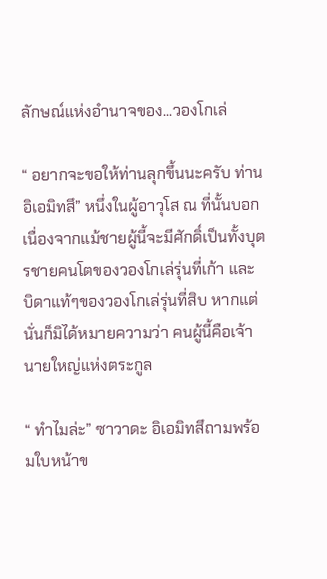ลักษณ์แห่งอำนาจของ...วองโกเล่

“ อยากจะขอให้ท่านลุกขึ้นนะครับ ท่านอิเอมิทสึ” หนึ่งในผู้อาวุโส ณ ที่นั้นบอก เนื่องจากแม้ชายผู้นี้จะมีศักดิ์เป็นทั้งบุตรชายคนโตของวองโกเล่รุ่นที่เก้า และ บิดาแท้ๆของวองโกเล่รุ่นที่สิบ หากแต่นั่นก็มิได้หมายความว่า คนผู้นี้คือเจ้านายใหญ่แห่งตระกูล

“ ทำไมล่ะ” ซาวาดะ อิเอมิทสึถามพร้อมใบหน้าข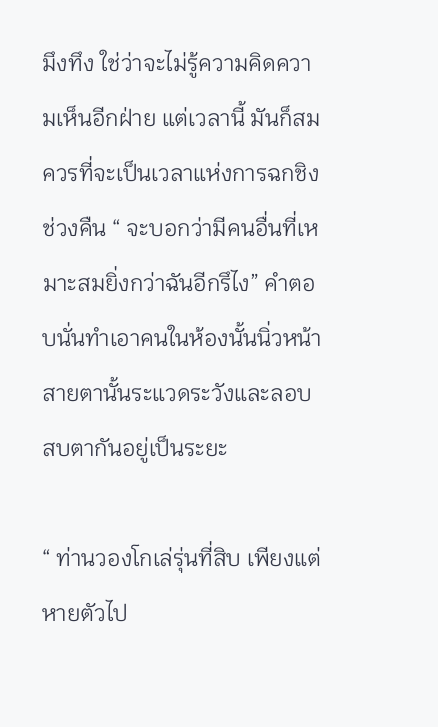มึงทึง ใช่ว่าจะไม่รู้ความคิดความเห็นอีกฝ่าย แต่เวลานี้ มันก็สมควรที่จะเป็นเวลาแห่งการฉกชิงช่วงคืน “ จะบอกว่ามีคนอื่นที่เหมาะสมยิ่งกว่าฉันอีกรึไง” คำตอบนั่นทำเอาคนในห้องนั้นนิ่วหน้า สายตานั้นระแวดระวังและลอบสบตากันอยู่เป็นระยะ

“ ท่านวองโกเล่รุ่นที่สิบ เพียงแต่หายตัวไป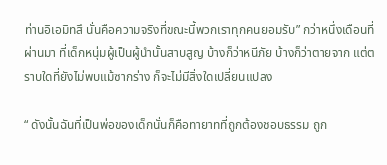ท่านอิเอมิทสึ นั่นคือความจริงที่ขณะนี้พวกเราทุกคนยอมรับ” กว่าหนึ่งเดือนที่ผ่านมา ที่เด็กหนุ่มผู้เป็นผู้นำนั้นสาบสูญ บ้างก็ว่าหนีภัย บ้างก็ว่าตายจาก แต่ตราบใดที่ยังไม่พบแม้ซากร่าง ก็จะไม่มีสิ่งใดเปลี่ยนแปลง

“ ดังนั้นฉันที่เป็นพ่อของเด็กนั่นก็คือทายาทที่ถูกต้องชอบธรรม ถูก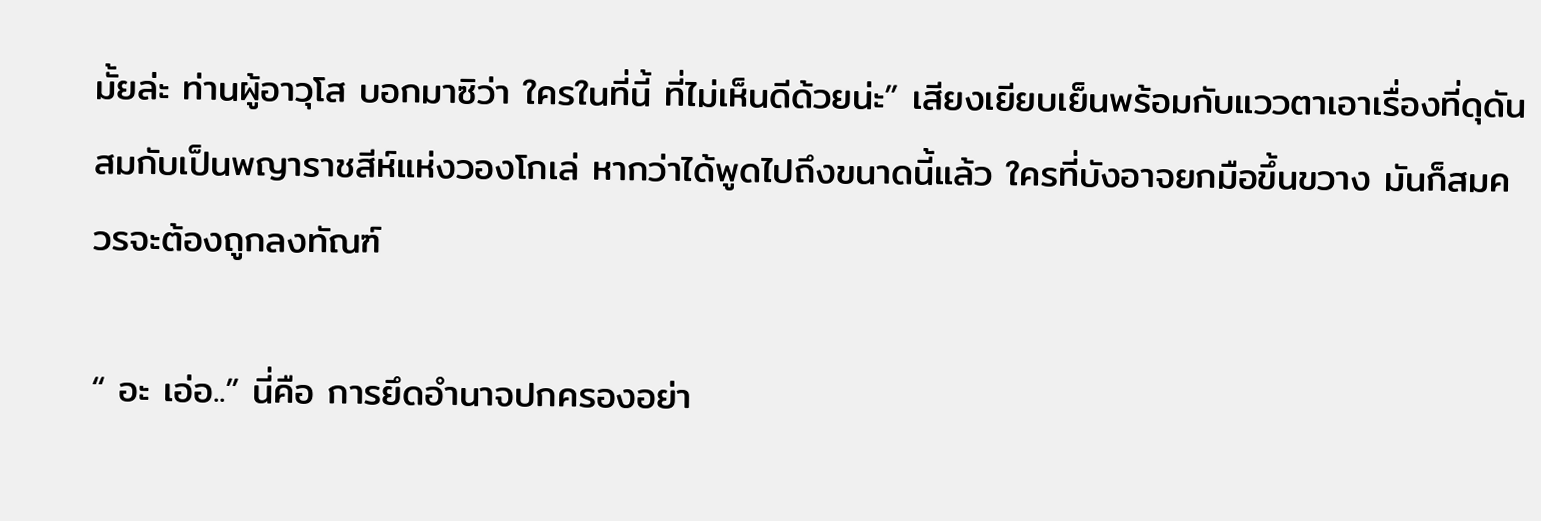มั้ยล่ะ ท่านผู้อาวุโส บอกมาซิว่า ใครในที่นี้ ที่ไม่เห็นดีด้วยน่ะ” เสียงเยียบเย็นพร้อมกับแววตาเอาเรื่องที่ดุดัน สมกับเป็นพญาราชสีห์แห่งวองโกเล่ หากว่าได้พูดไปถึงขนาดนี้แล้ว ใครที่บังอาจยกมือขึ้นขวาง มันก็สมควรจะต้องถูกลงทัณฑ์

“ อะ เอ่อ..” นี่คือ การยึดอำนาจปกครองอย่า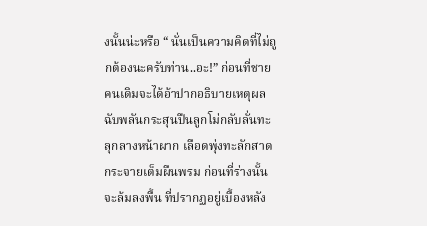งนั้นน่ะหรือ “ นั่นเป็นความคิดที่ไม่ถูกต้องนะครับท่าน..อะ!” ก่อนที่ชายคนเดิมจะได้อ้าปากอธิบายเหตุผล ฉับพลันกระสุนปืนลูกโม่กลับลั่นทะลุกลางหน้าผาก เลือดพุ่งทะลักสาดกระจายเต็มผืนพรม ก่อนที่ร่างนั้นจะล้มลงพื้น ที่ปรากฏอยู่เบื้องหลัง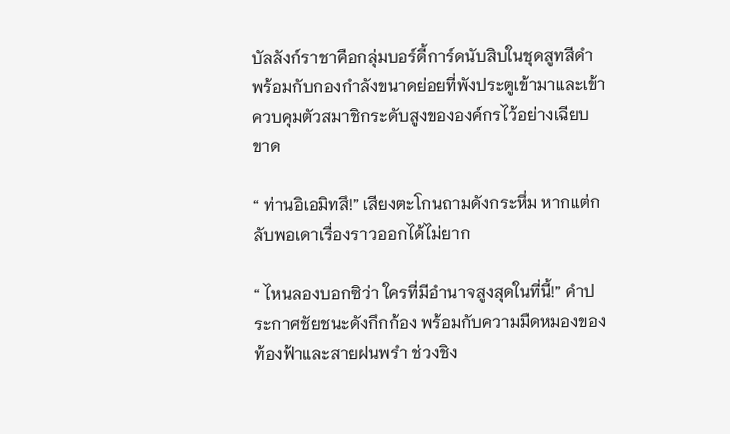บัลลังก์ราชาคือกลุ่มบอร์ดี้การ์ดนับสิบในชุดสูทสีดำ พร้อมกับกองกำลังขนาดย่อยที่พังประตูเข้ามาและเข้าควบคุมตัวสมาชิกระดับสูงขององค์กรไว้อย่างเฉียบขาด

“ ท่านอิเอมิทสึ!” เสียงตะโกนถามดังกระหึ่ม หากแต่กลับพอเดาเรื่องราวออกได้ไม่ยาก

“ ไหนลองบอกซิว่า ใครที่มีอำนาจสูงสุดในที่นี้!” คำประกาศชัยชนะดังกึกก้อง พร้อมกับความมืดหมองของท้องฟ้าและสายฝนพรำ ช่วงชิง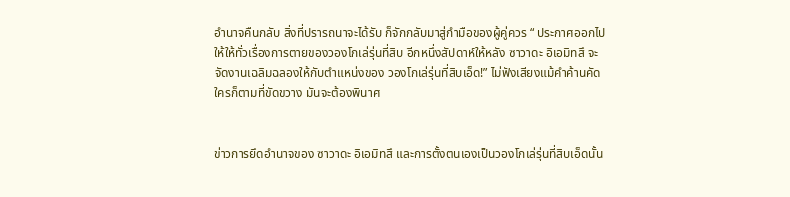อำนาจคืนกลับ สิ่งที่ปรารถนาจะได้รับ ก็จักกลับมาสู่กำมือของผู้คู่ควร “ ประกาศออกไปให้ให้ทั่วเรื่องการตายของวองโกเล่รุ่นที่สิบ อีกหนึ่งสัปดาห์ให้หลัง ซาวาดะ อิเอมิทสึ จะจัดงานเฉลิมฉลองให้กับตำแหน่งของ วองโกเล่รุ่นที่สิบเอ็ด!” ไม่ฟังเสียงแม้คำค้านคัด ใครก็ตามที่ขัดขวาง มันจะต้องพินาศ


ข่าวการยึดอำนาจของ ซาวาดะ อิเอมิทสึ และการตั้งตนเองเป็นวองโกเล่รุ่นที่สิบเอ็ดนั้น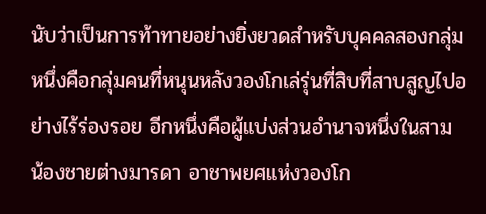นับว่าเป็นการท้าทายอย่างยิ่งยวดสำหรับบุคคลสองกลุ่ม หนึ่งคือกลุ่มคนที่หนุนหลังวองโกเล่รุ่นที่สิบที่สาบสูญไปอย่างไร้ร่องรอย อีกหนึ่งคือผู้แบ่งส่วนอำนาจหนึ่งในสาม น้องชายต่างมารดา อาชาพยศแห่งวองโก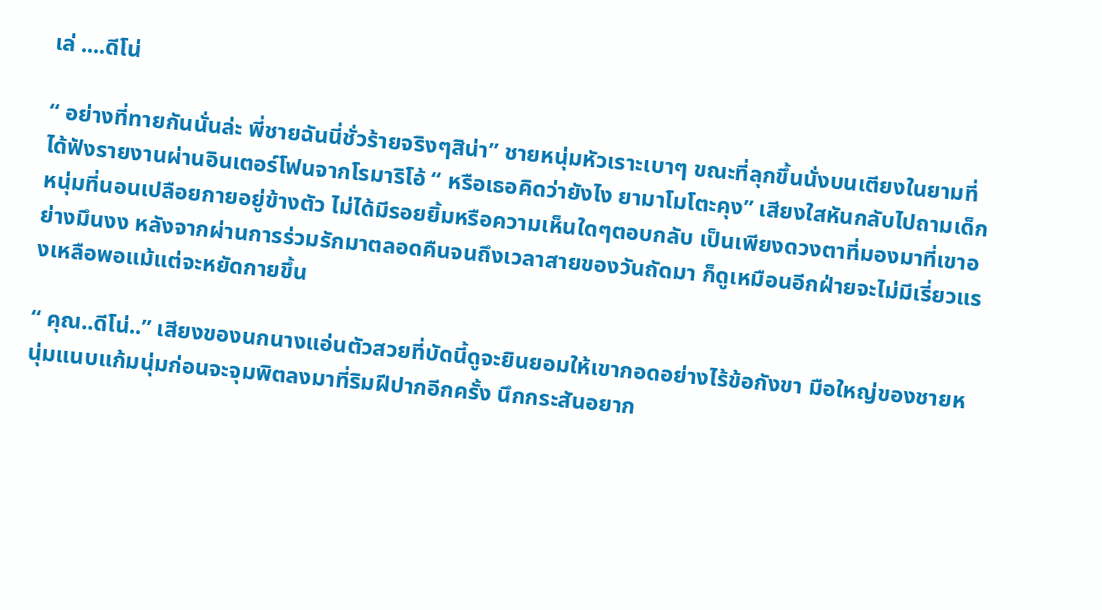เล่ ....ดีโน่

“ อย่างที่ทายกันนั่นล่ะ พี่ชายฉันนี่ชั่วร้ายจริงๆสิน่า” ชายหนุ่มหัวเราะเบาๆ ขณะที่ลุกขึ้นนั่งบนเตียงในยามที่ได้ฟังรายงานผ่านอินเตอร์โฟนจากโรมาริโอ้ “ หรือเธอคิดว่ายังไง ยามาโมโตะคุง” เสียงใสหันกลับไปถามเด็กหนุ่มที่นอนเปลือยกายอยู่ข้างตัว ไม่ได้มีรอยยิ้มหรือความเห็นใดๆตอบกลับ เป็นเพียงดวงตาที่มองมาที่เขาอย่างมึนงง หลังจากผ่านการร่วมรักมาตลอดคืนจนถึงเวลาสายของวันถัดมา ก็ดูเหมือนอีกฝ่ายจะไม่มีเรี่ยวแรงเหลือพอแม้แต่จะหยัดกายขึ้น

“ คุณ..ดีโน่..” เสียงของนกนางแอ่นตัวสวยที่บัดนี้ดูจะยินยอมให้เขากอดอย่างไร้ข้อกังขา มือใหญ่ของชายหนุ่มแนบแก้มนุ่มก่อนจะจุมพิตลงมาที่ริมฝีปากอีกครั้ง นึกกระสันอยาก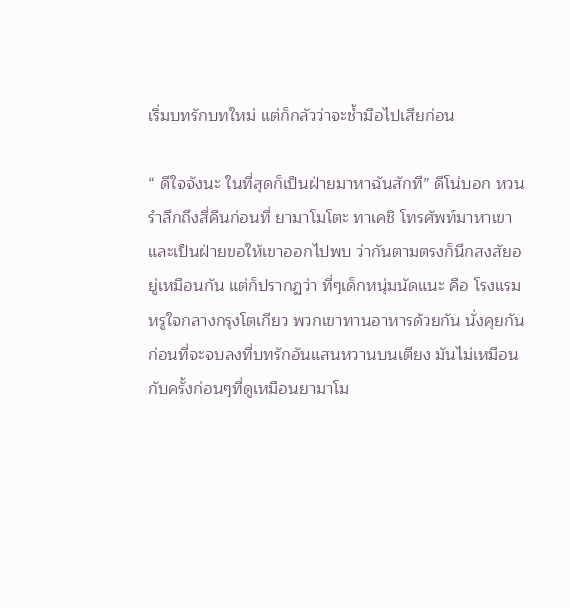เริ่มบทรักบทใหม่ แต่ก็กลัวว่าจะช้ำมือไปเสียก่อน

“ ดีใจจังนะ ในที่สุดก็เป็นฝ่ายมาหาฉันสักที” ดีโน่บอก หวนรำลึกถึงสี่คืนก่อนที่ ยามาโมโตะ ทาเคชิ โทรศัพท์มาหาเขา และเป็นฝ่ายขอให้เขาออกไปพบ ว่ากันตามตรงก็นึกสงสัยอยู่เหมือนกัน แต่ก็ปรากฏว่า ที่ๆเด็กหนุ่มนัดแนะ คือ โรงแรมหรูใจกลางกรุงโตเกียว พวกเขาทานอาหารด้วยกัน นั่งคุยกัน ก่อนที่จะจบลงที่บทรักอันแสนหวานบนเตียง มันไม่เหมือนกับครั้งก่อนๆที่ดูเหมือนยามาโม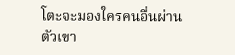โตะจะมองใครคนอื่นผ่านตัวเขา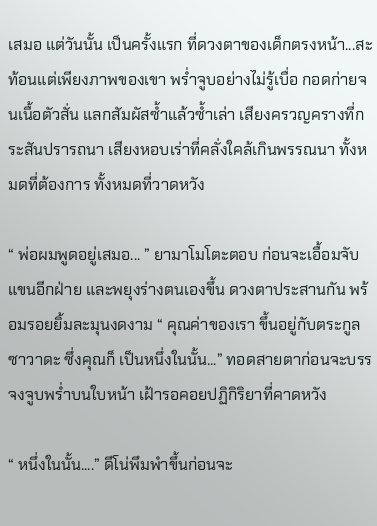เสมอ แต่วันนั้น เป็นครั้งแรก ที่ดวงตาของเด็กตรงหน้า...สะท้อนแต่เพียงภาพของเขา พร่ำจูบอย่างไม่รู้เบื่อ กอดก่ายจนเนื้อตัวสั่น แลกสัมผัสซ้ำแล้วซ้ำเล่า เสียงครวญครางที่กระสันปรารถนา เสียงหอบเร่าที่คลั่งใคล้เกินพรรณนา ทั้งหมดที่ต้องการ ทั้งหมดที่วาดหวัง

“ พ่อผมพูดอยู่เสมอ... ” ยามาโมโตะตอบ ก่อนจะเอื้อมจับแขนอีกฝ่าย และพยุงร่างตนเองขึ้น ดวงตาประสานกัน พร้อมรอยยิ้มละมุนงดงาม “ คุณค่าของเรา ขึ้นอยู่กับตระกูลซาวาดะ ซึ่งคุณก็ เป็นหนึ่งในนั้น...” ทอดสายตาก่อนจะบรรจงจูบพร่ำบนใบหน้า เฝ้ารอคอยปฏิกิริยาที่คาดหวัง

“ หนึ่งในนั้น....” ดีโน่พึมพำขึ้นก่อนจะ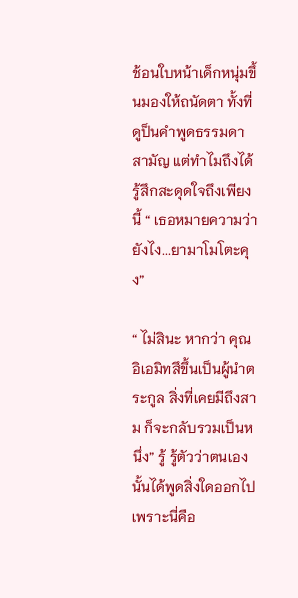ช้อนใบหน้าเด็กหนุ่มขึ้นมองให้ถนัดตา ทั้งที่ดูป็นคำพูดธรรมดาสามัญ แต่ทำไมถึงได้รู้สึกสะดุดใจถึงเพียงนี้ “ เธอหมายความว่ายังไง...ยามาโมโตะคุง”

“ ไม่สินะ หากว่า คุณอิเอมิทสึขึ้นเป็นผู้นำตระกูล สิ่งที่เคยมีถึงสาม ก็จะกลับรวมเป็นหนึ่ง” รู้ รู้ตัวว่าตนเองนั้นได้พูดสิ่งใดออกไป เพราะนี่คือ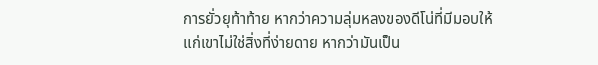การยั่วยุท้าท้าย หากว่าความลุ่มหลงของดีโน่ที่มีมอบให้แก่เขาไม่ใช่สิ่งที่ง่ายดาย หากว่ามันเป็น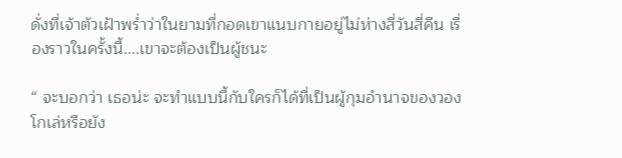ดั่งที่เจ้าตัวเฝ้าพร่ำว่าในยามที่กอดเขาแนบกายอยู่ไม่ห่างสี่วันสี่คืน เรื่องราวในครั้งนี้....เขาจะต้องเป็นผู้ชนะ

“ จะบอกว่า เธอน่ะ จะทำแบบนี้กับใครก็ได้ที่เป็นผู้กุมอำนาจของวองโกเล่หรือยัง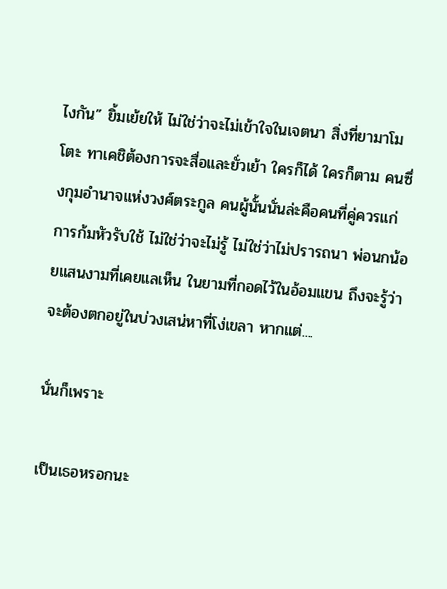ไงกัน” ยิ้มเย้ยให้ ไม่ใช่ว่าจะไม่เข้าใจในเจตนา สิ่งที่ยามาโมโตะ ทาเคชิต้องการจะสื่อและยั่วเย้า ใครก็ได้ ใครก็ตาม คนซึ่งกุมอำนาจแห่งวงศ์ตระกูล คนผู้นั้นนั่นล่ะคือคนที่คู่ควรแก่การก้มหัวรับใช้ ไม่ใช่ว่าจะไม่รู้ ไม่ใช่ว่าไม่ปรารถนา พ่อนกน้อยแสนงามที่เคยแลเห็น ในยามที่กอดไว้ในอ้อมแขน ถึงจะรู้ว่าจะต้องตกอยู่ในบ่วงเสน่หาที่โง่เขลา หากแต่....

นั่นก็เพราะ

เป็นเธอหรอกนะ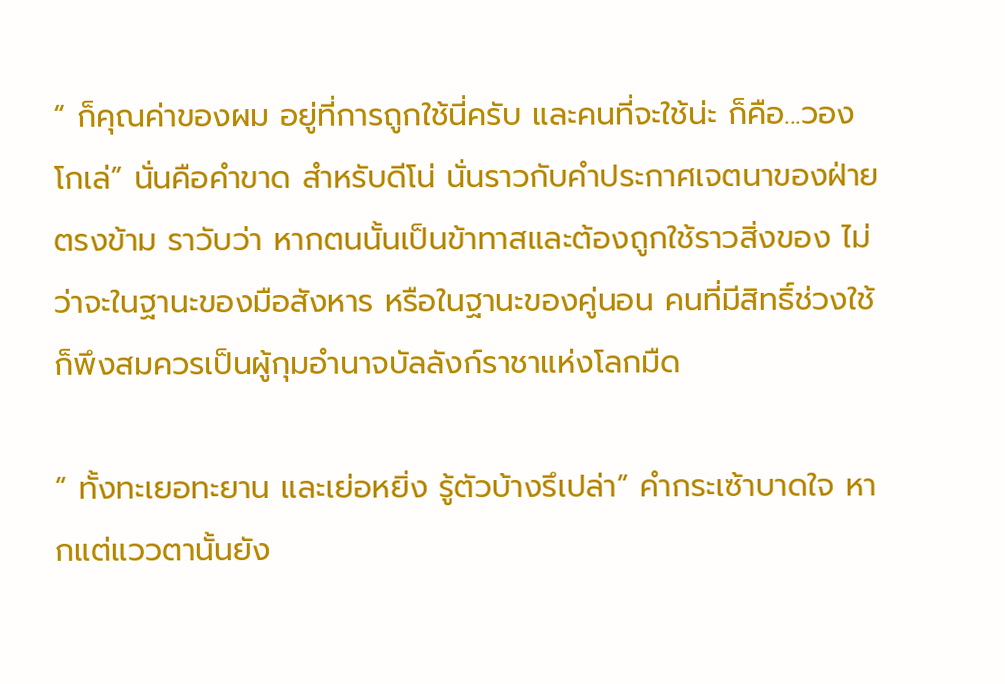“ ก็คุณค่าของผม อยู่ที่การถูกใช้นี่ครับ และคนที่จะใช้น่ะ ก็คือ...วองโกเล่” นั่นคือคำขาด สำหรับดีโน่ นั่นราวกับคำประกาศเจตนาของฝ่ายตรงข้าม ราวับว่า หากตนนั้นเป็นข้าทาสและต้องถูกใช้ราวสิ่งของ ไม่ว่าจะในฐานะของมือสังหาร หรือในฐานะของคู่นอน คนที่มีสิทธิ์ช่วงใช้ ก็พึงสมควรเป็นผู้กุมอำนาจบัลลังก์ราชาแห่งโลกมืด

“ ทั้งทะเยอทะยาน และเย่อหยิ่ง รู้ตัวบ้างรึเปล่า” คำกระเซ้าบาดใจ หากแต่แววตานั้นยัง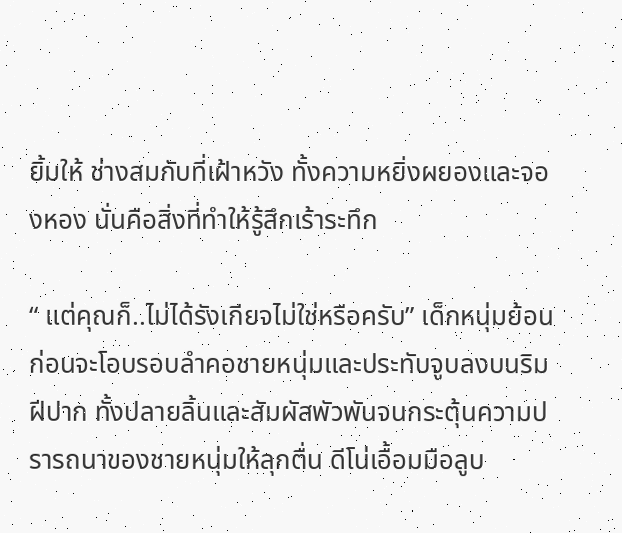ยิ้มให้ ช่างสมกับที่เฝ้าหวัง ทั้งความหยิ่งผยองและจองหอง นั่นคือสิ่งที่ทำให้รู้สึกเร้าระทึก

“ แต่คุณก็..ไม่ได้รังเกียจไม่ใช่หรือครับ” เด็กหนุ่มย้อน ก่อนจะโอบรอบลำคอชายหนุ่มและประทับจูบลงบนริมฝีปาก ทั้งปลายลิ้นและสัมผัสพัวพันจนกระตุ้นความปรารถนาของชายหนุ่มให้ลุกตื่น ดีโน่เอื้อมมือลูบ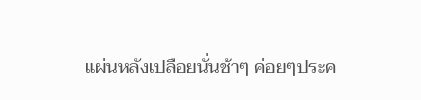แผ่นหลังเปลือยนั่นช้าๆ ค่อยๆประค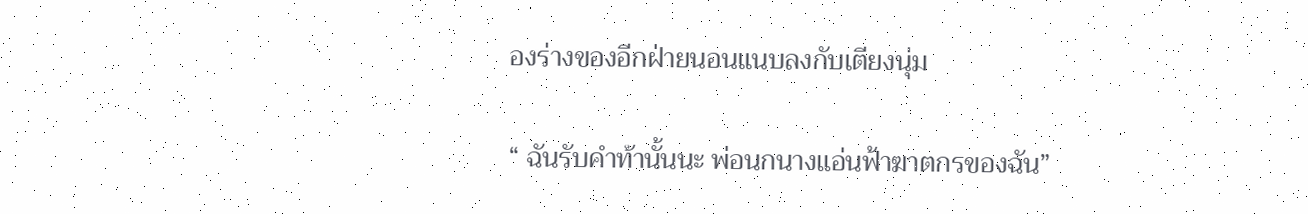องร่างของอีกฝ่ายนอนแนบลงกับเตียงนุ่ม

“ ฉันรับคำท้านั้นนะ พ่อนกนางแอ่นฟ้าฆาตกรของฉัน”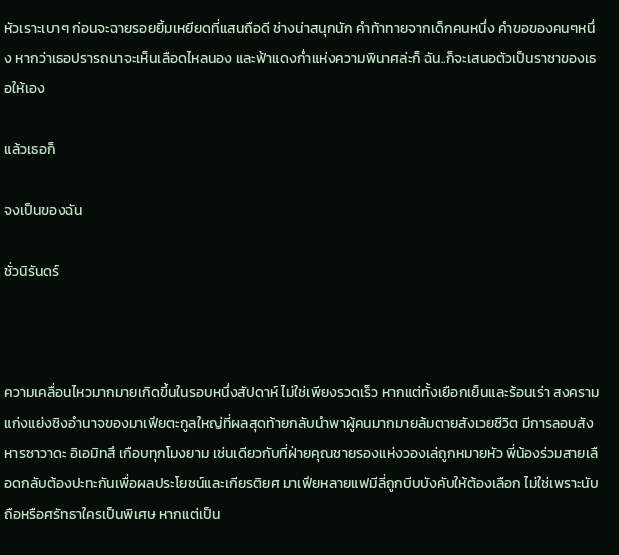หัวเราะเบาๆ ก่อนจะฉายรอยยิ้มเหยียดที่แสนถือดี ช่างน่าสนุกนัก คำท้าทายจากเด็กคนหนึ่ง คำขอของคนๆหนึ่ง หากว่าเธอปรารถนาจะเห็นเลือดไหลนอง และฟ้าแดงก่ำแห่งความพินาศล่ะก็ ฉัน..ก็จะเสนอตัวเป็นราชาของเธอให้เอง

แล้วเธอก็

จงเป็นของฉัน

ชั่วนิรันดร์



ความเคลื่อนไหวมากมายเกิดขึ้นในรอบหนึ่งสัปดาห์ ไม่ใช่เพียงรวดเร็ว หากแต่ทั้งเยือกเย็นและร้อนเร่า สงครามแก่งแย่งชิงอำนาจของมาเฟียตะกูลใหญ่ที่ผลสุดท้ายกลับนำพาผู้คนมากมายล้มตายสังเวยชีวิต มีการลอบสังหารซาวาดะ อิเอมิทสึ เกือบทุกโมงยาม เช่นเดียวกับที่ฝ่ายคุณชายรองแห่งวองเล่ถูกหมายหัว พี่น้องร่วมสายเลือดกลับต้องปะทะกันเพื่อผลประโยชน์และเกียรติยศ มาเฟียหลายแฟมีลี่ถูกบีบบังคับให้ต้องเลือก ไม่ใช่เพราะนับถือหรือศรัทธาใครเป็นพิเศษ หากแต่เป็น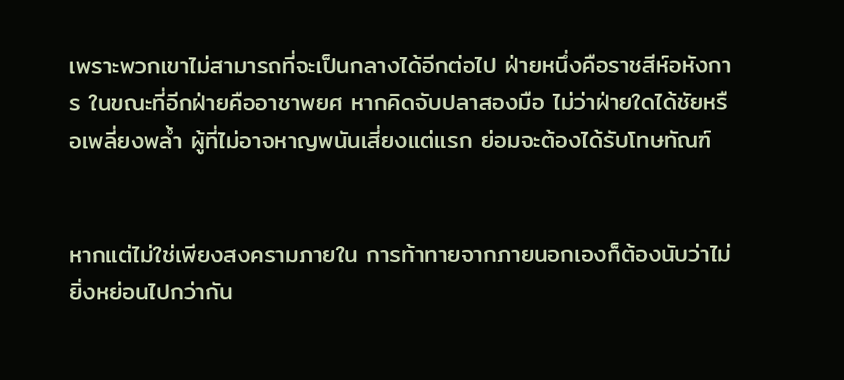เพราะพวกเขาไม่สามารถที่จะเป็นกลางได้อีกต่อไป ฝ่ายหนึ่งคือราชสีห์อหังการ ในขณะที่อีกฝ่ายคืออาชาพยศ หากคิดจับปลาสองมือ ไม่ว่าฝ่ายใดได้ชัยหรือเพลี่ยงพล้ำ ผู้ที่ไม่อาจหาญพนันเสี่ยงแต่แรก ย่อมจะต้องได้รับโทษทัณฑ์


หากแต่ไม่ใช่เพียงสงครามภายใน การท้าทายจากภายนอกเองก็ต้องนับว่าไม่ยิ่งหย่อนไปกว่ากัน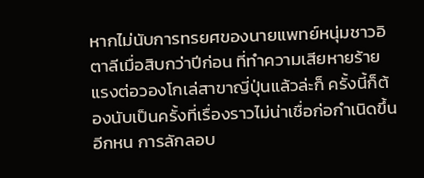หากไม่นับการทรยศของนายแพทย์หนุ่มชาวอิตาลีเมื่อสิบกว่าปีก่อน ที่ทำความเสียหายร้ายแรงต่อวองโกเล่สาขาญี่ปุ่นแล้วล่ะก็ ครั้งนี้ก็ต้องนับเป็นครั้งที่เรื่องราวไม่น่าเชื่อก่อกำเนิดขึ้นอีกหน การลักลอบ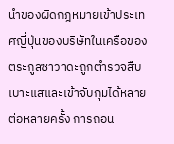นำของผิดกฎหมายเข้าประเทศญี่ปุ่นของบริษัทในเครือของตระกูลซาวาดะถูกตำรวจสืบเบาะแสและเข้าจับกุมได้หลายต่อหลายครั้ง การถอน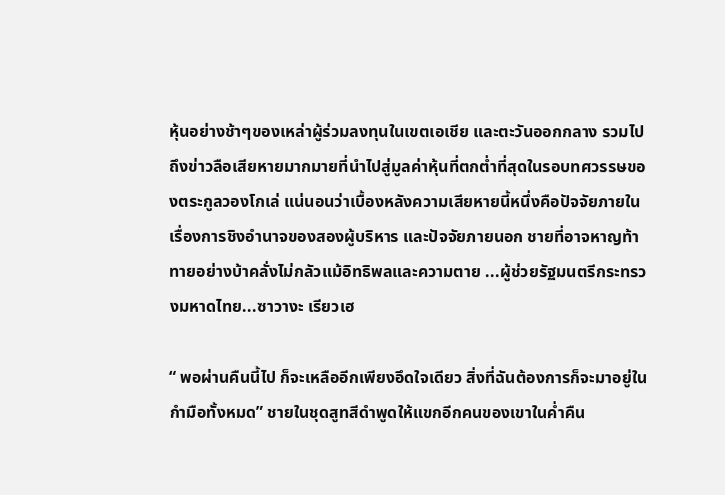หุ้นอย่างช้าๆของเหล่าผู้ร่วมลงทุนในเขตเอเชีย และตะวันออกกลาง รวมไปถึงข่าวลือเสียหายมากมายที่นำไปสู่มูลค่าหุ้นที่ตกต่ำที่สุดในรอบทศวรรษของตระกูลวองโกเล่ แน่นอนว่าเบื้องหลังความเสียหายนี้หนึ่งคือปัจจัยภายในเรื่องการชิงอำนาจของสองผู้บริหาร และปัจจัยภายนอก ชายที่อาจหาญท้าทายอย่างบ้าคลั่งไม่กลัวแม้อิทธิพลและความตาย ...ผู้ช่วยรัฐมนตรีกระทรวงมหาดไทย...ซาวางะ เรียวเฮ

“ พอผ่านคืนนี้ไป ก็จะเหลืออีกเพียงอึดใจเดียว สิ่งที่ฉันต้องการก็จะมาอยู่ในกำมือทั้งหมด” ชายในชุดสูทสีดำพูดให้แขกอีกคนของเขาในค่ำคืน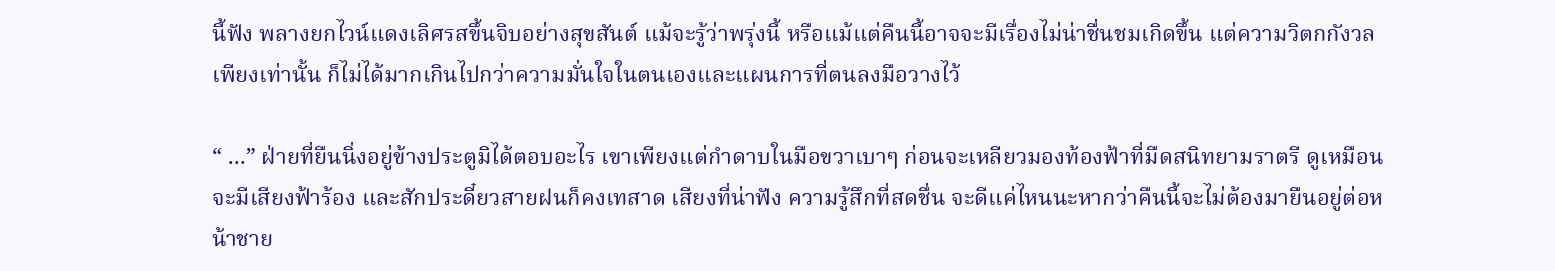นี้ฟัง พลางยกไวน์แดงเลิศรสขึ้นจิบอย่างสุขสันต์ แม้จะรู้ว่าพรุ่งนี้ หรือแม้แต่คืนนี้อาจจะมีเรื่องไม่น่าชื่นชมเกิดขึ้น แต่ความวิตกกังวลเพียงเท่านั้น ก็ไม่ได้มากเกินไปกว่าความมั่นใจในตนเองและแผนการที่ตนลงมือวางไว้

“ ...” ฝ่ายที่ยืนนิ่งอยู่ข้างประตูมิได้ตอบอะไร เขาเพียงแต่กำดาบในมือขวาเบาๆ ก่อนจะเหลียวมองท้องฟ้าที่มืดสนิทยามราตรี ดูเหมือนจะมีเสียงฟ้าร้อง และสักประดี๋ยวสายฝนก็คงเทสาด เสียงที่น่าฟัง ความรู้สึกที่สดชื่น จะดีแค่ไหนนะหากว่าคืนนี้จะไม่ต้องมายืนอยู่ต่อหน้าชาย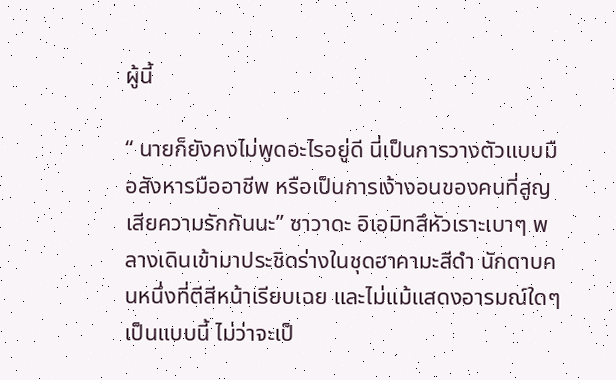ผู้นี้

“ นายก็ยังคงไม่พูดอะไรอยู่ดี นี่เป็นการวางตัวแบบมือสังหารมืออาชีพ หรือเป็นการเง้างอนของคนที่สูญเสียความรักกันนะ” ซาวาดะ อิเอมิทสึหัวเราะเบาๆ พลางเดินเข้ามาประชิดร่างในชุดฮาคามะสีดำ นักดาบคนหนึ่งที่ตีสีหน้าเรียบเฉย และไม่แม้แสดงอารมณ์ใดๆ เป็นแบบนี้ ไม่ว่าจะเป็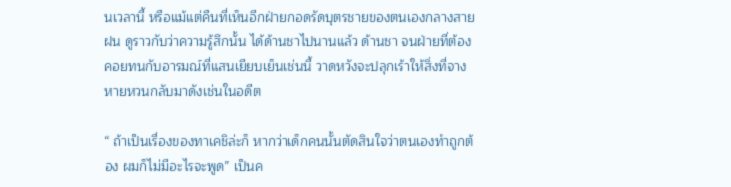นเวลานี้ หรือแม้แต่คืนที่เห็นอีกฝ่ายกอดรัดบุตรชายของตนเองกลางสายฝน ดูราวกับว่าความรู้สึกนั้น ได้ด้านชาไปนานแล้ว ด้านชา จนฝ่ายที่ต้องคอยทนกับอารมณ์ที่แสนเยียบเย็นเช่นนี้ วาดหวังจะปลุกเร้าให้สิ่งที่จางหายหวนกลับมาดังเช่นในอดีต

“ ถ้าเป็นเรื่องของทาเคชิล่ะก็ หากว่าเด็กคนนั้นตัดสินใจว่าตนเองทำถูกต้อง ผมก็ไม่มีอะไรจะพูด” เป็นค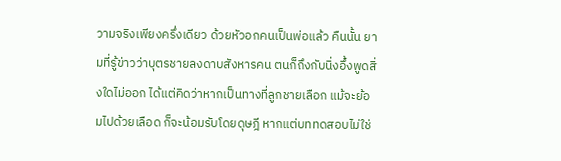วามจริงเพียงครึ่งเดียว ด้วยหัวอกคนเป็นพ่อแล้ว คืนนั้น ยามที่รู้ข่าวว่าบุตรชายลงดาบสังหารคน ตนก็ถึงกับนิ่งอึ้งพูดสิ่งใดไม่ออก ได้แต่คิดว่าหากเป็นทางที่ลูกชายเลือก แม้จะย้อมไปด้วยเลือด ก็จะน้อมรับโดยดุษฎี หากแต่บททดสอบไม่ใช่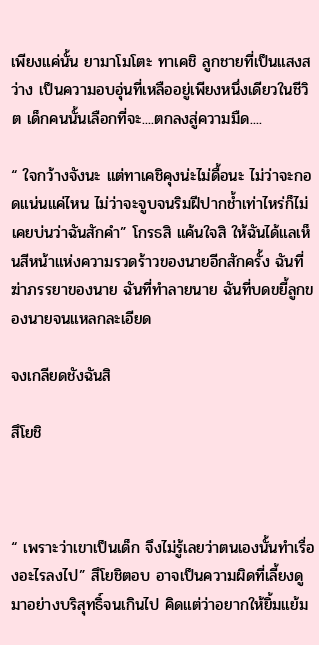เพียงแค่นั้น ยามาโมโตะ ทาเคชิ ลูกชายที่เป็นแสงสว่าง เป็นความอบอุ่นที่เหลืออยู่เพียงหนึ่งเดียวในชีวิต เด็กคนนั้นเลือกที่จะ....ตกลงสู่ความมืด....

“ ใจกว้างจังนะ แต่ทาเคชิคุงน่ะไม่ดื้อนะ ไม่ว่าจะกอดแน่นแค่ไหน ไม่ว่าจะจูบจนริมฝีปากช้ำเท่าไหร่ก็ไม่เคยบ่นว่าฉันสักคำ” โกรธสิ แค้นใจสิ ให้ฉันได้แลเห็นสีหน้าแห่งความรวดร้าวของนายอีกสักครั้ง ฉันที่ฆ่าภรรยาของนาย ฉันที่ทำลายนาย ฉันที่บดขยี้ลูกของนายจนแหลกละเอียด

จงเกลียดชังฉันสิ

สึโยชิ



“ เพราะว่าเขาเป็นเด็ก จึงไม่รู้เลยว่าตนเองนั้นทำเรื่องอะไรลงไป” สึโยชิตอบ อาจเป็นความผิดที่เลี้ยงดูมาอย่างบริสุทธิ์จนเกินไป คิดแต่ว่าอยากให้ยิ้มแย้ม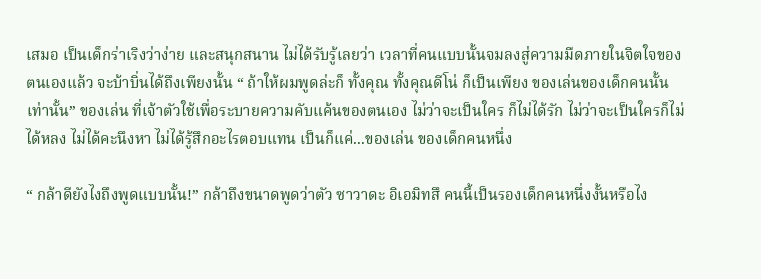เสมอ เป็นเด็กร่าเริงว่าง่าย และสนุกสนาน ไม่ได้รับรู้เลยว่า เวลาที่คนแบบนั้นจมลงสู่ความมืดภายในจิตใจของตนเองแล้ว จะบ้าบิ่นได้ถึงเพียงนั้น “ ถ้าให้ผมพูดล่ะก็ ทั้งคุณ ทั้งคุณดีโน่ ก็เป็นเพียง ของเล่นของเด็กคนนั้นเท่านั้น” ของเล่น ที่เจ้าตัวใช้เพื่อระบายความคับแค้นของตนเอง ไม่ว่าจะเป็นใคร ก็ไม่ได้รัก ไม่ว่าจะเป็นใครก็ไม่ได้หลง ไม่ได้คะนึงหา ไม่ได้รู้สึกอะไรตอบแทน เป็นก็แค่...ของเล่น ของเด็กคนหนึ่ง

“ กล้าดียังไงถึงพูดแบบนั้น!” กล้าถึงขนาดพูดว่าตัว ซาวาดะ อิเอมิทสึ คนนี้เป็นรองเด็กคนหนึ่งงั้นหรือไง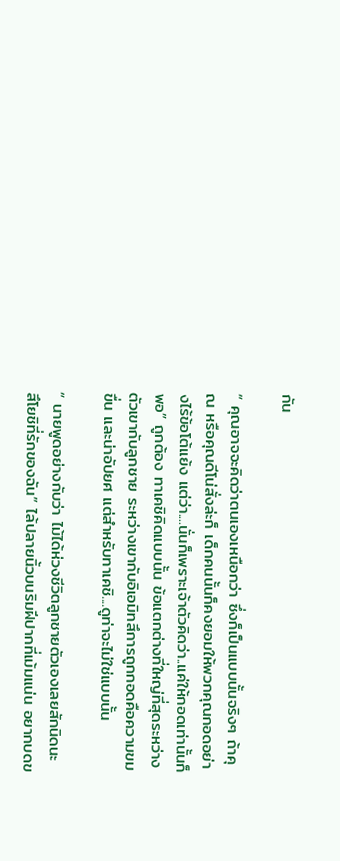กัน

“ คุณอาจจะคิดว่าตนเองเหนือกว่า ซึ่งก็เป็นแบบนั้นจริงๆ ถ้าคุณ หรือคุณดีโน่สั่งล่ะก็ เด็กคนนั้นก็คงยอมให้พวกคุณกอดอย่างไร้ข้อโต้แย้ง แต่ว่า....นั่นก็เพราะเจ้าตัวคิดว่า..แค่ให้กอดเท่านั้นก็พอ” ถูกต้อง ทาเคชิคิดแบบนั้น ข้อแตกต่างที่ใหญ่ที่สุดระหว่างตัวเขากับลูกชาย ระหว่างเขากับอิเอมิทสึการถูกกอดคือความขมขื่น และน่าอัปยศ แต่สำหรับทาเคชิ....ดูท่าจะไม่ใช่แบบนั้น

“ นายพูดอย่างกับว่า ไม้ได้ห่วงชีวิตลูกชายตัวเองเลยสักนิดนะ สึโยชิที่รักของฉัน” ไล้ปลายนิ้วบนริมฝีปากที่เม้มแน่น อยากบดข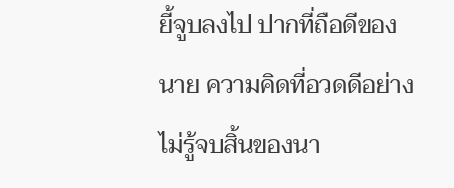ยี้จูบลงไป ปากที่ถือดีของนาย ความคิดที่อวดดีอย่างไม่รู้จบสิ้นของนา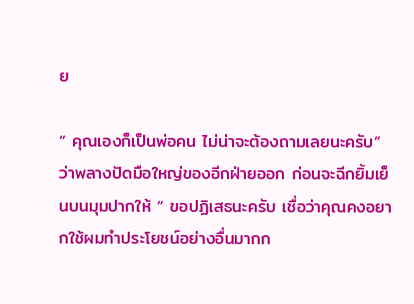ย

“ คุณเองก็เป็นพ่อคน ไม่น่าจะต้องถามเลยนะครับ” ว่าพลางปัดมือใหญ่ของอีกฝ่ายออก ก่อนจะฉีกยิ้มเย็นบนมุมปากให้ “ ขอปฏิเสธนะครับ เชื่อว่าคุณคงอยากใช้ผมทำประโยชน์อย่างอื่นมากก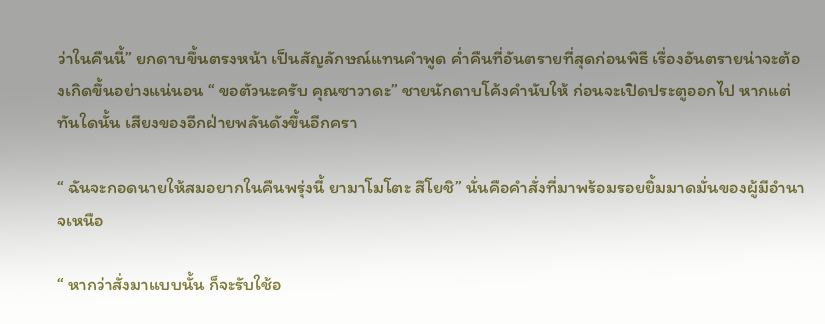ว่าในคืนนี้” ยกดาบขึ้นตรงหน้า เป็นสัญลักษณ์แทนคำพูด ค่ำคืนที่อันตรายที่สุดก่อนพิธี เรื่องอันตรายน่าจะต้องเกิดขึ้นอย่างแน่นอน “ ขอตัวนะครับ คุณซาวาดะ” ชายนักดาบโค้งคำนับให้ ก่อนจะเปิดประตูออกไป หากแต่ทันใดนั้น เสียงของอีกฝ่ายพลันดังขึ้นอีกครา

“ ฉันจะกอดนายให้สมอยากในคืนพรุ่งนี้ ยามาโมโตะ สึโยชิ” นั่นคือคำสั่งที่มาพร้อมรอยยิ้มมาดมั่นของผู้มีอำนาจเหนือ

“ หากว่าสั่งมาแบบนั้น ก็จะรับใช้อ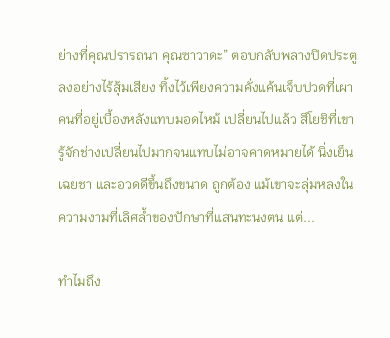ย่างที่คุณปรารถนา คุณซาวาดะ” ตอบกลับพลางปิดประตูลงอย่างไร้สุ้มเสียง ทิ้งไว้เพียงความคั่งแค้นเจ็บปวดที่เผาคนที่อยู่เบื้องหลังแทบมอดไหม้ เปลี่ยนไปแล้ว สึโยชิที่เขารู้จักช่างเปลี่ยนไปมากจนแทบไม่อาจคาดหมายได้ นิ่งเย็น เฉยชา และอวดดีขึ้นถึงขนาด ถูกต้อง แม้เขาจะลุ่มหลงในความงามที่เลิศล้ำของปักษาที่แสนทะนงตน แต่...

ทำไมถึง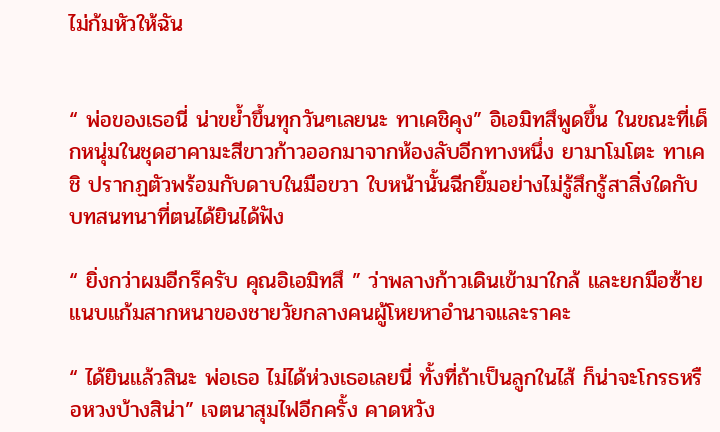ไม่ก้มหัวให้ฉัน


“ พ่อของเธอนี่ น่าขย้ำขึ้นทุกวันๆเลยนะ ทาเคชิคุง” อิเอมิทสึพูดขึ้น ในขณะที่เด็กหนุ่มในชุดฮาคามะสีขาวก้าวออกมาจากห้องลับอีกทางหนึ่ง ยามาโมโตะ ทาเคชิ ปรากฏตัวพร้อมกับดาบในมือขวา ใบหน้านั้นฉีกยิ้มอย่างไม่รู้สึกรู้สาสิ่งใดกับบทสนทนาที่ตนได้ยินได้ฟัง

“ ยิ่งกว่าผมอีกรึครับ คุณอิเอมิทสึ ” ว่าพลางก้าวเดินเข้ามาใกล้ และยกมือซ้ายแนบแก้มสากหนาของชายวัยกลางคนผู้โหยหาอำนาจและราคะ

“ ได้ยินแล้วสินะ พ่อเธอ ไม่ได้ห่วงเธอเลยนี่ ทั้งที่ถ้าเป็นลูกในไส้ ก็น่าจะโกรธหรือหวงบ้างสิน่า” เจตนาสุมไฟอีกครั้ง คาดหวัง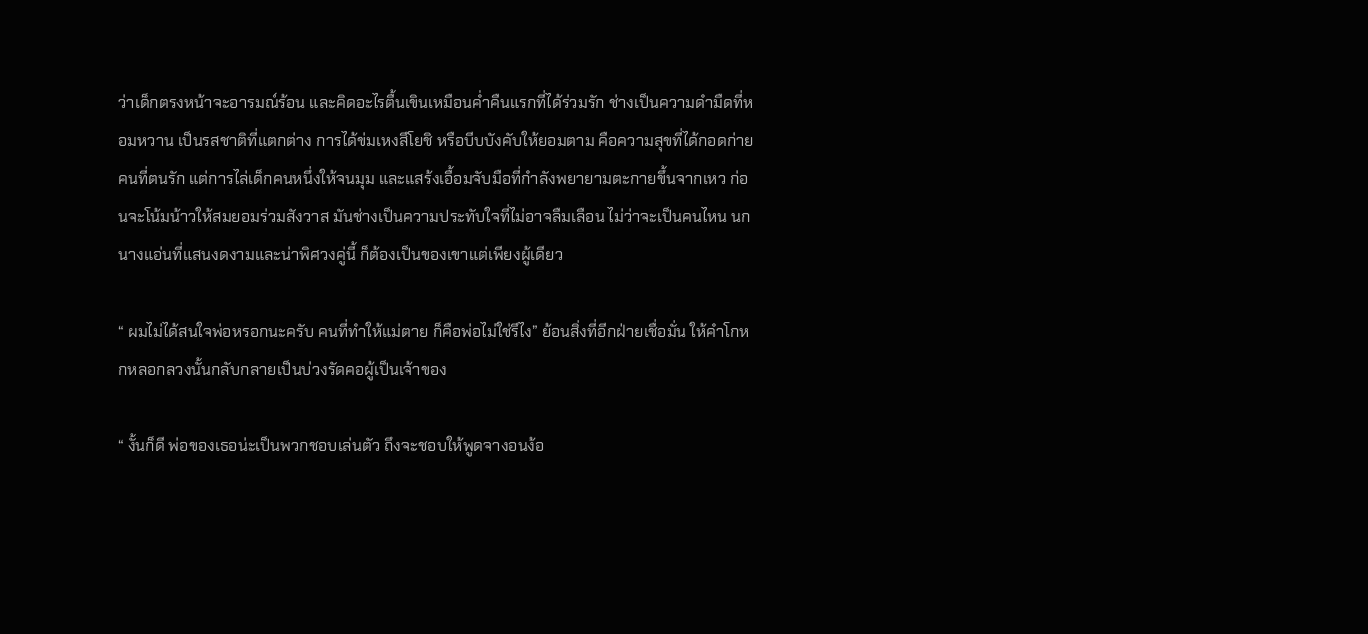ว่าเด็กตรงหน้าจะอารมณ์ร้อน และคิดอะไรตื้นเขินเหมือนค่ำคืนแรกที่ได้ร่วมรัก ช่างเป็นความดำมืดที่หอมหวาน เป็นรสชาติที่แตกต่าง การได้ข่มเหงสึโยชิ หรือบีบบังคับให้ยอมตาม คือความสุขที่ได้กอดก่ายคนที่ตนรัก แต่การไล่เด็กคนหนึ่งให้จนมุม และแสร้งเอื้อมจับมือที่กำลังพยายามตะกายขึ้นจากเหว ก่อนจะโน้มน้าวให้สมยอมร่วมสังวาส มันช่างเป็นความประทับใจที่ไม่อาจลืมเลือน ไม่ว่าจะเป็นคนไหน นกนางแอ่นที่แสนงดงามและน่าพิศวงคู่นี้ ก็ต้องเป็นของเขาแต่เพียงผู้เดียว

“ ผมไม่ได้สนใจพ่อหรอกนะครับ คนที่ทำให้แม่ตาย ก็คือพ่อไม่ใช่รึไง” ย้อนสิ่งที่อีกฝ่ายเชื่อมั่น ให้คำโกหกหลอกลวงนั้นกลับกลายเป็นบ่วงรัดคอผู้เป็นเจ้าของ

“ งั้นก็ดี พ่อของเธอน่ะเป็นพวกชอบเล่นตัว ถึงจะชอบให้พูดจางอนง้อ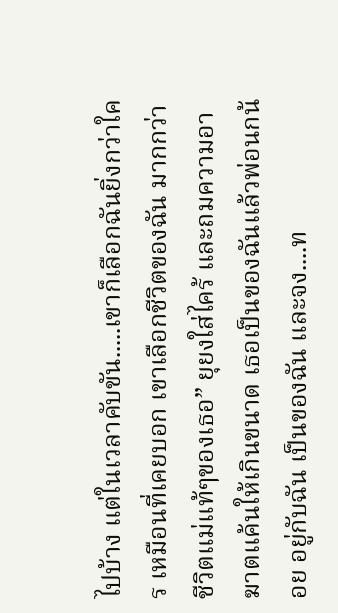ไปบ้าง แต่ในเวลาคับขัน.....เขาก็เลือกฉันยิ่งกว่าใคร เหมือนที่เคยบอก เขาเลือกชีวิตของฉัน มากกว่าชีวิตแม่แท้ๆของเธอ” ยุยงใส่ไคร้ และถมความอาฆาตแค้นให้เกินขนาด เธอเป็นของฉันแล้วพ่อนกน้อย อยู่กับฉัน เป็นของฉัน และจง....ท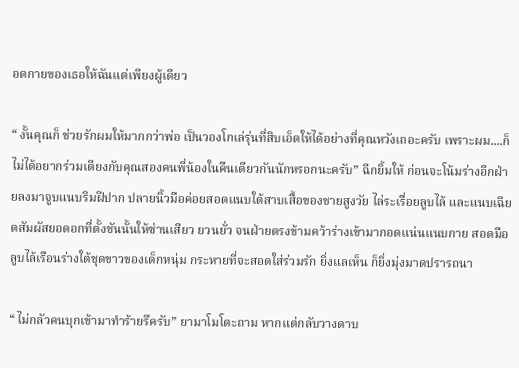อดกายของเธอให้ฉันแต่เพียงผู้เดียว

“ งั้นคุณก็ ช่วยรักผมให้มากกว่าพ่อ เป็นวองโกเล่รุ่นที่สิบเอ็ดให้ได้อย่างที่คุณหวังเถอะครับ เพราะผม....ก็ไม่ได้อยากร่วมเตียงกับคุณสองคนพี่น้องในคืนเดียวกันนักหรอกนะครับ” ฉีกยิ้มให้ ก่อนจะโน้มร่างอีกฝ่ายลงมาจูบแนบริมฝีปาก ปลายนิ้วมือค่อยสอดแนบใต้สาบเสื้อของชายสูงวัย ไล่ระเรื่อยลูบไล้ และแนบเฉียดสัมผัสยอดอกที่ตั้งชันนั้นให้ซ่านเสียว ยวนยั่ว จนฝ่ายตรงข้ามคว้าร่างเข้ามากอดแน่นแนบกาย สอดมือลูบไล้เรือนร่างใต้ชุดขาวของเด็กหนุ่ม กระหายที่จะสอดใส่ร่วมรัก ยิ่งแลเห็น ก็ยิ่งมุ่งมาดปรารถนา

“ ไม่กลัวคนบุกเข้ามาทำร้ายรึครับ” ยามาโมโตะถาม หากแต่กลับวางดาบ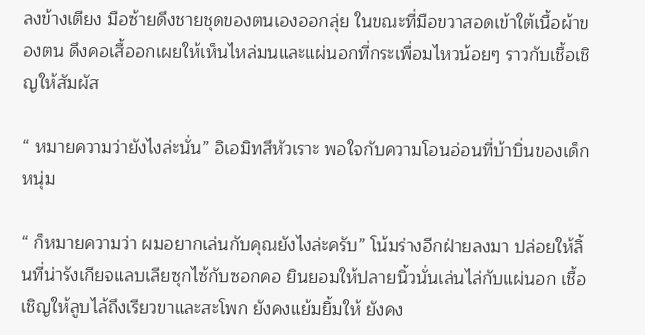ลงข้างเตียง มือซ้ายดึงชายชุดของตนเองออกลุ่ย ในขณะที่มือขวาสอดเข้าใต้เนื้อผ้าของตน ดึงคอเสื้ออกเผยให้เห็นไหล่มนและแผ่นอกที่กระเพื่อมไหวน้อยๆ ราวกับเชื้อเชิญให้สัมผัส

“ หมายความว่ายังไงล่ะนั่น” อิเอมิทสึหัวเราะ พอใจกับความโอนอ่อนที่บ้าบิ่นของเด็กหนุ่ม

“ ก็หมายความว่า ผมอยากเล่นกับคุณยังไงล่ะครับ” โน้มร่างอีกฝ่ายลงมา ปล่อยให้ลิ้นที่น่ารังเกียจแลบเลียซุกไซ้กับซอกคอ ยินยอมให้ปลายนิ้วนั่นเล่นไล่กับแผ่นอก เชื้อเชิญให้ลูบไล้ถึงเรียวขาและสะโพก ยังคงแย้มยิ้มให้ ยังคง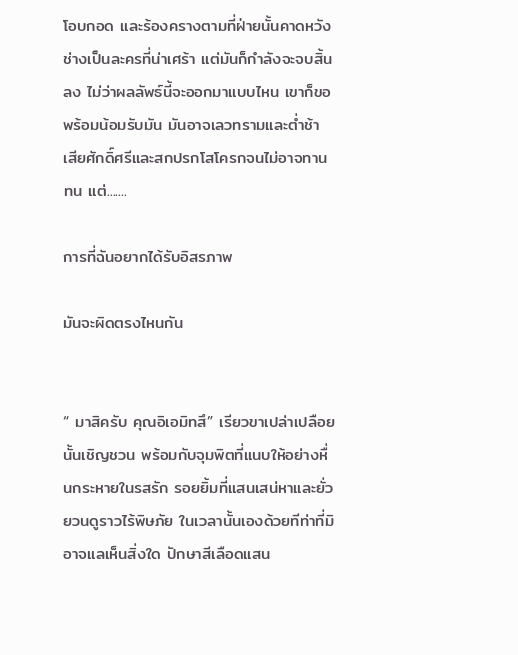โอบกอด และร้องครางตามที่ฝ่ายนั้นคาดหวัง ช่างเป็นละครที่น่าเศร้า แต่มันก็กำลังจะจบสิ้นลง ไม่ว่าผลลัพธ์นี้จะออกมาแบบไหน เขาก็ขอพร้อมน้อมรับมัน มันอาจเลวทรามและต่ำช้า เสียศักดิ์ศรีและสกปรกโสโครกจนไม่อาจทานทน แต่.......

การที่ฉันอยากได้รับอิสรภาพ

มันจะผิดตรงไหนกัน


“ มาสิครับ คุณอิเอมิทสึ” เรียวขาเปล่าเปลือยนั้นเชิญชวน พร้อมกับจุมพิตที่แนบให้อย่างหื่นกระหายในรสรัก รอยยิ้มที่แสนเสน่หาและยั่วยวนดูราวไร้พิษภัย ในเวลานั้นเองด้วยทีท่าที่มิอาจแลเห็นสิ่งใด ปักษาสีเลือดแสน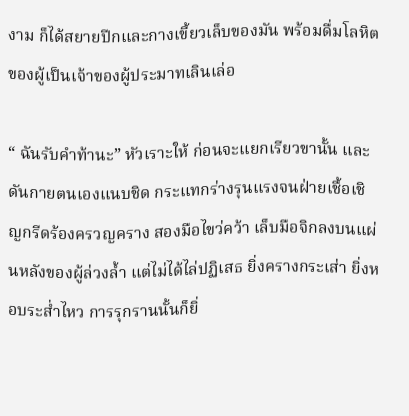งาม ก็ได้สยายปีกและกางเขี้ยวเล็บของมัน พร้อมดื่มโลหิตของผู้เป็นเจ้าของผู้ประมาทเลินเล่อ

“ ฉันรับคำท้านะ” หัวเราะให้ ก่อนจะแยกเรียวขานั้น และดันกายตนเองแนบชิด กระแทกร่างรุนแรงจนฝ่ายเชื้อเชิญกรีดร้องครวญคราง สองมือไขว่คว้า เล็บมือจิกลงบนแผ่นหลังของผู้ล่วงล้ำ แต่ไม่ได้ไล่ปฏิเสธ ยิ่งครางกระเส่า ยิ่งหอบระส่ำไหว การรุกรานนั้นก็ยิ่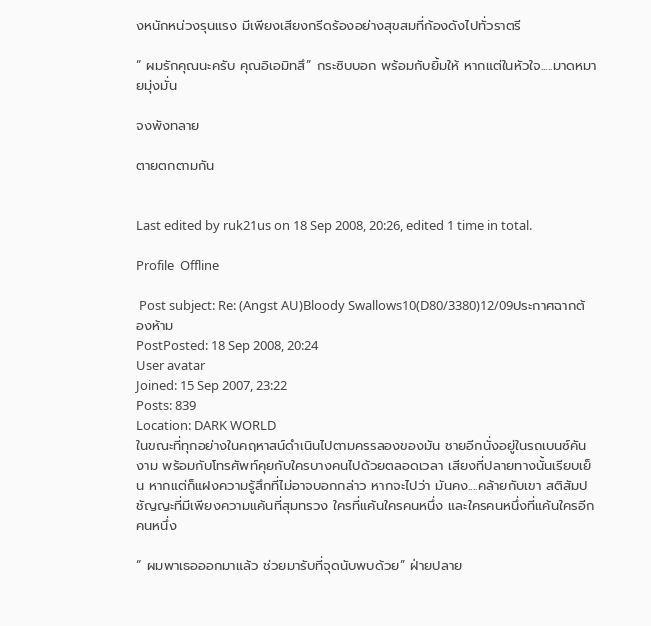งหนักหน่วงรุนแรง มีเพียงเสียงกรีดร้องอย่างสุขสมที่ก้องดังไปทั่วราตรี

“ ผมรักคุณนะครับ คุณอิเอมิทสึ” กระซิบบอก พร้อมกับยิ้มให้ หากแต่ในหัวใจ.....มาดหมายมุ่งมั่น

จงพังทลาย

ตายตกตามกัน


Last edited by ruk21us on 18 Sep 2008, 20:26, edited 1 time in total.

Profile  Offline

 Post subject: Re: (Angst AU)Bloody Swallows10(D80/3380)12/09ประกาศฉากต้องห้าม
PostPosted: 18 Sep 2008, 20:24
User avatar
Joined: 15 Sep 2007, 23:22
Posts: 839
Location: DARK WORLD
ในขณะที่ทุกอย่างในคฤหาสน์ดำเนินไปตามครรลองของมัน ชายอีกนั่งอยู่ในรถเบนซ์คันงาม พร้อมกับโทรศัพท์คุยกับใครบางคนไปด้วยตลอดเวลา เสียงที่ปลายทางนั้นเรียบเย็น หากแต่ก็แฝงความรู้สึกที่ไม่อาจบอกกล่าว หากจะไปว่า มันคง....คล้ายกับเขา สติสัมปชัญญะที่มีเพียงความแค้นที่สุมทรวง ใครที่แค้นใครคนหนึ่ง และใครคนหนึ่งที่แค้นใครอีกคนหนึ่ง

“ ผมพาเธอออกมาแล้ว ช่วยมารับที่จุดนับพบด้วย” ฝ่ายปลาย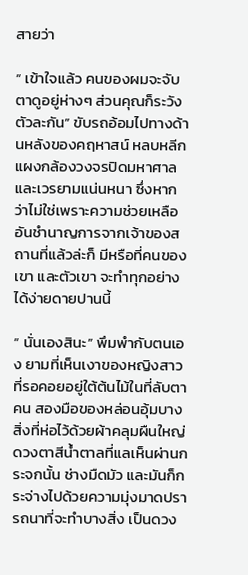สายว่า

“ เข้าใจแล้ว คนของผมจะจับตาดูอยู่ห่างๆ ส่วนคุณก็ระวังตัวละกัน” ขับรถอ้อมไปทางด้านหลังของคฤหาสน์ หลบหลีกแผงกล้องวงจรปิดมหาศาล และเวรยามแน่นหนา ซึ่งหากว่าไม่ใช่เพราะความช่วยเหลืออันชำนาญการจากเจ้าของสถานที่แล้วล่ะก็ มีหรือที่คนของเขา และตัวเขา จะทำทุกอย่างได้ง่ายดายปานนี้

“ นั่นเองสินะ” พึมพำกับตนเอง ยามที่เห็นเงาของหญิงสาวที่รอคอยอยู่ใต้ต้นไม้ในที่ลับตาคน สองมือของหล่อนอุ้มบางสิ่งที่ห่อไว้ด้วยผ้าคลุมผืนใหญ่ ดวงตาสีน้ำตาลที่แลเห็นผ่านกระจกนั้น ช่างมืดมัว และมันก็กระจ่างไปด้วยความมุ่งมาดปรารถนาที่จะทำบางสิ่ง เป็นดวง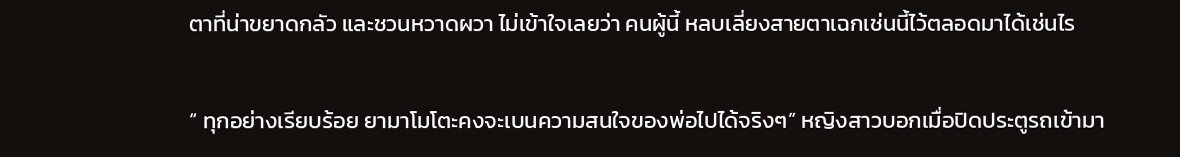ตาที่น่าขยาดกลัว และชวนหวาดผวา ไม่เข้าใจเลยว่า คนผู้นี้ หลบเลี่ยงสายตาเฉกเช่นนี้ไว้ตลอดมาได้เช่นไร

“ ทุกอย่างเรียบร้อย ยามาโมโตะคงจะเบนความสนใจของพ่อไปได้จริงๆ” หญิงสาวบอกเมื่อปิดประตูรถเข้ามา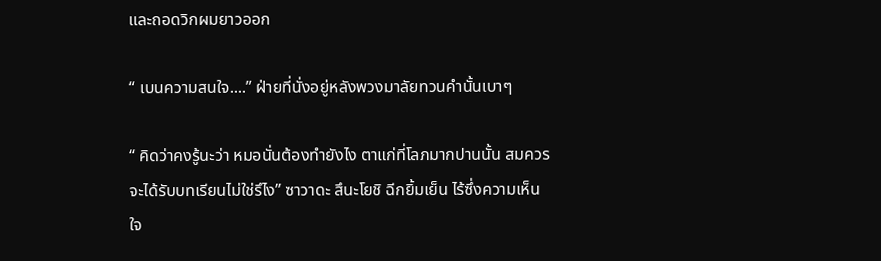และถอดวิกผมยาวออก

“ เบนความสนใจ....” ฝ่ายที่นั่งอยู่หลังพวงมาลัยทวนคำนั้นเบาๆ

“ คิดว่าคงรู้นะว่า หมอนั่นต้องทำยังไง ตาแก่ที่โลภมากปานนั้น สมควรจะได้รับบทเรียนไม่ใช่รึไง” ซาวาดะ สึนะโยชิ ฉีกยิ้มเย็น ไร้ซึ่งความเห็นใจ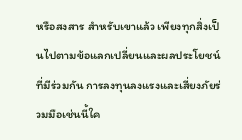หรือสงสาร สำหรับเขาแล้ว เพียงทุกสิ่งเป็นไปตามข้อแลกเปลี่ยนและผลประโยชน์ที่มีร่วมกัน การลงทุนลงแรงและเสี่ยงภัยร่วมมือเช่นนี้ใค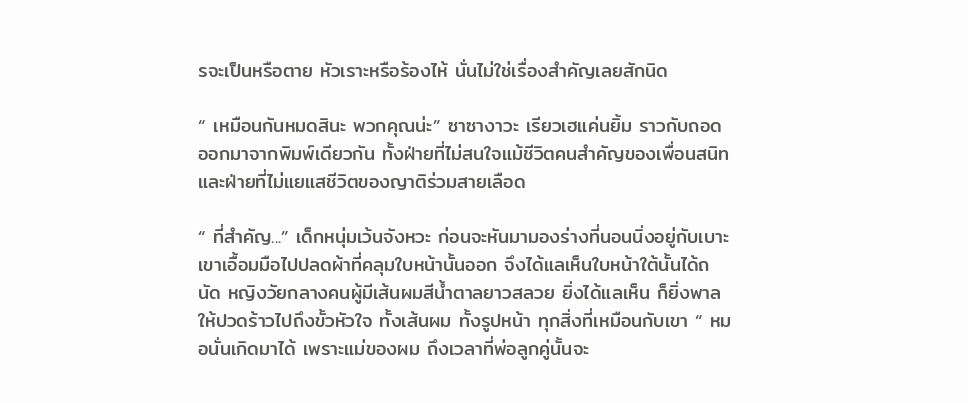รจะเป็นหรือตาย หัวเราะหรือร้องไห้ นั่นไม่ใช่เรื่องสำคัญเลยสักนิด

“ เหมือนกันหมดสินะ พวกคุณน่ะ” ซาซางาวะ เรียวเฮแค่นยิ้ม ราวกับถอดออกมาจากพิมพ์เดียวกัน ทั้งฝ่ายที่ไม่สนใจแม้ชีวิตคนสำคัญของเพื่อนสนิท และฝ่ายที่ไม่แยแสชีวิตของญาติร่วมสายเลือด

“ ที่สำคัญ...” เด็กหนุ่มเว้นจังหวะ ก่อนจะหันมามองร่างที่นอนนิ่งอยู่กับเบาะ เขาเอื้อมมือไปปลดผ้าที่คลุมใบหน้านั้นออก จึงได้แลเห็นใบหน้าใต้นั้นได้ถนัด หญิงวัยกลางคนผู้มีเส้นผมสีน้ำตาลยาวสลวย ยิ่งได้แลเห็น ก็ยิ่งพาลให้ปวดร้าวไปถึงขั้วหัวใจ ทั้งเส้นผม ทั้งรูปหน้า ทุกสิ่งที่เหมือนกับเขา “ หมอนั่นเกิดมาได้ เพราะแม่ของผม ถึงเวลาที่พ่อลูกคู่นั้นจะ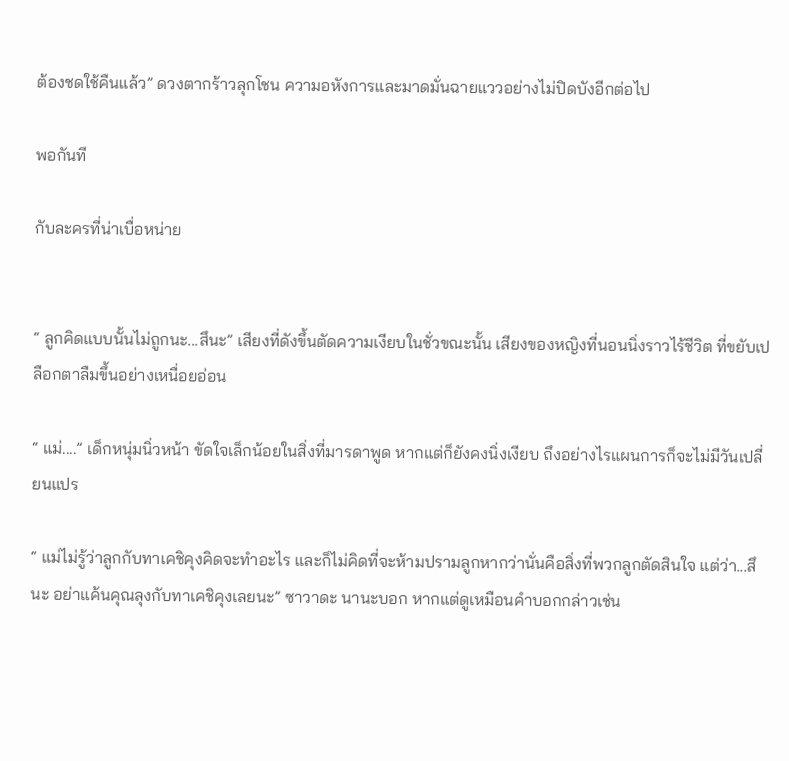ต้องชดใช้คืนแล้ว” ดวงตากร้าวลุกโชน ความอหังการและมาดมั่นฉายแววอย่างไม่ปิดบังอีกต่อไป

พอกันที

กับละครที่น่าเบื่อหน่าย


“ ลูกคิดแบบนั้นไม่ถูกนะ...สึนะ” เสียงที่ดังขึ้นตัดความเงียบในชั่วขณะนั้น เสียงของหญิงที่นอนนิ่งราวไร้ชีวิต ที่ขยับเปลือกตาลืมขึ้นอย่างเหนื่อยอ่อน

“ แม่....” เด็กหนุ่มนิ่วหน้า ขัดใจเล็กน้อยในสิ่งที่มารดาพูด หากแต่ก็ยังคงนิ่งเงียบ ถึงอย่างไรแผนการก็จะไม่มีวันเปลี่ยนแปร

“ แม่ไม่รู้ว่าลูกกับทาเคชิคุงคิดจะทำอะไร และก็ไม่คิดที่จะห้ามปรามลูกหากว่านั่นคือสิ่งที่พวกลูกตัดสินใจ แต่ว่า...สึนะ อย่าแค้นคุณลุงกับทาเคชิคุงเลยนะ” ซาวาดะ นานะบอก หากแต่ดูเหมือนคำบอกกล่าวเช่น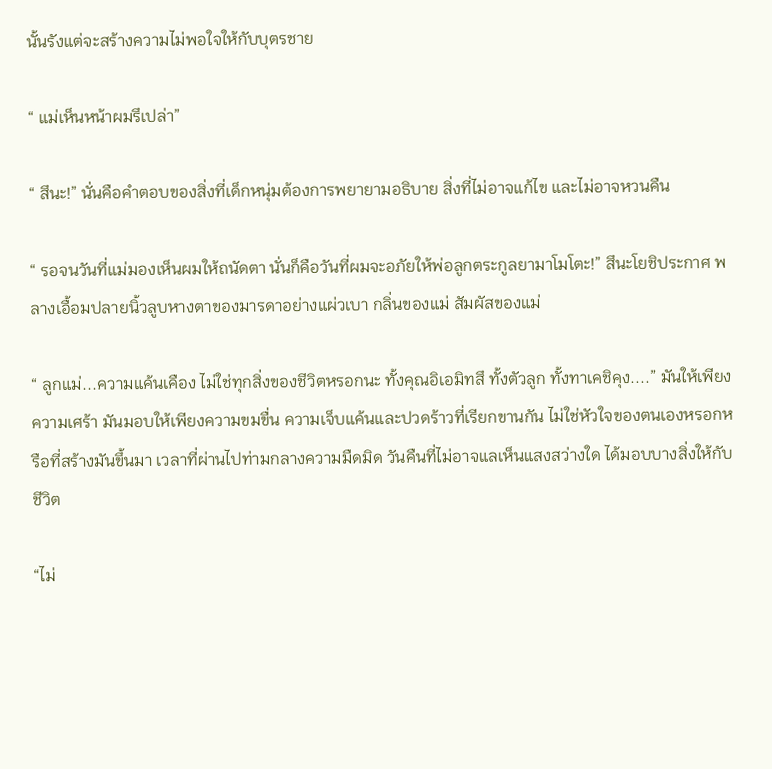นั้นรังแต่จะสร้างความไม่พอใจให้กับบุตรชาย

“ แม่เห็นหน้าผมรึเปล่า”

“ สึนะ!” นั่นคือคำตอบของสิ่งที่เด็กหนุ่มต้องการพยายามอธิบาย สิ่งที่ไม่อาจแก้ไข และไม่อาจหวนคืน

“ รอจนวันที่แม่มองเห็นผมให้ถนัดตา นั่นก็คือวันที่ผมจะอภัยให้พ่อลูกตระกูลยามาโมโตะ!” สึนะโยชิประกาศ พลางเอื้อมปลายนิ้วลูบหางตาของมารดาอย่างแผ่วเบา กลิ่นของแม่ สัมผัสของแม่

“ ลูกแม่...ความแค้นเคือง ไม่ใช่ทุกสิ่งของชีวิตหรอกนะ ทั้งคุณอิเอมิทสึ ทั้งตัวลูก ทั้งทาเคชิคุง....” มันให้เพียงความเศร้า มันมอบให้เพียงความขมขื่น ความเจ็บแค้นและปวดร้าวที่เรียกขานกัน ไม่ใช่หัวใจของตนเองหรอกหรือที่สร้างมันขึ้นมา เวลาที่ผ่านไปท่ามกลางความมืดมิด วันคืนที่ไม่อาจแลเห็นแสงสว่างใด ได้มอบบางสิ่งให้กับชีวิต

“ไม่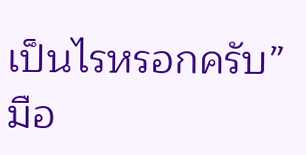เป็นไรหรอกครับ” มือ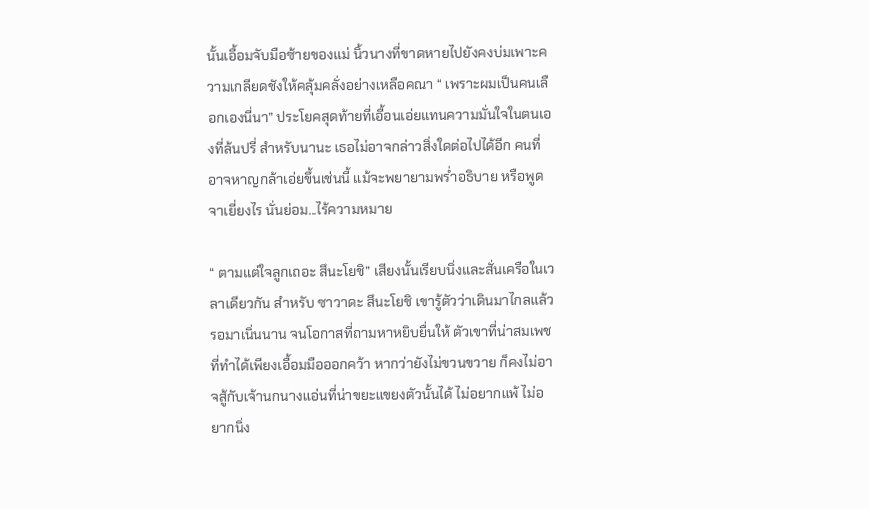นั้นเอื้อมจับมือซ้ายของแม่ นิ้วนางที่ขาดหายไปยังคงบ่มเพาะความเกลียดชังให้คลุ้มคลั่งอย่างเหลือคณา “ เพราะผมเป็นคนเลือกเองนี่นา” ประโยคสุดท้ายที่เอื้อนเอ่ยแทนความมั่นใจในตนเองที่ล้นปรี่ สำหรับนานะ เธอไม่อาจกล่าวสิ่งใดต่อไปได้อีก คนที่อาจหาญกล้าเอ่ยขึ้นเช่นนี้ แม้จะพยายามพร่ำอธิบาย หรือพูดจาเยี่ยงไร นั่นย่อม...ไร้ความหมาย

“ ตามแต่ใจลูกเถอะ สึนะโยชิ” เสียงนั้นเรียบนิ่งและสั่นเครือในเวลาเดียวกัน สำหรับ ซาวาดะ สึนะโยชิ เขารู้ตัวว่าเดินมาไกลแล้ว รอมาเนิ่นนาน จนโอกาสที่ถามหาหยิบยื่นให้ ตัวเขาที่น่าสมเพชที่ทำได้เพียงเอื้อมมือออกคว้า หากว่ายังไม่ขวนขวาย ก็คงไม่อาจสู้กับเจ้านกนางแอ่นที่น่าขยะแขยงตัวนั้นได้ ไม่อยากแพ้ ไม่อยากนิ่ง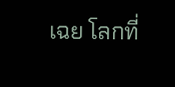เฉย โลกที่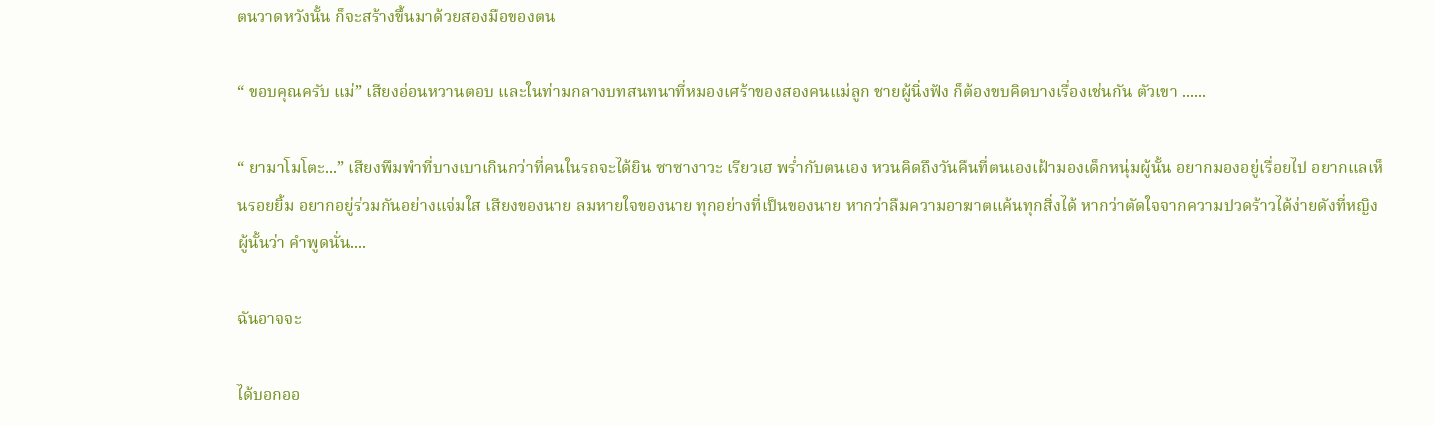ตนวาดหวังนั้น ก็จะสร้างขึ้นมาด้วยสองมือของตน

“ ขอบคุณครับ แม่” เสียงอ่อนหวานตอบ และในท่ามกลางบทสนทนาที่หมองเศร้าของสองคนแม่ลูก ชายผู้นิ่งฟัง ก็ต้องขบคิดบางเรื่องเช่นกัน ตัวเขา ......

“ ยามาโมโตะ...” เสียงพึมพำที่บางเบาเกินกว่าที่คนในรถจะได้ยิน ซาซางาวะ เรียวเฮ พร่ำกับตนเอง หวนคิดถึงวันคืนที่ตนเองเฝ้ามองเด็กหนุ่มผู้นั้น อยากมองอยู่เรื่อยไป อยากแลเห็นรอยยิ้ม อยากอยู่ร่วมกันอย่างแจ่มใส เสียงของนาย ลมหายใจของนาย ทุกอย่างที่เป็นของนาย หากว่าลืมความอาฆาตแค้นทุกสิ่งได้ หากว่าตัดใจจากความปวดร้าวได้ง่ายดังที่หญิงผู้นั้นว่า คำพูดนั่น....

ฉันอาจจะ

ได้บอกออ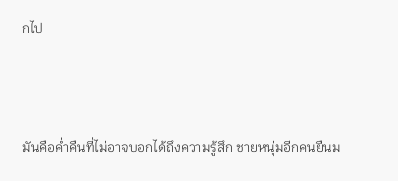กไป



มันคือค่ำคืนที่ไม่อาจบอกได้ถึงความรู้สึก ชายหนุ่มอีกคนยืนม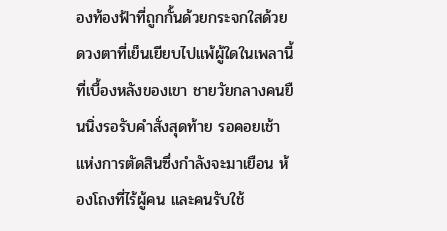องท้องฟ้าที่ถูกกั้นด้วยกระจกใสด้วยดวงตาที่เย็นเยียบไปแพ้ผู้ใดในเพลานี้ ที่เบื้องหลังของเขา ชายวัยกลางคนยืนนิ่งรอรับคำสั่งสุดท้าย รอคอยเช้าแห่งการตัดสินซึ่งกำลังจะมาเยือน ห้องโถงที่ไร้ผู้คน และคนรับใช้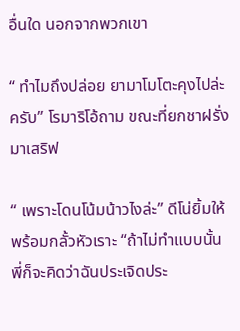อื่นใด นอกจากพวกเขา

“ ทำไมถึงปล่อย ยามาโมโตะคุงไปล่ะครับ” โรมาริโอ้ถาม ขณะที่ยกชาฝรั่งมาเสริฟ

“ เพราะโดนโน้มน้าวไงล่ะ” ดีโน่ยิ้มให้พร้อมกลั้วหัวเราะ “ถ้าไม่ทำแบบนั้น พี่ก็จะคิดว่าฉันประเจิดประ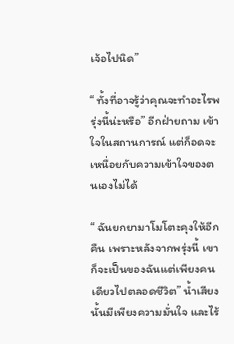เจ้อไปนิด”

“ ทั้งที่อาจรู้ว่าคุณจะทำอะไรพรุ่งนี้น่ะหรือ” อีกฝ่ายถาม เข้าใจในสถานการณ์ แต่ก็อดจะเหนื่อยกับความเข้าใจของตนเองไม่ได้

“ ฉันยกยามาโมโตะคุงให้อีกคืน เพราะหลังจากพรุ่งนี้ เขาก็จะเป็นของฉันแต่เพียงคนเดียวไปตลอดชีวิต” น้ำเสียงนั้นมีเพียงความมั่นใจ และไร้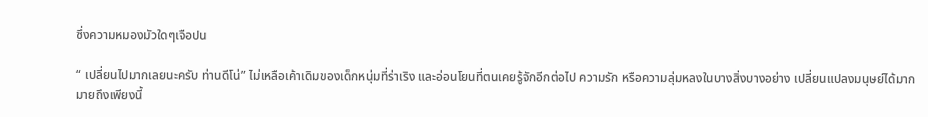ซึ่งความหมองมัวใดๆเจือปน

“ เปลี่ยนไปมากเลยนะครับ ท่านดีโน่” ไม่เหลือเค้าเดิมของเด็กหนุ่มที่ร่าเริง และอ่อนโยนที่ตนเคยรู้จักอีกต่อไป ความรัก หรือความลุ่มหลงในบางสิ่งบางอย่าง เปลี่ยนแปลงมนุษย์ได้มากมายถึงเพียงนี้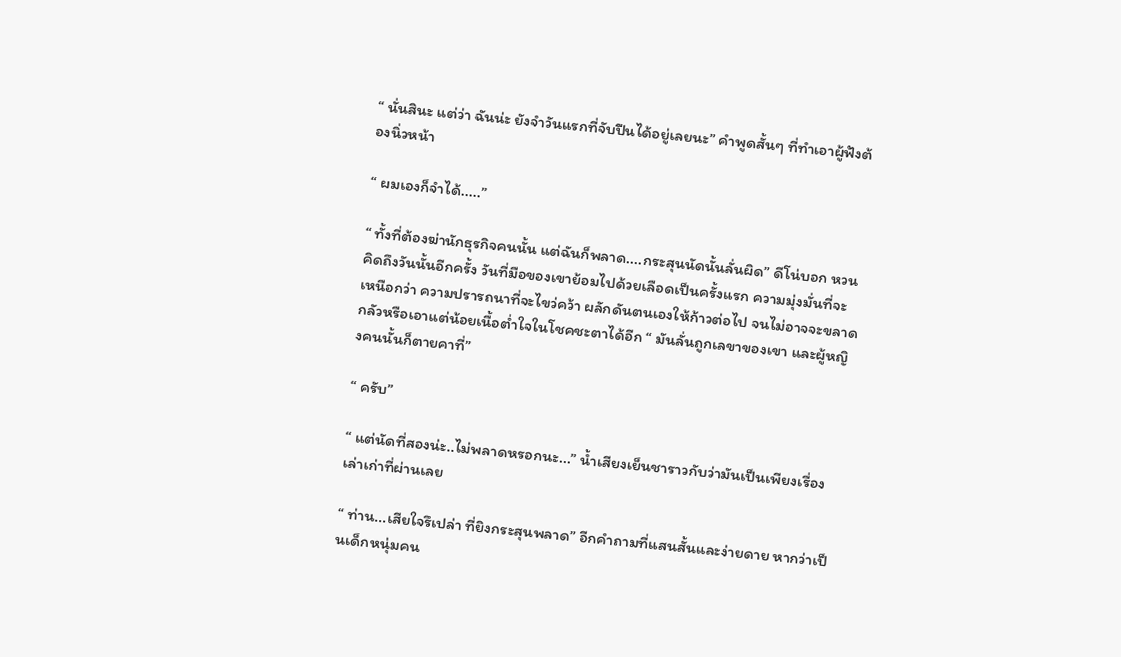“ นั่นสินะ แต่ว่า ฉันน่ะ ยังจำวันแรกที่จับปืนได้อยู่เลยนะ” คำพูดสั้นๆ ที่ทำเอาผู้ฟังต้องนิ่วหน้า

“ ผมเองก็จำได้.....”

“ ทั้งที่ต้องฆ่านักธุรกิจคนนั้น แต่ฉันก็พลาด....กระสุนนัดนั้นลั่นผิด” ดีโน่บอก หวนคิดถึงวันนั้นอีกครั้ง วันที่มือของเขาย้อมไปด้วยเลือดเป็นครั้งแรก ความมุ่งมั่นที่จะเหนือกว่า ความปรารถนาที่จะไขว่คว้า ผลักดันตนเองให้ก้าวต่อไป จนไม่อาจจะขลาดกลัวหรือเอาแต่น้อยเนื้อต่ำใจในโชคชะตาได้อีก “ มันลั่นถูกเลขาของเขา และผู้หญิงคนนั้นก็ตายคาที่”

“ ครับ”

“ แต่นัดที่สองน่ะ..ไม่พลาดหรอกนะ...” น้ำเสียงเย็นชาราวกับว่ามันเป็นเพียงเรื่องเล่าเก่าที่ผ่านเลย

“ ท่าน...เสียใจรึเปล่า ที่ยิงกระสุนพลาด” อีกคำถามที่แสนสั้นและง่ายดาย หากว่าเป็นเด็กหนุ่มคน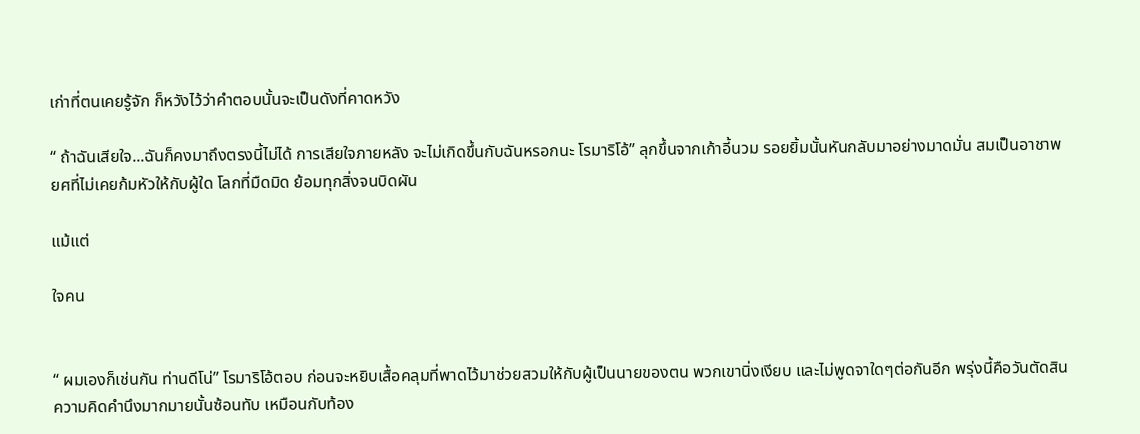เก่าที่ตนเคยรู้จัก ก็หวังไว้ว่าคำตอบนั้นจะเป็นดังที่คาดหวัง

“ ถ้าฉันเสียใจ...ฉันก็คงมาถึงตรงนี้ไม่ได้ การเสียใจภายหลัง จะไม่เกิดขึ้นกับฉันหรอกนะ โรมาริโอ้” ลุกขึ้นจากเก้าอี้นวม รอยยิ้มนั้นหันกลับมาอย่างมาดมั่น สมเป็นอาชาพยศที่ไม่เคยก้มหัวให้กับผู้ใด โลกที่มืดมิด ย้อมทุกสิ่งจนบิดผัน

แม้แต่

ใจคน


“ ผมเองก็เช่นกัน ท่านดีโน่” โรมาริโอ้ตอบ ก่อนจะหยิบเสื้อคลุมที่พาดไว้มาช่วยสวมให้กับผู้เป็นนายของตน พวกเขานิ่งเงียบ และไม่พูดจาใดๆต่อกันอีก พรุ่งนี้คือวันตัดสิน ความคิดคำนึงมากมายนั้นซ้อนทับ เหมือนกับท้อง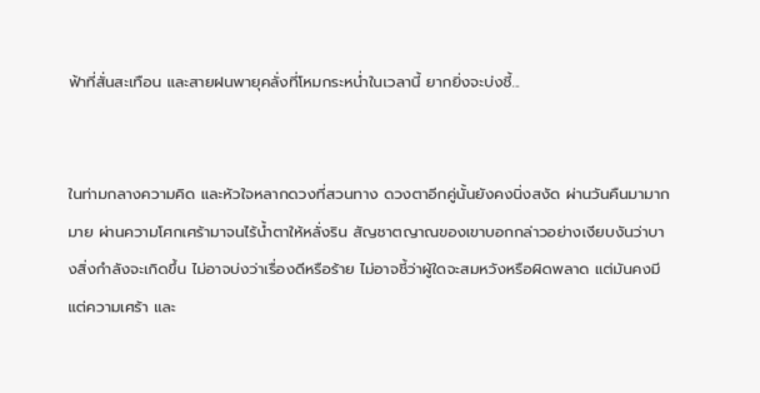ฟ้าที่สั่นสะเทือน และสายฝนพายุคลั่งที่โหมกระหน่ำในเวลานี้ ยากยิ่งจะบ่งชี้...


ในท่ามกลางความคิด และหัวใจหลากดวงที่สวนทาง ดวงตาอีกคู่นั้นยังคงนิ่งสงัด ผ่านวันคืนมามากมาย ผ่านความโศกเศร้ามาจนไร้น้ำตาให้หลั่งริน สัญชาตญาณของเขาบอกกล่าวอย่างเงียบงันว่าบางสิ่งกำลังจะเกิดขึ้น ไม่อาจบ่งว่าเรื่องดีหรือร้าย ไม่อาจชี้ว่าผู้ใดจะสมหวังหรือผิดพลาด แต่มันคงมีแต่ความเศร้า และ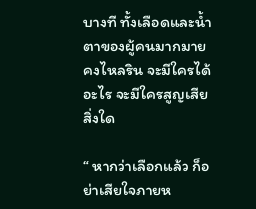บางที ทั้งเลือดและน้ำตาของผู้คนมากมายคงไหลริน จะมีใครได้อะไร จะมีใครสูญเสียสิ่งใด

“ หากว่าเลือกแล้ว ก็อย่าเสียใจภายห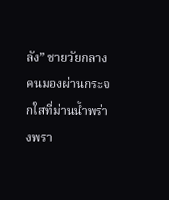ลัง” ชายวัยกลางคนมองผ่านกระจกใสที่ม่านน้ำพร่างพรา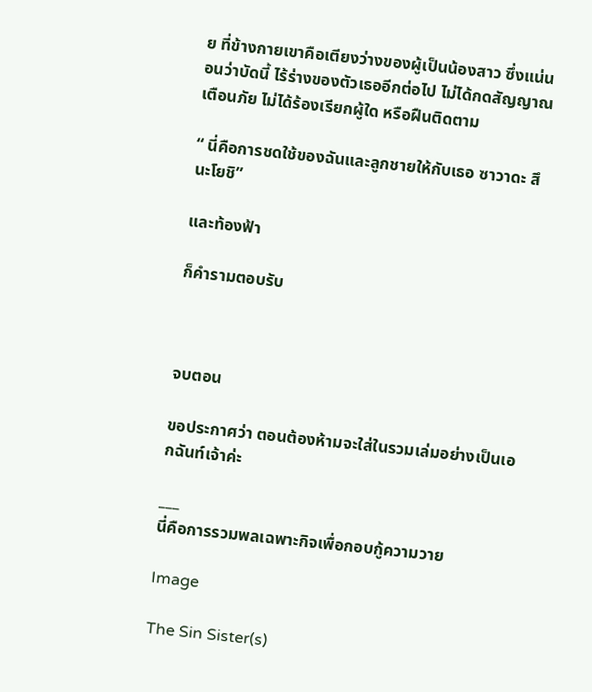ย ที่ข้างกายเขาคือเตียงว่างของผู้เป็นน้องสาว ซึ่งแน่นอนว่าบัดนี้ ไร้ร่างของตัวเธออีกต่อไป ไม่ได้กดสัญญาณเตือนภัย ไม่ได้ร้องเรียกผู้ใด หรือฝืนติดตาม

“ นี่คือการชดใช้ของฉันและลูกชายให้กับเธอ ซาวาดะ สึนะโยชิ”

และท้องฟ้า

ก็คำรามตอบรับ



จบตอน

ขอประกาศว่า ตอนต้องห้ามจะใส่ในรวมเล่มอย่างเป็นเอกฉันท์เจ้าค่ะ

___
นี่คือการรวมพลเฉพาะกิจเพื่อกอบกู้ความวาย

Image

The Sin Sister(s)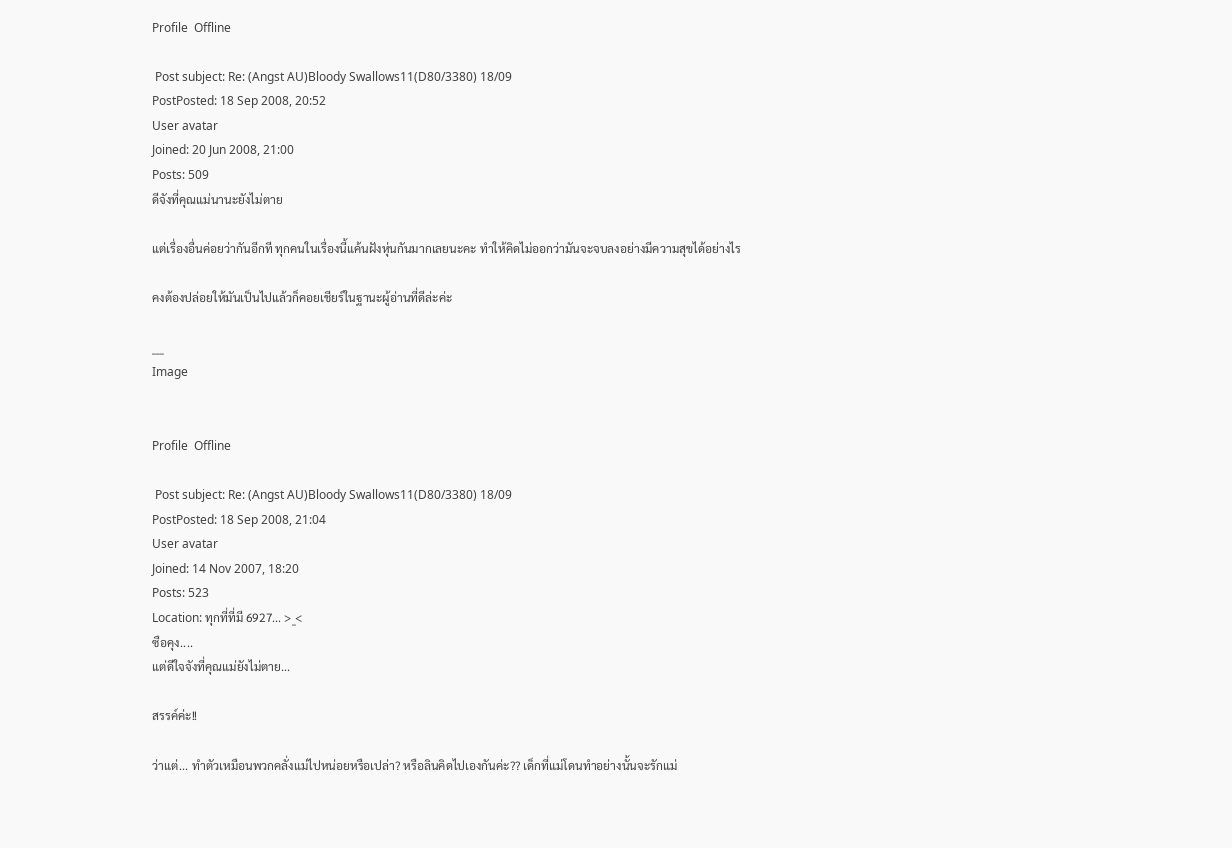Profile  Offline

 Post subject: Re: (Angst AU)Bloody Swallows11(D80/3380) 18/09
PostPosted: 18 Sep 2008, 20:52
User avatar
Joined: 20 Jun 2008, 21:00
Posts: 509
ดีจังที่คุณแม่นานะยังไม่ตาย

แต่เรื่องอื่นค่อยว่ากันอีกที ทุกคนในเรื่องนี้แค้นฝังหุ่นกันมากเลยนะคะ ทำให้คิดไม่ออกว่ามันจะจบลงอย่างมีความสุขได้อย่างไร

คงต้องปล่อยให้มันเป็นไปแล้วก็คอยเชียร์ในฐานะผู้อ่านที่ดีล่ะค่ะ

___
Image


Profile  Offline

 Post subject: Re: (Angst AU)Bloody Swallows11(D80/3380) 18/09
PostPosted: 18 Sep 2008, 21:04
User avatar
Joined: 14 Nov 2007, 18:20
Posts: 523
Location: ทุกที่ที่มี 6927... >_<
ซือคุง....
แต่ดีใจจังที่คุณแม่ยังไม่ตาย...

สรรค์ค่ะ!!

ว่าแต่... ทำตัวเหมือนพวกคลั่งแม่ไปหน่อยหรือเปล่า? หรือลินคิดไปเองกันค่ะ?? เด็กที่แม่โดนทำอย่างนั้นจะรักแม่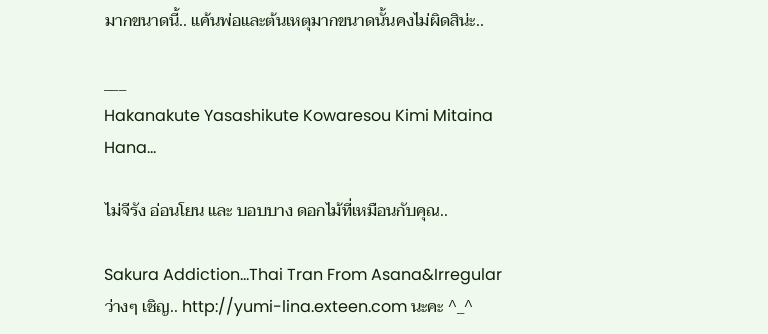มากขนาดนี้.. แค้นพ่อและต้นเหตุมากขนาดนั้นคงไม่ผิดสิน่ะ..

___
Hakanakute Yasashikute Kowaresou Kimi Mitaina Hana...

ไม่จีรัง อ่อนโยน และ บอบบาง ดอกไม้ที่เหมือนกับคุณ..

Sakura Addiction...Thai Tran From Asana&Irregular
ว่างๆ เชิญ.. http://yumi-lina.exteen.com นะคะ ^_^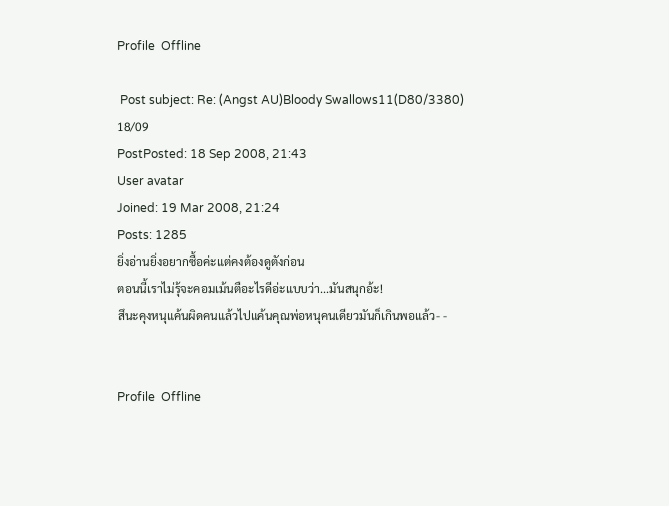Profile  Offline

 Post subject: Re: (Angst AU)Bloody Swallows11(D80/3380) 18/09
PostPosted: 18 Sep 2008, 21:43
User avatar
Joined: 19 Mar 2008, 21:24
Posts: 1285
ยิ่งอ่านยิ่งอยากซื้อค่ะแต่คงต้องดูตังก่อน
ตอนนี้เราไม่รุ้จะคอมเม้นตือะไรดีอ่ะแบบว่า...มันสนุกอ้ะ!
สึนะคุงหนุแค้นผิดคนแล้วไปแค้นคุณพ่อหนุคนเดียวมันก็เกินพอแล้ว- -


Profile  Offline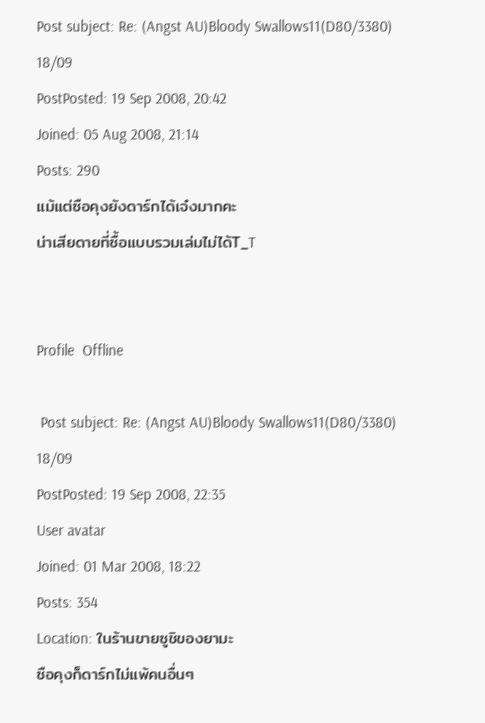Post subject: Re: (Angst AU)Bloody Swallows11(D80/3380) 18/09
PostPosted: 19 Sep 2008, 20:42
Joined: 05 Aug 2008, 21:14
Posts: 290
แม้แต่ซือคุงยังดาร์กได้เจ๋งมากคะ
น่าเสียดายที่ซื้อแบบรวมเล่มไม่ได้T_T


Profile  Offline

 Post subject: Re: (Angst AU)Bloody Swallows11(D80/3380) 18/09
PostPosted: 19 Sep 2008, 22:35
User avatar
Joined: 01 Mar 2008, 18:22
Posts: 354
Location: ในร้านขายซูชิของยามะ
ซือคุงก็ดาร์กไม่แพ้คนอื่นๆ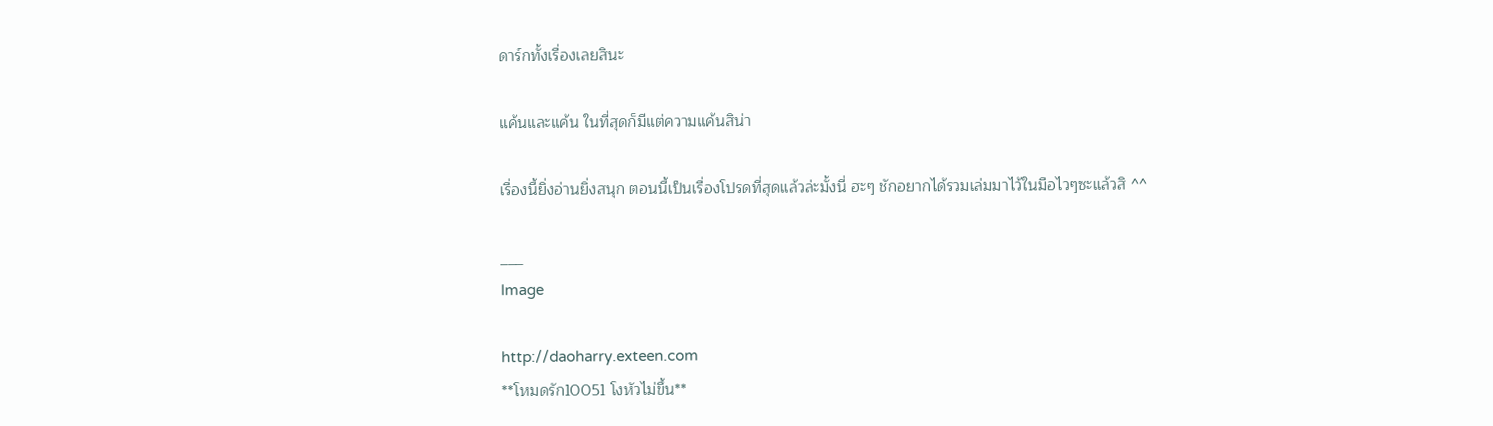ดาร์กทั้งเรื่องเลยสินะ

แค้นและแค้น ในที่สุดก็มีแต่ความแค้นสิน่า

เรื่องนี้ยิ่งอ่านยิ่งสนุก ตอนนี้เป็นเรื่องโปรดที่สุดแล้วล่ะมั้งนี่ ฮะๆ ชักอยากได้รวมเล่มมาไว้ในมือไวๆซะแล้วสิ ^^

___
Image

http://daoharry.exteen.com
**โหมดรัก10051 โงหัวไม่ขึ้น**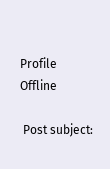Profile  Offline

 Post subject: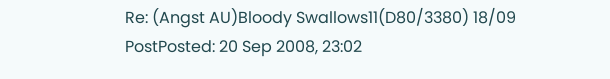Re: (Angst AU)Bloody Swallows11(D80/3380) 18/09
PostPosted: 20 Sep 2008, 23:02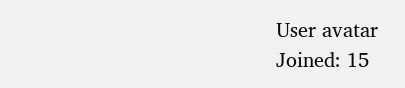User avatar
Joined: 15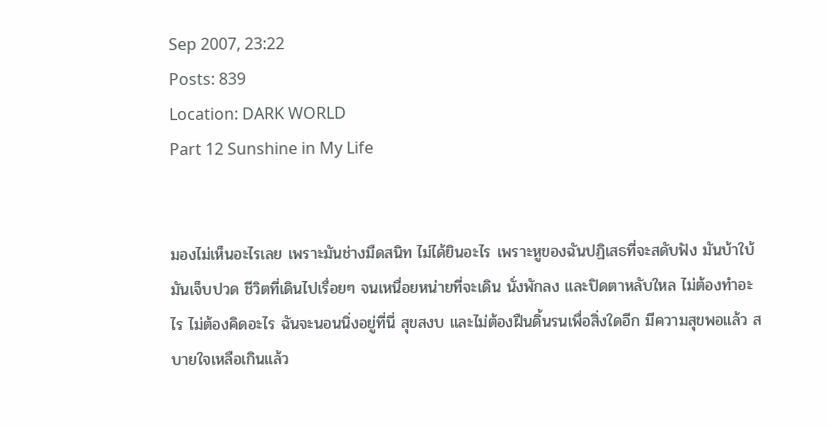Sep 2007, 23:22
Posts: 839
Location: DARK WORLD
Part 12 Sunshine in My Life


มองไม่เห็นอะไรเลย เพราะมันช่างมืดสนิท ไม่ได้ยินอะไร เพราะหูของฉันปฏิเสธที่จะสดับฟัง มันบ้าใบ้ มันเจ็บปวด ชีวิตที่เดินไปเรื่อยๆ จนเหนื่อยหน่ายที่จะเดิน นั่งพักลง และปิดตาหลับใหล ไม่ต้องทำอะไร ไม่ต้องคิดอะไร ฉันจะนอนนิ่งอยู่ที่นี่ สุขสงบ และไม่ต้องฝืนดิ้นรนเพื่อสิ่งใดอีก มีความสุขพอแล้ว สบายใจเหลือเกินแล้ว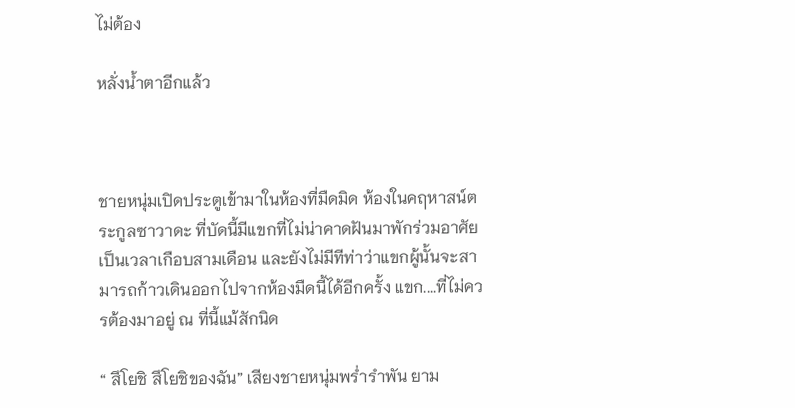ไม่ต้อง

หลั่งน้ำตาอีกแล้ว



ชายหนุ่มเปิดประตูเข้ามาในห้องที่มืดมิด ห้องในคฤหาสน์ตระกูลซาวาดะ ที่บัดนี้มีแขกที่ไม่น่าคาดฝันมาพักร่วมอาศัยเป็นเวลาเกือบสามเดือน และยังไม่มีทีท่าว่าแขกผู้นั้นจะสามารถก้าวเดินออกไปจากห้องมืดนี้ได้อีกครั้ง แขก....ที่ไม่ควรต้องมาอยู่ ณ ที่นี้แม้สักนิด

“ สึโยชิ สึโยชิของฉัน” เสียงชายหนุ่มพร่ำรำพัน ยาม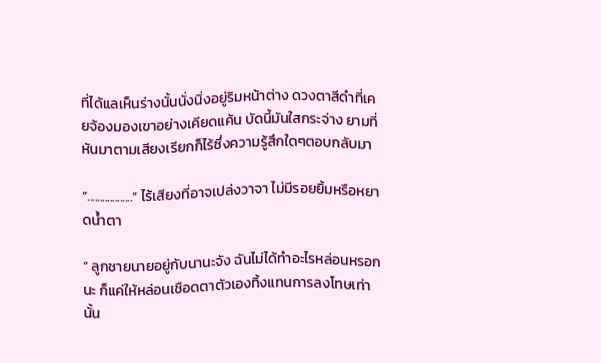ที่ได้แลเห็นร่างนั้นนั่งนิ่งอยู่ริมหน้าต่าง ดวงตาสีดำที่เคยจ้องมองเขาอย่างเคียดแค้น บัดนี้มันใสกระจ่าง ยามที่หันมาตามเสียงเรียกก็ไร้ซึ่งความรู้สึกใดๆตอบกลับมา

“..................” ไร้เสียงที่อาจเปล่งวาจา ไม่มีรอยยิ้มหรือหยาดน้ำตา

“ ลูกชายนายอยู่กับนานะจัง ฉันไม่ได้ทำอะไรหล่อนหรอกนะ ก็แค่ให้หล่อนเชือดตาตัวเองทิ้งแทนการลงโทษเท่านั้น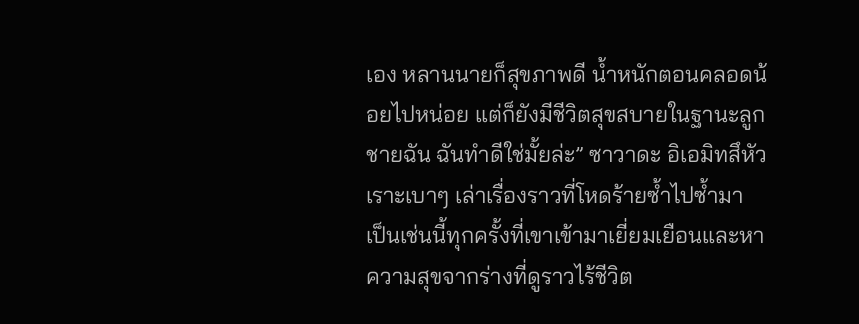เอง หลานนายก็สุขภาพดี น้ำหนักตอนคลอดน้อยไปหน่อย แต่ก็ยังมีชีวิตสุขสบายในฐานะลูกชายฉัน ฉันทำดีใช่มั้ยล่ะ” ซาวาดะ อิเอมิทสึหัวเราะเบาๆ เล่าเรื่องราวที่โหดร้ายซ้ำไปซ้ำมา เป็นเช่นนี้ทุกครั้งที่เขาเข้ามาเยี่ยมเยือนและหาความสุขจากร่างที่ดูราวไร้ชีวิต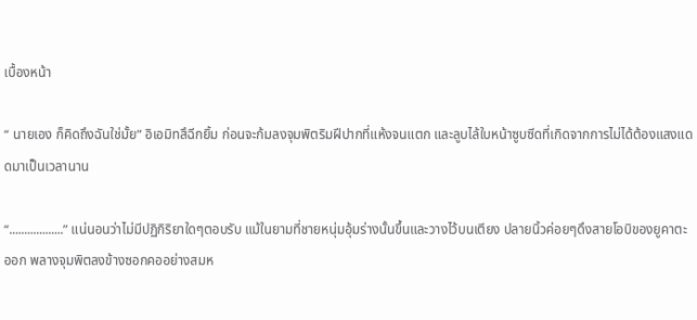เบื้องหน้า

“ นายเอง ก็คิดถึงฉันใช่มั้ย” อิเอมิทสึฉีกยิ้ม ก่อนจะก้มลงจุมพิตริมฝีปากที่แห้งจนแตก และลูบไล้ใบหน้าซูบซีดที่เกิดจากการไม่ได้ต้องแสงแดดมาเป็นเวลานาน

“..................” แน่นอนว่าไม่มีปฏิกิริยาใดๆตอบรับ แม้ในยามที่ชายหนุ่มอุ้มร่างนั้นขึ้นและวางไว้บนเตียง ปลายนิ้วค่อยๆดึงสายโอบิของยูคาตะออก พลางจุมพิตลงข้างซอกคออย่างสมห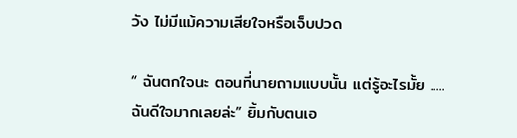วัง ไม่มีแม้ความเสียใจหรือเจ็บปวด

“ ฉันตกใจนะ ตอนที่นายถามแบบนั้น แต่รู้อะไรมั้ย .....ฉันดีใจมากเลยล่ะ” ยิ้มกับตนเอ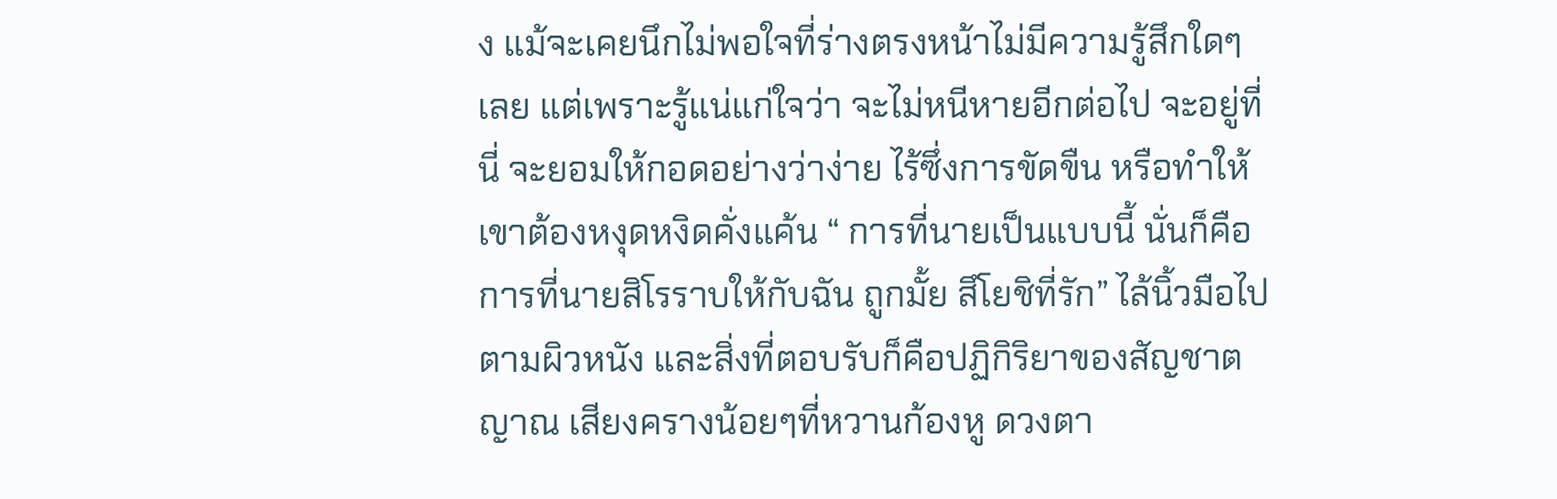ง แม้จะเคยนึกไม่พอใจที่ร่างตรงหน้าไม่มีความรู้สึกใดๆเลย แต่เพราะรู้แน่แก่ใจว่า จะไม่หนีหายอีกต่อไป จะอยู่ที่นี่ จะยอมให้กอดอย่างว่าง่าย ไร้ซึ่งการขัดขืน หรือทำให้เขาต้องหงุดหงิดคั่งแค้น “ การที่นายเป็นแบบนี้ นั่นก็คือการที่นายสิโรราบให้กับฉัน ถูกมั้ย สึโยชิที่รัก” ไล้นิ้วมือไปตามผิวหนัง และสิ่งที่ตอบรับก็คือปฏิกิริยาของสัญชาตญาณ เสียงครางน้อยๆที่หวานก้องหู ดวงตา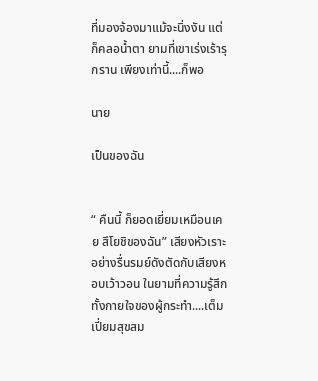ที่มองจ้องมาแม้จะนิ่งงัน แต่ก็คลอน้ำตา ยามที่เขาเร่งเร้ารุกราน เพียงเท่านี้....ก็พอ

นาย

เป็นของฉัน


“ คืนนี้ ก็ยอดเยี่ยมเหมือนเคย สึโยชิของฉัน” เสียงหัวเราะอย่างรื่นรมย์ดังตัดกับเสียงหอบเว้าวอน ในยามที่ความรู้สึกทั้งกายใจของผู้กระทำ....เต็มเปี่ยมสุขสม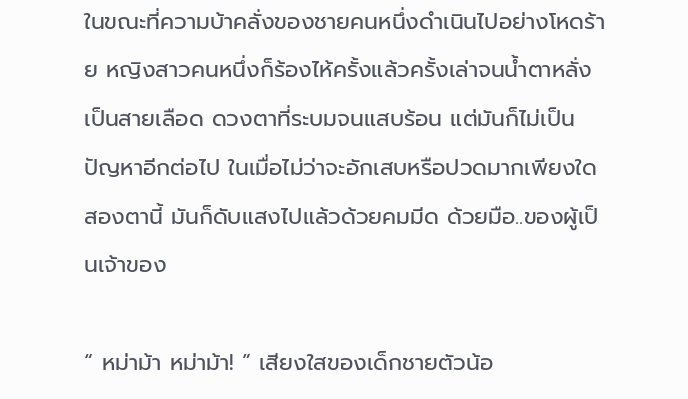ในขณะที่ความบ้าคลั่งของชายคนหนึ่งดำเนินไปอย่างโหดร้าย หญิงสาวคนหนึ่งก็ร้องไห้ครั้งแล้วครั้งเล่าจนน้ำตาหลั่งเป็นสายเลือด ดวงตาที่ระบมจนแสบร้อน แต่มันก็ไม่เป็นปัญหาอีกต่อไป ในเมื่อไม่ว่าจะอักเสบหรือปวดมากเพียงใด สองตานี้ มันก็ดับแสงไปแล้วด้วยคมมีด ด้วยมือ..ของผู้เป็นเจ้าของ

“ หม่าม้า หม่าม้า! ” เสียงใสของเด็กชายตัวน้อ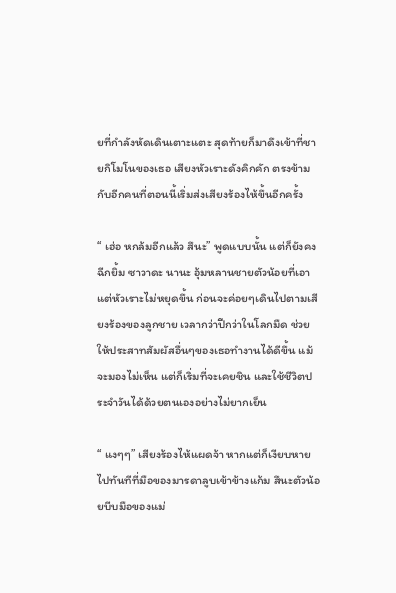ยที่กำลังหัดเดินเตาะแตะ สุดท้ายก็มาดึงเข้าที่ชายกิโมโนของเธอ เสียงหัวเราะดังคิกคัก ตรงข้ามกับอีกคนที่ตอนนี้เริ่มส่งเสียงร้องไห้ขึ้นอีกครั้ง

“ เฮ่อ หกล้มอีกแล้ว สึนะ” พูดแบบนั้น แต่ก็ยังคงฉีกยิ้ม ซาวาดะ นานะ อุ้มหลานชายตัวน้อยที่เอาแต่หัวเราะไม่หยุดขึ้น ก่อนจะค่อยๆเดินไปตามเสียงร้องของลูกชาย เวลากว่าปีกว่าในโลกมืด ช่วยให้ประสาทสัมผัสอื่นๆของเธอทำงานได้ดีขึ้น แม้จะมองไม่เห็น แต่ก็เริ่มที่จะเคยชิน และใช้ชีวิตประจำวันได้ด้วยตนเองอย่างไม่ยากเย็น

“ แงๆๆ” เสียงร้องไห้แผดจ้า หากแต่ก็เงียบหายไปทันทีที่มือของมารดาลูบเข้าข้างแก้ม สึนะตัวน้อยบีบมือของแม่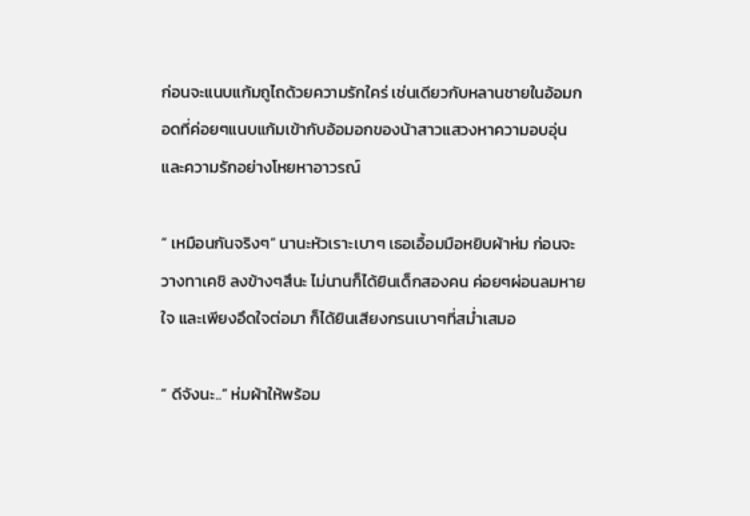ก่อนจะแนบแก้มถูไถด้วยความรักใคร่ เช่นเดียวกับหลานชายในอ้อมกอดที่ค่อยๆแนบแก้มเข้ากับอ้อมอกของน้าสาวแสวงหาความอบอุ่น และความรักอย่างโหยหาอาวรณ์

“ เหมือนกันจริงๆ” นานะหัวเราะเบาๆ เธอเอื้อมมือหยิบผ้าห่ม ก่อนจะวางทาเคชิ ลงข้างๆสึนะ ไม่นานก็ได้ยินเด็กสองคน ค่อยๆผ่อนลมหายใจ และเพียงอึดใจต่อมา ก็ได้ยินเสียงกรนเบาๆที่สม่ำเสมอ

“ ดีจังนะ..” ห่มผ้าให้พร้อม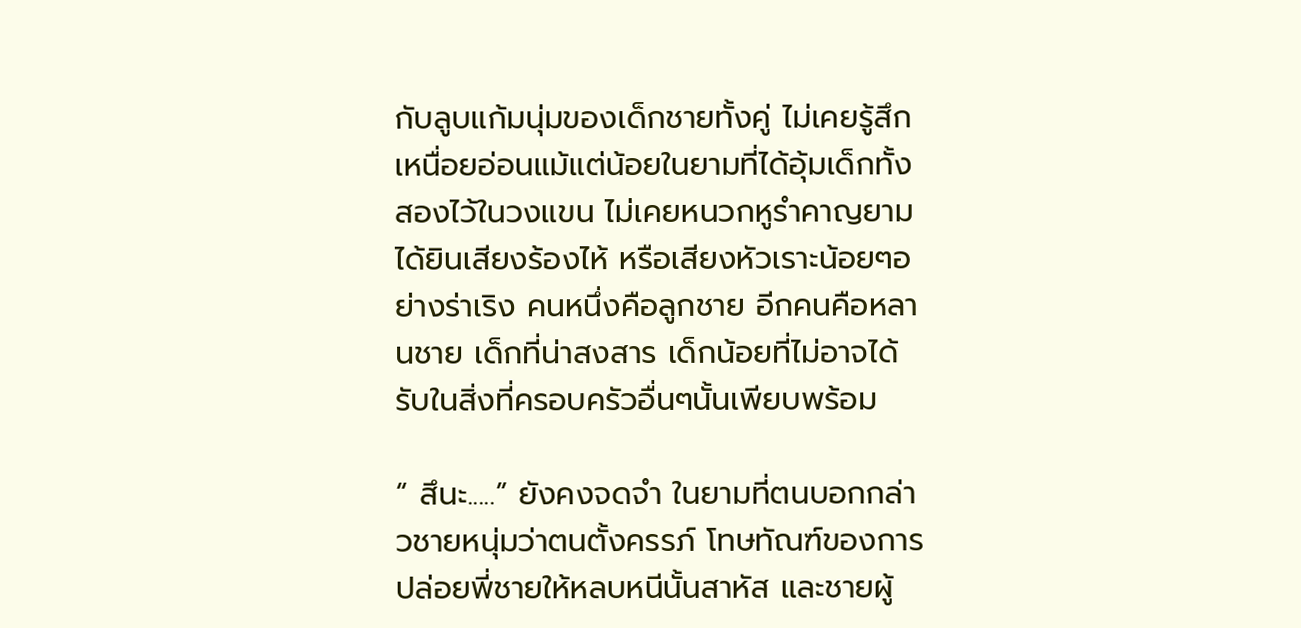กับลูบแก้มนุ่มของเด็กชายทั้งคู่ ไม่เคยรู้สึกเหนื่อยอ่อนแม้แต่น้อยในยามที่ได้อุ้มเด็กทั้งสองไว้ในวงแขน ไม่เคยหนวกหูรำคาญยามได้ยินเสียงร้องไห้ หรือเสียงหัวเราะน้อยๆอย่างร่าเริง คนหนึ่งคือลูกชาย อีกคนคือหลานชาย เด็กที่น่าสงสาร เด็กน้อยที่ไม่อาจได้รับในสิ่งที่ครอบครัวอื่นๆนั้นเพียบพร้อม

“ สึนะ.....” ยังคงจดจำ ในยามที่ตนบอกกล่าวชายหนุ่มว่าตนตั้งครรภ์ โทษทัณฑ์ของการปล่อยพี่ชายให้หลบหนีนั้นสาหัส และชายผู้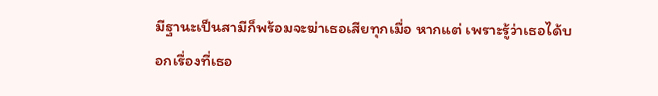มีฐานะเป็นสามีก็พร้อมจะฆ่าเธอเสียทุกเมื่อ หากแต่ เพราะรู้ว่าเธอได้บอกเรื่องที่เธอ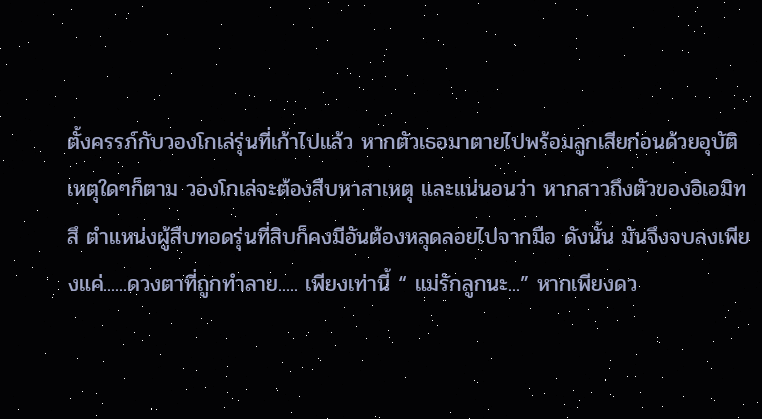ตั้งครรภ์กับวองโกเล่รุ่นที่เก้าไปแล้ว หากตัวเธอมาตายไปพร้อมลูกเสียก่อนด้วยอุบัติเหตุใดๆก็ตาม วองโกเล่จะต้องสืบหาสาเหตุ และแน่นอนว่า หากสาวถึงตัวของอิเอมิทสึ ตำแหน่งผู้สืบทอดรุ่นที่สิบก็คงมีอันต้องหลุดลอยไปจากมือ ดังนั้น มันจึงจบลงเพียงแค่......ดวงตาที่ถูกทำลาย..... เพียงเท่านี้ “ แม่รักลูกนะ...” หากเพียงดว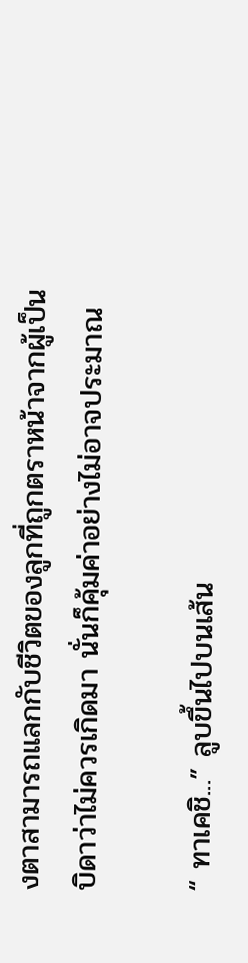งตาสามารถแลกกับชีวิตของลูกที่ถูกตราหน้าจากผู้เป็นบิดาว่าไม่ควรเกิดมา นั่นก็คุ้มค่าอย่างไม่อาจประมาณ

“ ทาเคชิ...” ลูบขึ้นไปบนเส้น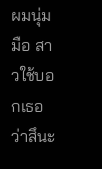ผมนุ่มมือ สาวใช้บอกเธอว่าสึนะ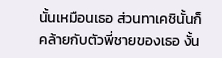นั้นเหมือนเธอ ส่วนทาเคชินั้นก็คล้ายกับตัวพี่ชายของเธอ งั้น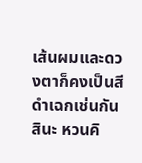เส้นผมและดวงตาก็คงเป็นสีดำเฉกเช่นกันสินะ หวนคิ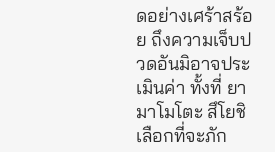ดอย่างเศร้าสร้อย ถึงความเจ็บปวดอันมิอาจประเมินค่า ทั้งที่ ยามาโมโตะ สึโยชิ เลือกที่จะภัก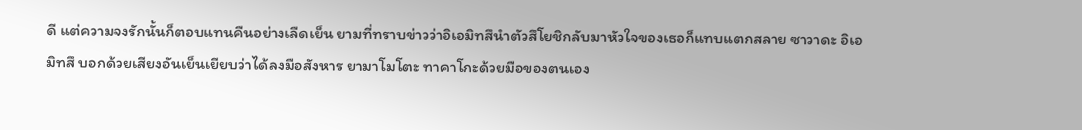ดี แต่ความจงรักนั้นก็ตอบแทนคืนอย่างเลืดเย็น ยามที่ทราบข่าวว่าอิเอมิทสึนำตัวสึโยชิกลับมาหัวใจของเธอก็แทบแตกสลาย ซาวาดะ อิเอมิทสึ บอกด้วยเสียงอันเย็นเยียบว่าได้ลงมือสังหาร ยามาโมโตะ ทาคาโกะด้วยมือของตนเอง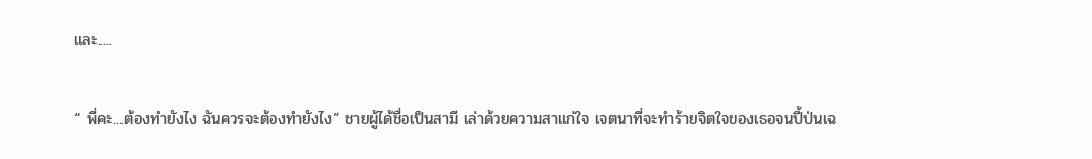และ.....

“ พี่คะ....ต้องทำยังไง ฉันควรจะต้องทำยังไง” ชายผู้ได้ชื่อเป็นสามี เล่าด้วยความสาแก่ใจ เจตนาที่จะทำร้ายจิตใจของเธอจนปี้ป่นเฉ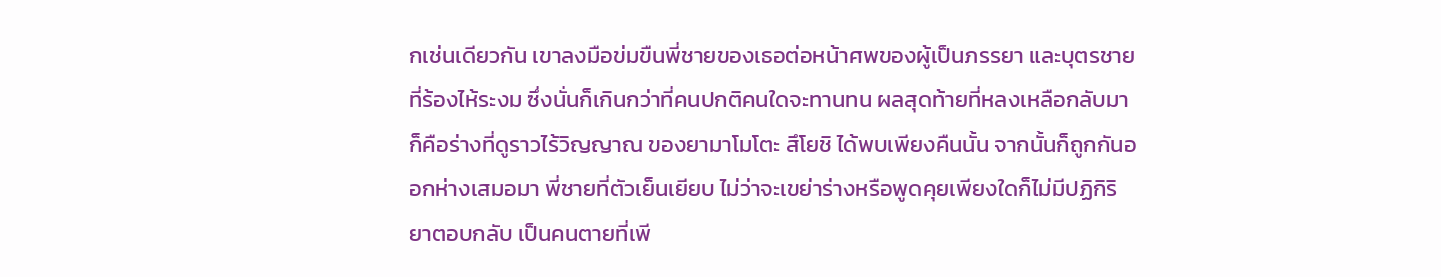กเช่นเดียวกัน เขาลงมือข่มขืนพี่ชายของเธอต่อหน้าศพของผู้เป็นภรรยา และบุตรชายที่ร้องไห้ระงม ซึ่งนั่นก็เกินกว่าที่คนปกติคนใดจะทานทน ผลสุดท้ายที่หลงเหลือกลับมา ก็คือร่างที่ดูราวไร้วิญญาณ ของยามาโมโตะ สึโยชิ ได้พบเพียงคืนนั้น จากนั้นก็ถูกกันออกห่างเสมอมา พี่ชายที่ตัวเย็นเยียบ ไม่ว่าจะเขย่าร่างหรือพูดคุยเพียงใดก็ไม่มีปฏิกิริยาตอบกลับ เป็นคนตายที่เพี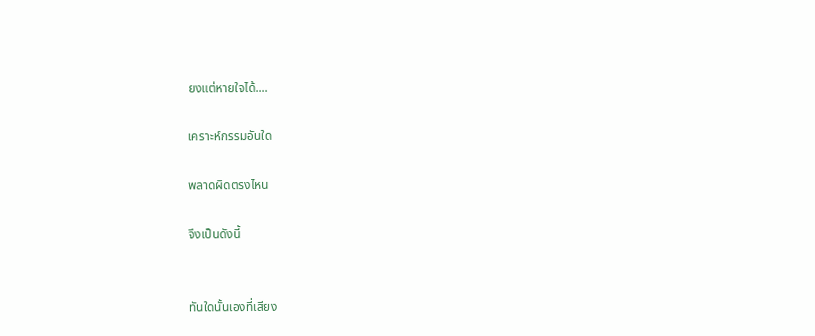ยงแต่หายใจได้....

เคราะห์กรรมอันใด

พลาดผิดตรงไหน

จึงเป็นดังนี้


ทันใดนั้นเองที่เสียง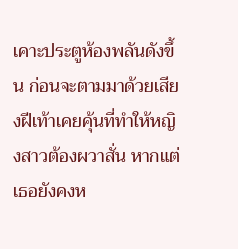เคาะประตูห้องพลันดังขึ้น ก่อนจะตามมาด้วยเสียงฝีเท้าเคยคุ้นที่ทำให้หญิงสาวต้องผวาสั่น หากแต่เธอยังคงห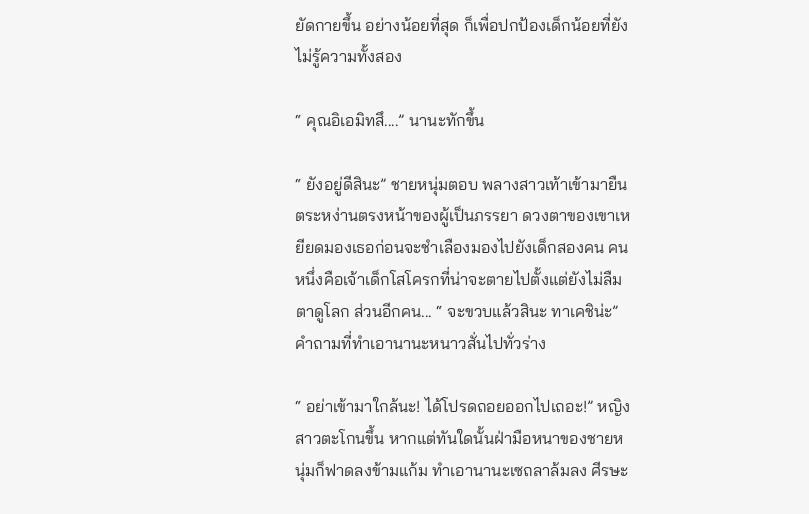ยัดกายขึ้น อย่างน้อยที่สุด ก็เพื่อปกป้องเด็กน้อยที่ยังไม่รู้ความทั้งสอง

“ คุณอิเอมิทสึ....” นานะทักขึ้น

“ ยังอยู่ดีสินะ” ชายหนุ่มตอบ พลางสาวเท้าเข้ามายืนตระหง่านตรงหน้าของผู้เป็นภรรยา ดวงตาของเขาเหยียดมองเธอก่อนจะชำเลืองมองไปยังเด็กสองคน คนหนึ่งคือเจ้าเด็กโสโครกที่น่าจะตายไปตั้งแต่ยังไม่ลืมตาดูโลก ส่วนอีกคน... “ จะขวบแล้วสินะ ทาเคชิน่ะ” คำถามที่ทำเอานานะหนาวสั่นไปทั่วร่าง

“ อย่าเข้ามาใกล้นะ! ได้โปรดถอยออกไปเถอะ!” หญิงสาวตะโกนขึ้น หากแต่ทันใดนั้นฝ่ามือหนาของชายหนุ่มก็ฟาดลงข้ามแก้ม ทำเอานานะเซถลาล้มลง ศีรษะ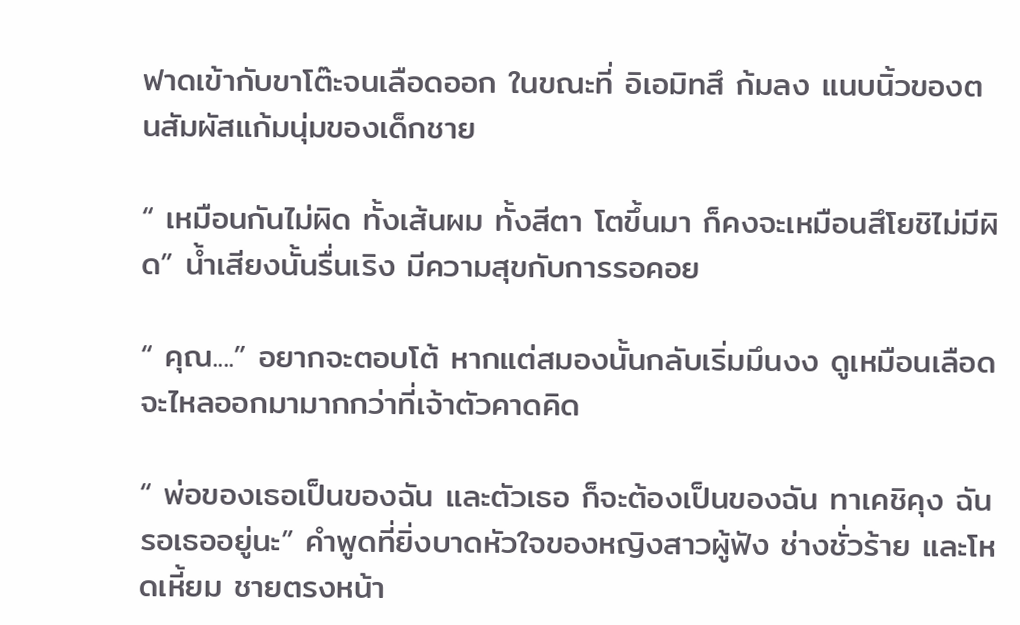ฟาดเข้ากับขาโต๊ะจนเลือดออก ในขณะที่ อิเอมิทสึ ก้มลง แนบนิ้วของตนสัมผัสแก้มนุ่มของเด็กชาย

“ เหมือนกันไม่ผิด ทั้งเส้นผม ทั้งสีตา โตขึ้นมา ก็คงจะเหมือนสึโยชิไม่มีผิด” น้ำเสียงนั้นรื่นเริง มีความสุขกับการรอคอย

“ คุณ....” อยากจะตอบโต้ หากแต่สมองนั้นกลับเริ่มมึนงง ดูเหมือนเลือดจะไหลออกมามากกว่าที่เจ้าตัวคาดคิด

“ พ่อของเธอเป็นของฉัน และตัวเธอ ก็จะต้องเป็นของฉัน ทาเคชิคุง ฉันรอเธออยู่นะ” คำพูดที่ยิ่งบาดหัวใจของหญิงสาวผู้ฟัง ช่างชั่วร้าย และโหดเหี้ยม ชายตรงหน้า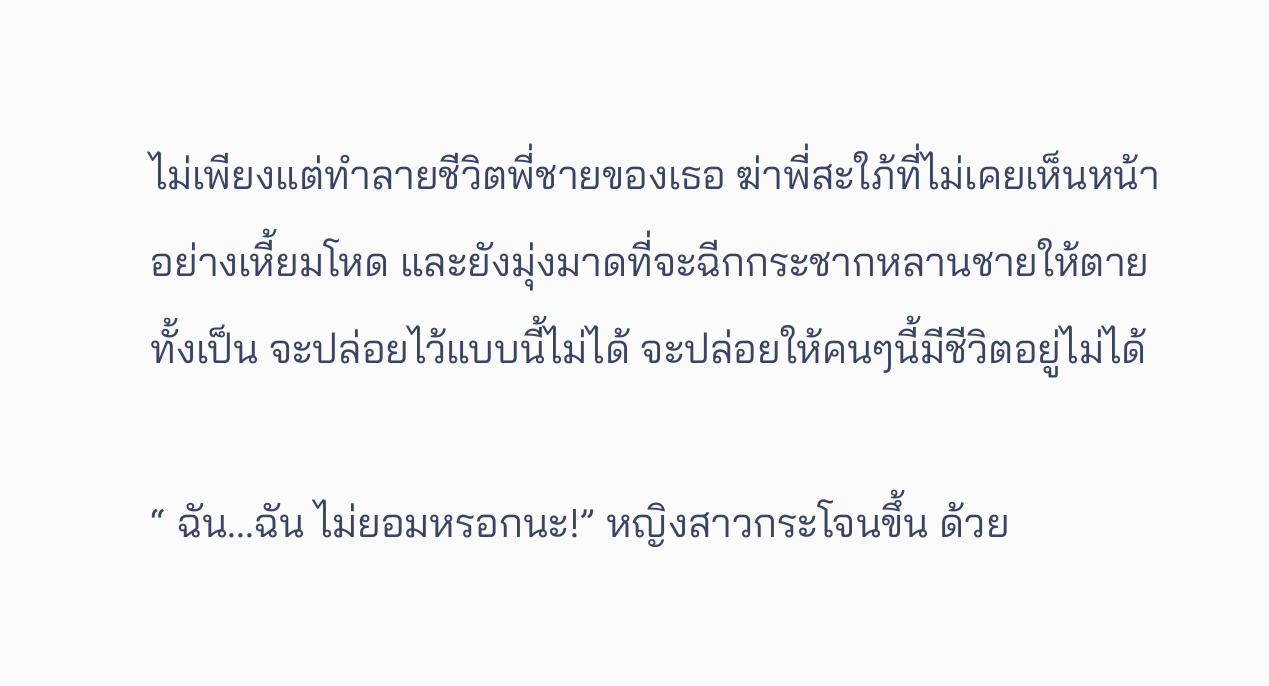ไม่เพียงแต่ทำลายชีวิตพี่ชายของเธอ ฆ่าพี่สะใภ้ที่ไม่เคยเห็นหน้าอย่างเหี้ยมโหด และยังมุ่งมาดที่จะฉีกกระชากหลานชายให้ตายทั้งเป็น จะปล่อยไว้แบบนี้ไม่ได้ จะปล่อยให้คนๆนี้มีชีวิตอยู่ไม่ได้

“ ฉัน...ฉัน ไม่ยอมหรอกนะ!” หญิงสาวกระโจนขึ้น ด้วย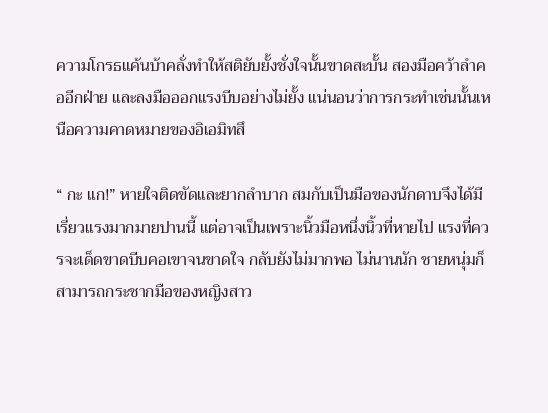ความโกรธแค้นบ้าคลั่งทำให้สติยับยั้งชั่งใจนั้นขาดสะบั้น สองมือคว้าลำคออีกฝ่าย และลงมือออกแรงบีบอย่างไม่ยั้ง แน่นอนว่าการกระทำเช่นนั้นเหนือความคาดหมายของอิเอมิทสึ

“ กะ แก!” หายใจติดขัดและยากลำบาก สมกับเป็นมือของนักดาบจึงได้มีเรี่ยวแรงมากมายปานนี้ แต่อาจเป็นเพราะนิ้วมือหนึ่งนิ้วที่หายไป แรงที่ควรจะเด็ดขาดบีบคอเขาจนขาดใจ กลับยังไม่มากพอ ไม่นานนัก ชายหนุ่มก็สามารถกระชากมือของหญิงสาว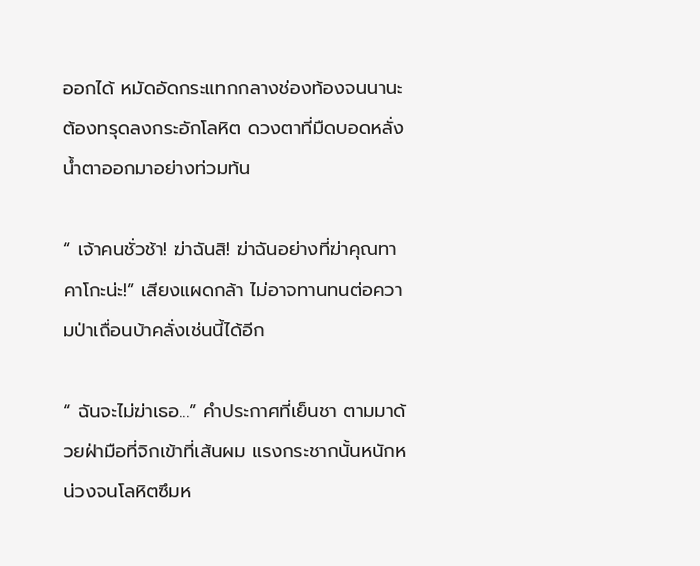ออกได้ หมัดอัดกระแทกกลางช่องท้องจนนานะต้องทรุดลงกระอักโลหิต ดวงตาที่มืดบอดหลั่งน้ำตาออกมาอย่างท่วมท้น

“ เจ้าคนชั่วช้า! ฆ่าฉันสิ! ฆ่าฉันอย่างที่ฆ่าคุณทาคาโกะน่ะ!” เสียงแผดกล้า ไม่อาจทานทนต่อความป่าเถื่อนบ้าคลั่งเช่นนี้ได้อีก

“ ฉันจะไม่ฆ่าเธอ...” คำประกาศที่เย็นชา ตามมาด้วยฝ่ามือที่จิกเข้าที่เส้นผม แรงกระชากนั้นหนักหน่วงจนโลหิตซึมห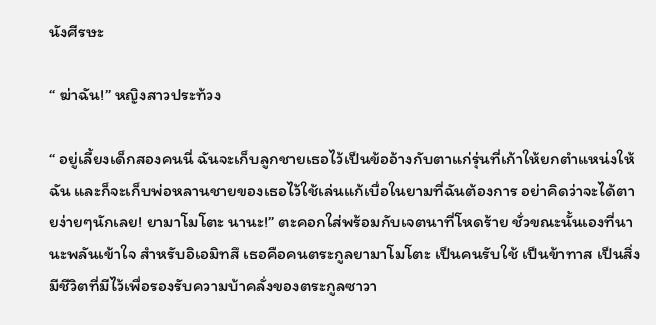นังศีรษะ

“ ฆ่าฉัน!” หญิงสาวประท้วง

“ อยู่เลี้ยงเด็กสองคนนี่ ฉันจะเก็บลูกชายเธอไว้เป็นข้ออ้างกับตาแก่รุ่นที่เก้าให้ยกตำแหน่งให้ฉัน และก็จะเก็บพ่อหลานชายของเธอไว้ใช้เล่นแก้เบื่อในยามที่ฉันต้องการ อย่าคิดว่าจะได้ตายง่ายๆนักเลย! ยามาโมโตะ นานะ!” ตะคอกใส่พร้อมกับเจตนาที่โหดร้าย ชั่วขณะนั้นเองที่นานะพลันเข้าใจ สำหรับอิเอมิทสึ เธอคือคนตระกูลยามาโมโตะ เป็นคนรับใช้ เป็นข้าทาส เป็นสิ่งมีชีวิตที่มีไว้เพื่อรองรับความบ้าคลั่งของตระกูลซาวา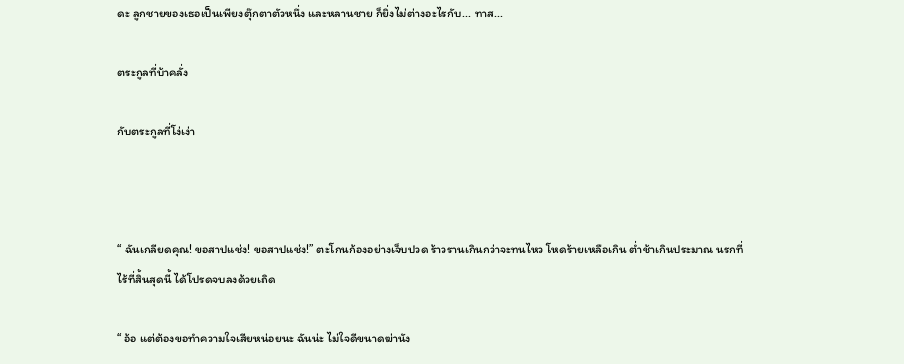ดะ ลูกชายของเธอเป็นเพียงตุ๊กตาตัวหนึ่ง และหลานชาย ก็ยิ่งไม่ต่างอะไรกับ... ทาส...

ตระกูลที่บ้าคลั่ง

กับตระกูลที่โง่เง่า



“ ฉันเกลียดคุณ! ขอสาปแช่ง! ขอสาปแช่ง!” ตะโกนก้องอย่างเจ็บปวด ร้าวรานเกินกว่าจะทนไหว โหดร้ายเหลือเกิน ต่ำช้าเกินประมาณ นรกที่ไร้ที่สิ้นสุดนี้ ได้โปรดจบลงด้วยเถิด

“ อ้อ แต่ต้องขอทำความใจเสียหน่อยนะ ฉันน่ะ ไม่ใจดีขนาดฆ่านัง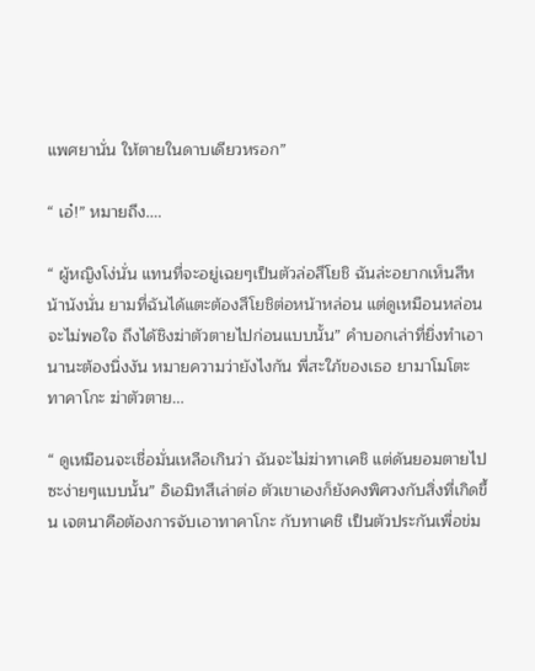แพศยานั่น ให้ตายในดาบเดียวหรอก”

“ เอ๋!” หมายถึง....

“ ผู้หญิงโง่นั่น แทนที่จะอยู่เฉยๆเป็นตัวล่อสึโยชิ ฉันล่ะอยากเห็นสีหน้านังนั่น ยามที่ฉันได้แตะต้องสึโยชิต่อหน้าหล่อน แต่ดูเหมือนหล่อนจะไม่พอใจ ถึงได้ชิงฆ่าตัวตายไปก่อนแบบนั้น” คำบอกเล่าที่ยิ่งทำเอา นานะต้องนิ่งงัน หมายความว่ายังไงกัน พี่สะใภ้ของเธอ ยามาโมโตะ ทาคาโกะ ฆ่าตัวตาย...

“ ดูเหมือนจะเชื่อมั่นเหลือเกินว่า ฉันจะไม่ฆ่าทาเคชิ แต่ดันยอมตายไปซะง่ายๆแบบนั้น” อิเอมิทสึเล่าต่อ ตัวเขาเองก็ยังคงพิศวงกับสิ่งที่เกิดขึ้น เจตนาคือต้องการจับเอาทาคาโกะ กับทาเคชิ เป็นตัวประกันเพื่อข่ม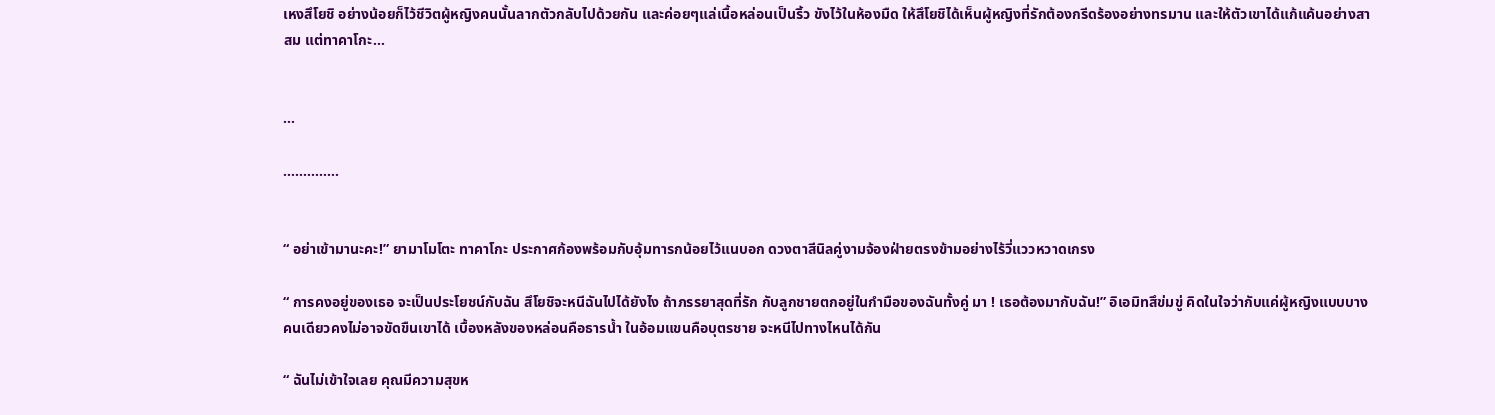เหงสึโยชิ อย่างน้อยก็ไว้ชีวิตผู้หญิงคนนั้นลากตัวกลับไปด้วยกัน และค่อยๆแล่เนื้อหล่อนเป็นริ้ว ขังไว้ในห้องมืด ให้สึโยชิได้เห็นผู้หญิงที่รักต้องกรีดร้องอย่างทรมาน และให้ตัวเขาได้แก้แค้นอย่างสาสม แต่ทาคาโกะ...


...

..............


“ อย่าเข้ามานะคะ!” ยามาโมโตะ ทาคาโกะ ประกาศก้องพร้อมกับอุ้มทารกน้อยไว้แนบอก ดวงตาสีนิลคู่งามจ้องฝ่ายตรงข้ามอย่างไร้วี่แววหวาดเกรง

“ การคงอยู่ของเธอ จะเป็นประโยชน์กับฉัน สึโยชิจะหนีฉันไปได้ยังไง ถ้าภรรยาสุดที่รัก กับลูกชายตกอยู่ในกำมือของฉันทั้งคู่ มา ! เธอต้องมากับฉัน!” อิเอมิทสึข่มขู่ คิดในใจว่ากับแค่ผู้หญิงแบบบางคนเดียวคงไม่อาจขัดขืนเขาได้ เบื้องหลังของหล่อนคือธารน้ำ ในอ้อมแขนคือบุตรชาย จะหนีไปทางไหนได้กัน

“ ฉันไม่เข้าใจเลย คุณมีความสุขห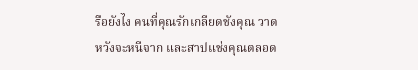รือยังไง คนที่คุณรักเกลียดชังคุณ วาดหวังจะหนีจาก และสาปแช่งคุณตลอด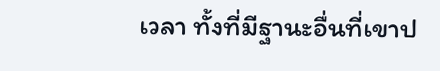เวลา ทั้งที่มีฐานะอื่นที่เขาป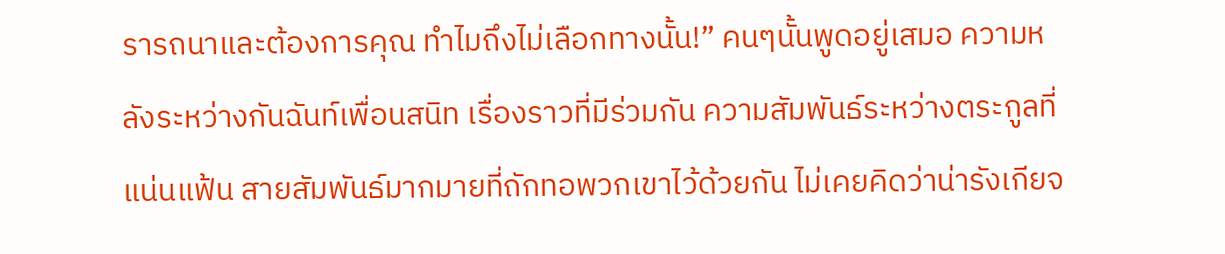รารถนาและต้องการคุณ ทำไมถึงไม่เลือกทางนั้น!” คนๆนั้นพูดอยู่เสมอ ความหลังระหว่างกันฉันท์เพื่อนสนิท เรื่องราวที่มีร่วมกัน ความสัมพันธ์ระหว่างตระกูลที่แน่นแฟ้น สายสัมพันธ์มากมายที่ถักทอพวกเขาไว้ด้วยกัน ไม่เคยคิดว่าน่ารังเกียจ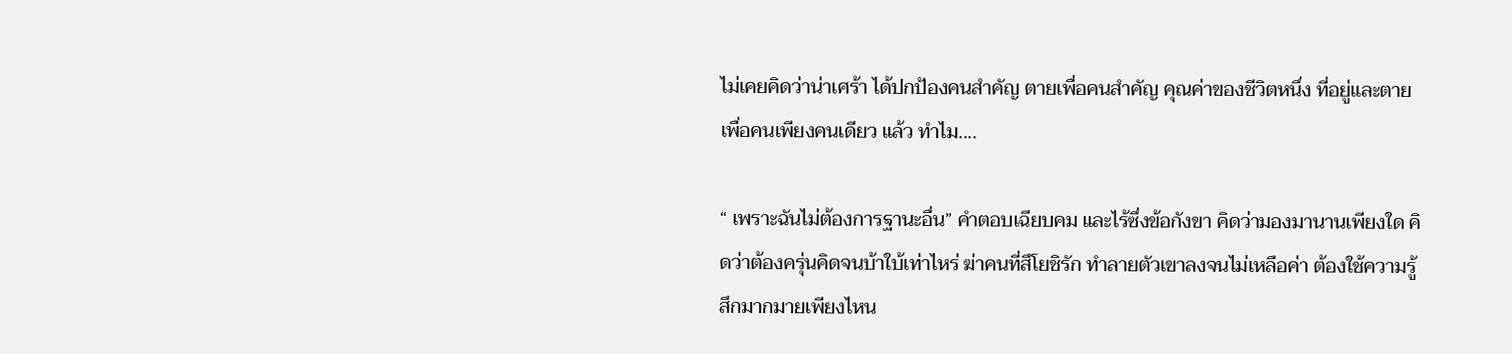ไม่เคยคิดว่าน่าเศร้า ได้ปกป้องคนสำคัญ ตายเพื่อคนสำคัญ คุณค่าของชีวิตหนึ่ง ที่อยู่และตายเพื่อคนเพียงคนเดียว แล้ว ทำไม....

“ เพราะฉันไม่ต้องการฐานะอื่น” คำตอบเฉียบคม และไร้ซึ่งข้อกังขา คิดว่ามองมานานเพียงใด คิดว่าต้องครุ่นคิดจนบ้าใบ้เท่าไหร่ ฆ่าคนที่สึโยชิรัก ทำลายตัวเขาลงจนไม่เหลือค่า ต้องใช้ความรู้สึกมากมายเพียงไหน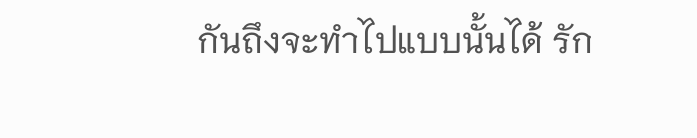กันถึงจะทำไปแบบนั้นได้ รัก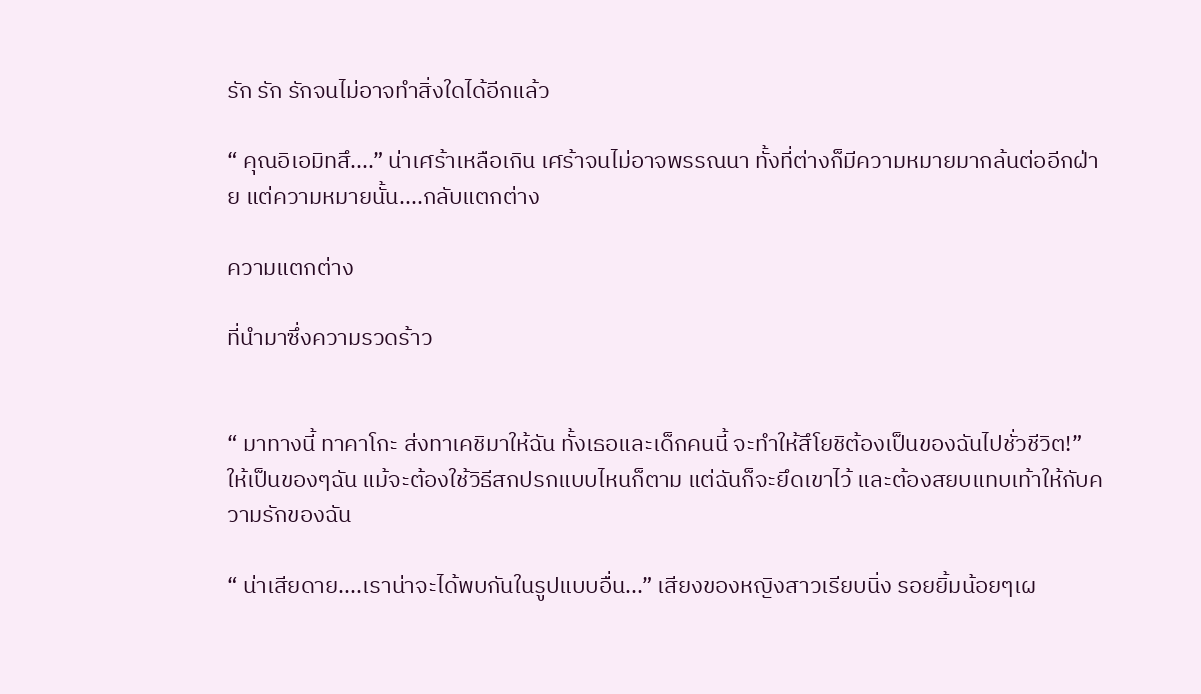รัก รัก รักจนไม่อาจทำสิ่งใดได้อีกแล้ว

“ คุณอิเอมิทสึ....” น่าเศร้าเหลือเกิน เศร้าจนไม่อาจพรรณนา ทั้งที่ต่างก็มีความหมายมากล้นต่ออีกฝ่าย แต่ความหมายนั้น....กลับแตกต่าง

ความแตกต่าง

ที่นำมาซึ่งความรวดร้าว


“ มาทางนี้ ทาคาโกะ ส่งทาเคชิมาให้ฉัน ทั้งเธอและเด็กคนนี้ จะทำให้สึโยชิต้องเป็นของฉันไปชั่วชีวิต!” ให้เป็นของๆฉัน แม้จะต้องใช้วิธีสกปรกแบบไหนก็ตาม แต่ฉันก็จะยึดเขาไว้ และต้องสยบแทบเท้าให้กับความรักของฉัน

“ น่าเสียดาย....เราน่าจะได้พบกันในรูปแบบอื่น...” เสียงของหญิงสาวเรียบนิ่ง รอยยิ้มน้อยๆเผ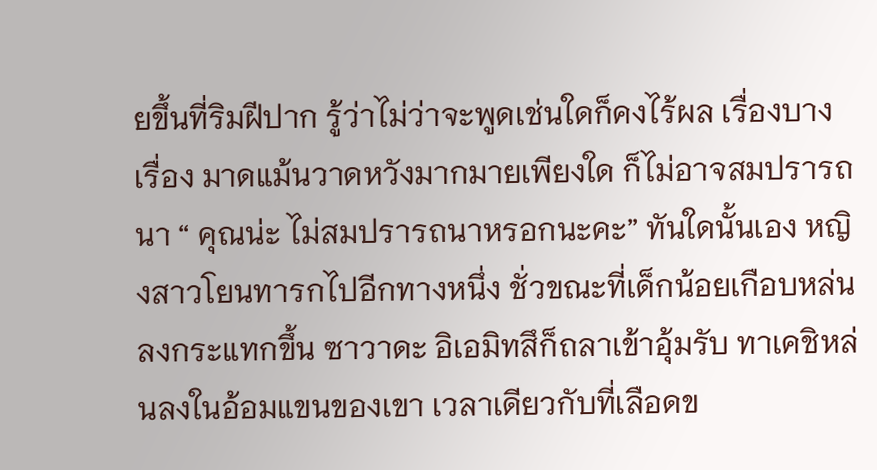ยขึ้นที่ริมฝีปาก รู้ว่าไม่ว่าจะพูดเช่นใดก็คงไร้ผล เรื่องบางเรื่อง มาดแม้นวาดหวังมากมายเพียงใด ก็ไม่อาจสมปรารถนา “ คุณน่ะ ไม่สมปรารถนาหรอกนะคะ” ทันใดนั้นเอง หญิงสาวโยนทารกไปอีกทางหนึ่ง ชั่วขณะที่เด็กน้อยเกือบหล่นลงกระแทกขึ้น ซาวาดะ อิเอมิทสึก็ถลาเข้าอุ้มรับ ทาเคชิหล่นลงในอ้อมแขนของเขา เวลาเดียวกับที่เลือดข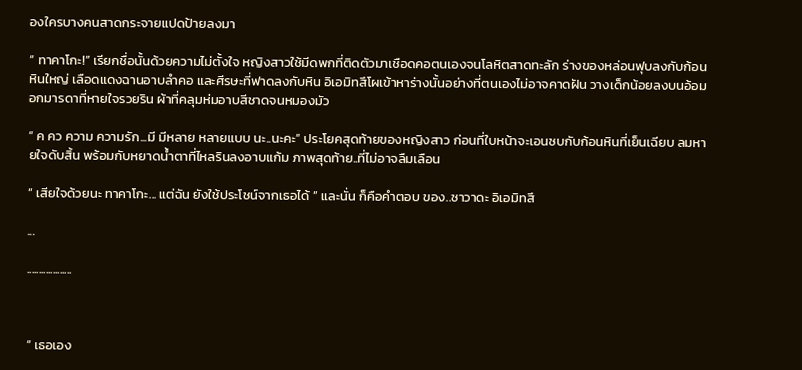องใครบางคนสาดกระจายแปดป้ายลงมา

“ ทาคาโกะ!” เรียกชื่อนั้นด้วยความไม่ตั้งใจ หญิงสาวใช้มีดพกที่ติดตัวมาเชือดคอตนเองจนโลหิตสาดทะลัก ร่างของหล่อนฟุบลงกับก้อนหินใหญ่ เลือดแดงฉานอาบลำคอ และศีรษะที่ฟาดลงกับหิน อิเอมิทสึโผเข้าหาร่างนั้นอย่างที่ตนเองไม่อาจคาดฝัน วางเด็กน้อยลงบนอ้อมอกมารดาที่หายใจรวยริน ผ้าที่คลุมห่มอาบสีชาดจนหมองมัว

“ ค คว ความ ความรัก...มี มีหลาย หลายแบบ นะ..นะคะ” ประโยคสุดท้ายของหญิงสาว ก่อนที่ใบหน้าจะเอนซบกับก้อนหินที่เย็นเฉียบ ลมหายใจดับสิ้น พร้อมกับหยาดน้ำตาที่ไหลรินลงอาบแก้ม ภาพสุดท้าย..ที่ไม่อาจลืมเลือน

“ เสียใจด้วยนะ ทาคาโกะ... แต่ฉัน ยังใช้ประโชน์จากเธอได้ ” และนั่น ก็คือคำตอบ ของ..ซาวาดะ อิเอมิทสึ

...

...................



“ เธอเอง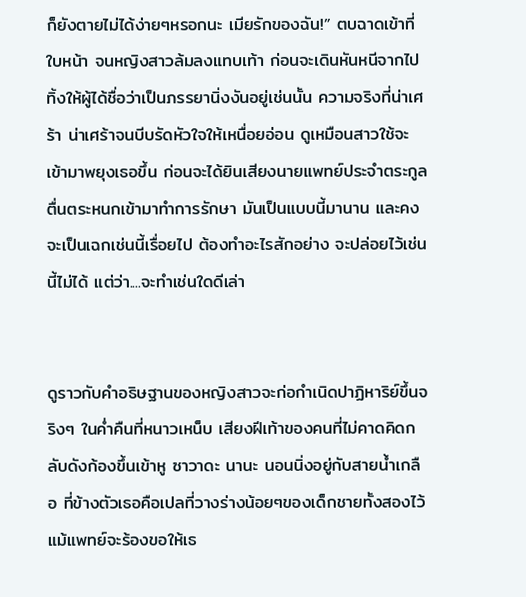ก็ยังตายไม่ได้ง่ายๆหรอกนะ เมียรักของฉัน!” ตบฉาดเข้าที่ใบหน้า จนหญิงสาวล้มลงแทบเท้า ก่อนจะเดินหันหนีจากไป ทิ้งให้ผู้ได้ชื่อว่าเป็นภรรยานิ่งงันอยู่เช่นนั้น ความจริงที่น่าเศร้า น่าเศร้าจนบีบรัดหัวใจให้เหนื่อยอ่อน ดูเหมือนสาวใช้จะเข้ามาพยุงเธอขึ้น ก่อนจะได้ยินเสียงนายแพทย์ประจำตระกูลตื่นตระหนกเข้ามาทำการรักษา มันเป็นแบบนี้มานาน และคงจะเป็นเฉกเช่นนี้เรื่อยไป ต้องทำอะไรสักอย่าง จะปล่อยไว้เช่นนี้ไม่ได้ แต่ว่า....จะทำเช่นใดดีเล่า


ดูราวกับคำอธิษฐานของหญิงสาวจะก่อกำเนิดปาฏิหาริย์ขึ้นจริงๆ ในค่ำคืนที่หนาวเหน็บ เสียงฝีเท้าของคนที่ไม่คาดคิดกลับดังก้องขึ้นเข้าหู ซาวาดะ นานะ นอนนิ่งอยู่กับสายน้ำเกลือ ที่ข้างตัวเธอคือเปลที่วางร่างน้อยๆของเด็กชายทั้งสองไว้ แม้แพทย์จะร้องขอให้เธ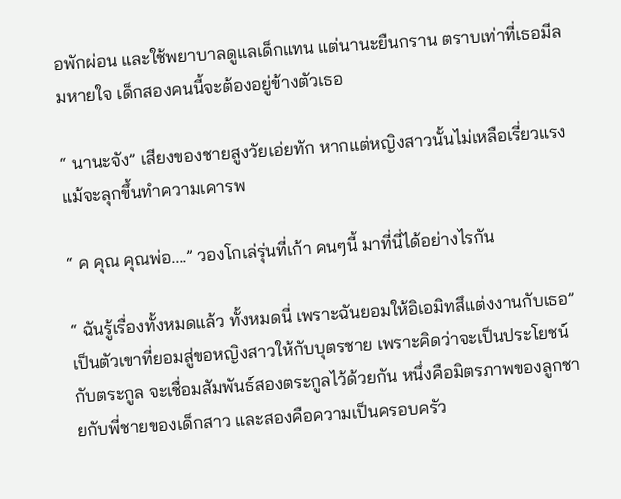อพักผ่อน และใช้พยาบาลดูแลเด็กแทน แต่นานะยืนกราน ตราบเท่าที่เธอมีลมหายใจ เด็กสองคนนี้จะต้องอยู่ข้างตัวเธอ

“ นานะจัง” เสียงของชายสูงวัยเอ่ยทัก หากแต่หญิงสาวนั้นไม่เหลือเรี่ยวแรงแม้จะลุกขึ้นทำความเคารพ

“ ค คุณ คุณพ่อ....” วองโกเล่รุ่นที่เก้า คนๆนี้ มาที่นี่ได้อย่างไรกัน

“ ฉันรู้เรื่องทั้งหมดแล้ว ทั้งหมดนี่ เพราะฉันยอมให้อิเอมิทสึแต่งงานกับเธอ” เป็นตัวเขาที่ยอมสู่ขอหญิงสาวให้กับบุตรชาย เพราะคิดว่าจะเป็นประโยชน์กับตระกูล จะเชื่อมสัมพันธ์สองตระกูลไว้ด้วยกัน หนึ่งคือมิตรภาพของลูกชายกับพี่ชายของเด็กสาว และสองคือความเป็นครอบครัว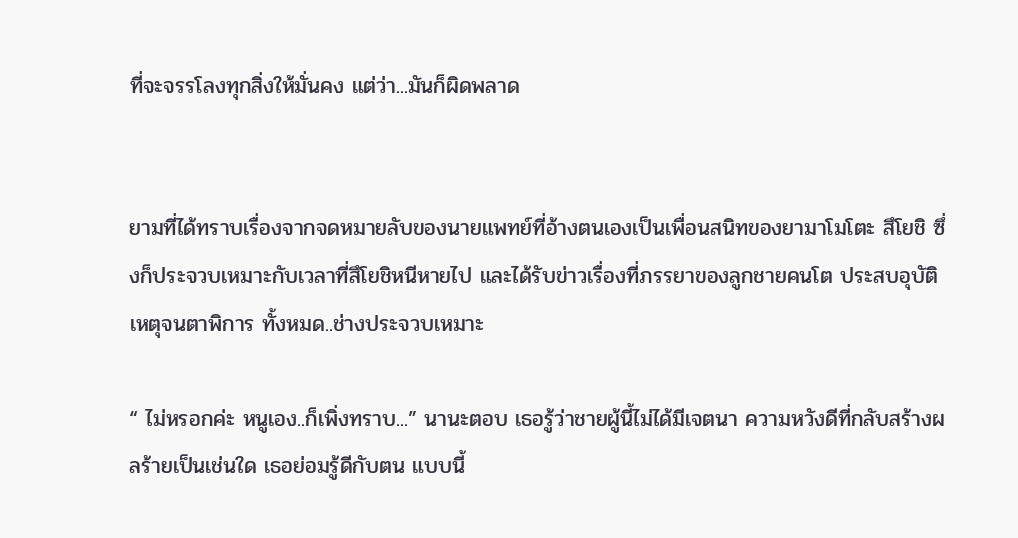ที่จะจรรโลงทุกสิ่งให้มั่นคง แต่ว่า...มันก็ผิดพลาด


ยามที่ได้ทราบเรื่องจากจดหมายลับของนายแพทย์ที่อ้างตนเองเป็นเพื่อนสนิทของยามาโมโตะ สึโยชิ ซึ่งก็ประจวบเหมาะกับเวลาที่สึโยชิหนีหายไป และได้รับข่าวเรื่องที่ภรรยาของลูกชายคนโต ประสบอุบัติเหตุจนตาพิการ ทั้งหมด..ช่างประจวบเหมาะ

“ ไม่หรอกค่ะ หนูเอง..ก็เพิ่งทราบ...” นานะตอบ เธอรู้ว่าชายผู้นี้ไม่ได้มีเจตนา ความหวังดีที่กลับสร้างผลร้ายเป็นเช่นใด เธอย่อมรู้ดีกับตน แบบนี้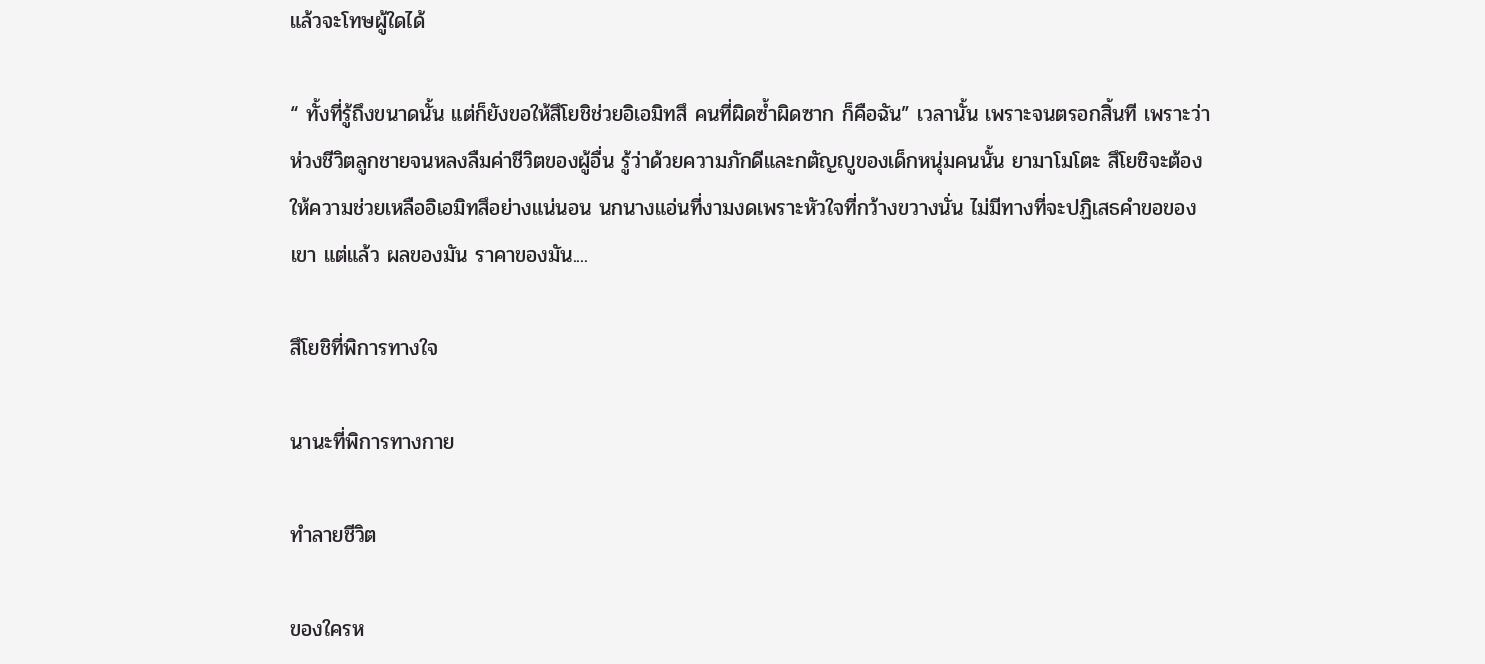แล้วจะโทษผู้ใดได้

“ ทั้งที่รู้ถึงขนาดนั้น แต่ก็ยังขอให้สึโยชิช่วยอิเอมิทสึ คนที่ผิดซ้ำผิดซาก ก็คือฉัน” เวลานั้น เพราะจนตรอกสิ้นที เพราะว่าห่วงชีวิตลูกชายจนหลงลืมค่าชีวิตของผู้อื่น รู้ว่าด้วยความภักดีและกตัญญูของเด็กหนุ่มคนนั้น ยามาโมโตะ สึโยชิจะต้องให้ความช่วยเหลืออิเอมิทสึอย่างแน่นอน นกนางแอ่นที่งามงดเพราะหัวใจที่กว้างขวางนั่น ไม่มีทางที่จะปฏิเสธคำขอของเขา แต่แล้ว ผลของมัน ราคาของมัน....

สึโยชิที่พิการทางใจ

นานะที่พิการทางกาย

ทำลายชีวิต

ของใครห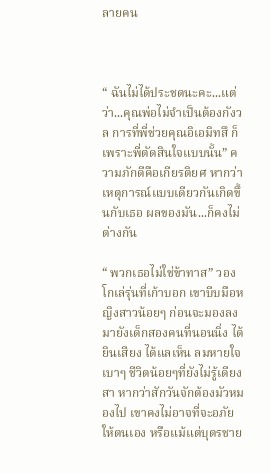ลายคน



“ ฉันไม่ได้ประชดนะคะ...แต่ว่า...คุณพ่อไม่จำเป็นต้องกังวล การที่พี่ช่วยคุณอิเอมิทสึ ก็เพราะพี่ตัดสินใจแบบนั้น” ความภักดีคือเกียรติยศ หากว่าเหตุการณ์แบบเดียวกันเกิดขึ้นกับเธอ ผลของมัน...ก็คงไม่ต่างกัน

“ พวกเธอไม่ใช่ข้าทาส” วองโกเล่รุ่นที่เก้าบอก เขาบีบมือหญิงสาวน้อยๆ ก่อนจะมองลงมายังเด็กสองคนที่นอนนิ่ง ได้ยินเสียง ได้แลเห็น ลมหายใจเบาๆ ชีวิตน้อยๆที่ยังไม่รู้เดียงสา หากว่าสักวันจักต้องมัวหมองไป เขาคงไม่อาจที่จะอภัยให้ตนเอง หรือแม้แต่บุตรชาย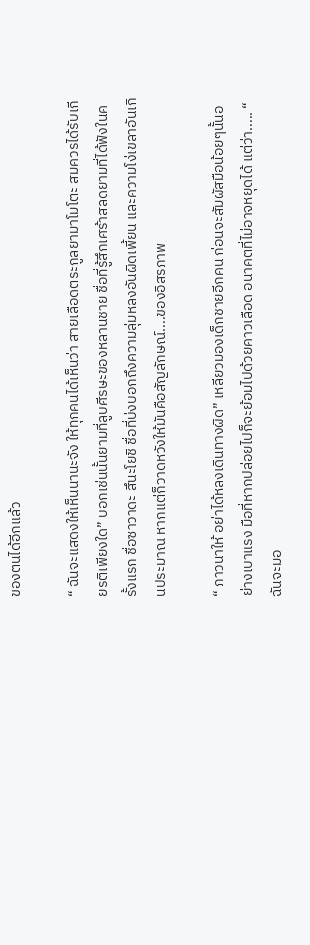ของตนได้อีกแล้ว

“ ฉันจะแสดงให้เห็นนานะจัง ให้ทุกคนได้เห็นว่า สายเลือดตระกูลยามาโมโตะ สมควรได้รับเกียรติเพียงใด” บอกเช่นนั้นยามที่ลูบศีรษะของหลานชาย ชื่อที่รู้สึกเศร้าสลดยามที่ได้ฟังในครั้งแรก ชื่อซาวาดะ สึนะโยชิ ชื่อที่บ่งบอกถึงความลุ่มหลงอันผิดเพี้ยน และความโง่เขลาอันเกินประมาณ หากแต่ก็วาดหวังให้มันคือสัญลักษณ์....ของอิสรภาพ

“ ภาวนาให้ อย่าได้หลงเดินทางผิด” เหลียวมองเด็กชายอีกคน ก่อนจะสัมผัสมือน้อยๆนั้นอย่างเบาแรง มือที่หากปล่อยไปก็จะย้อมไปด้วยคาวเลือด อนาคตที่ไม่อาจหยุดได้ แต่ว่า..... “ ฉันจะมอ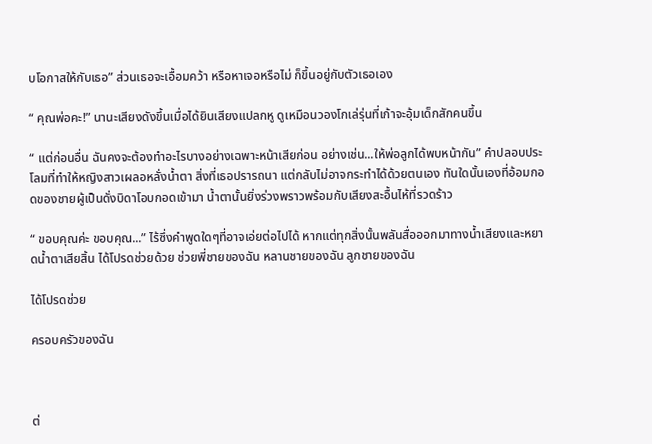บโอกาสให้กับเธอ” ส่วนเธอจะเอื้อมคว้า หรือหาเจอหรือไม่ ก็ขึ้นอยู่กับตัวเธอเอง

“ คุณพ่อคะ!” นานะเสียงดังขึ้นเมื่อได้ยินเสียงแปลกหู ดูเหมือนวองโกเล่รุ่นที่เก้าจะอุ้มเด็กสักคนขึ้น

“ แต่ก่อนอื่น ฉันคงจะต้องทำอะไรบางอย่างเฉพาะหน้าเสียก่อน อย่างเช่น...ให้พ่อลูกได้พบหน้ากัน” คำปลอบประโลมที่ทำให้หญิงสาวเผลอหลั่งน้ำตา สิ่งที่เธอปรารถนา แต่กลับไม่อาจกระทำได้ด้วยตนเอง ทันใดนั้นเองที่อ้อมกอดของชายผู้เป็นดั่งบิดาโอบกอดเข้ามา น้ำตานั้นยิ่งร่วงพราวพร้อมกับเสียงสะอื้นไห้ที่รวดร้าว

“ ขอบคุณค่ะ ขอบคุณ...” ไร้ซึ่งคำพูดใดๆที่อาจเอ่ยต่อไปได้ หากแต่ทุกสิ่งนั้นพลันสื่อออกมาทางน้ำเสียงและหยาดน้ำตาเสียสิ้น ได้โปรดช่วยด้วย ช่วยพี่ชายของฉัน หลานชายของฉัน ลูกชายของฉัน

ได้โปรดช่วย

ครอบครัวของฉัน



ต่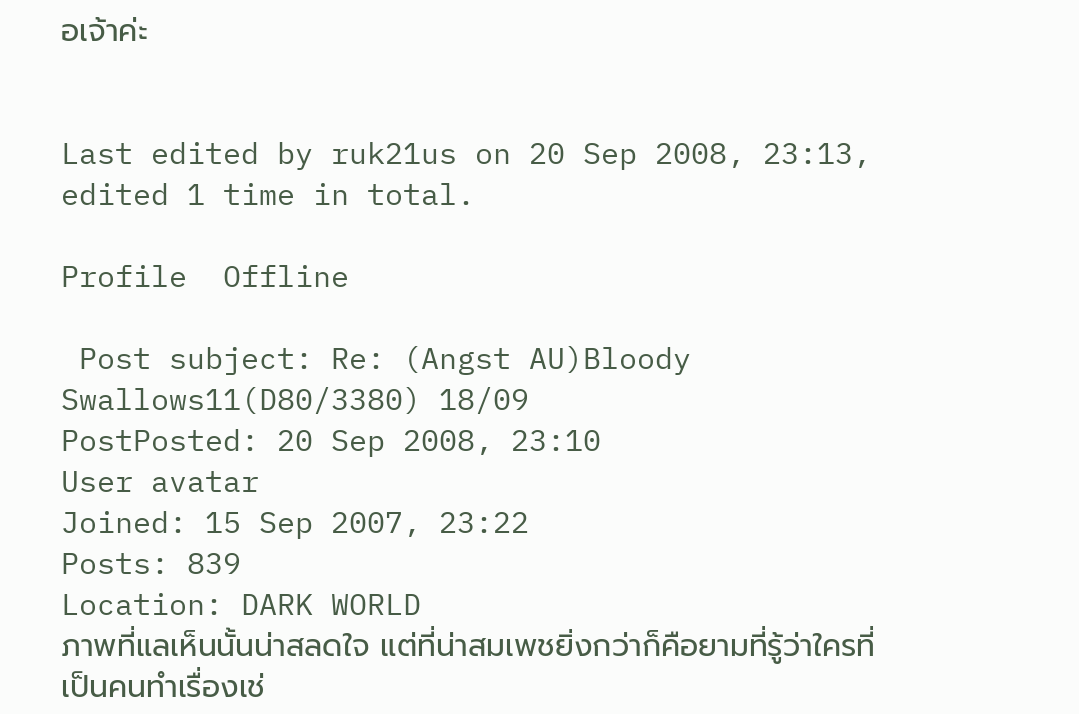อเจ้าค่ะ


Last edited by ruk21us on 20 Sep 2008, 23:13, edited 1 time in total.

Profile  Offline

 Post subject: Re: (Angst AU)Bloody Swallows11(D80/3380) 18/09
PostPosted: 20 Sep 2008, 23:10
User avatar
Joined: 15 Sep 2007, 23:22
Posts: 839
Location: DARK WORLD
ภาพที่แลเห็นนั้นน่าสลดใจ แต่ที่น่าสมเพชยิ่งกว่าก็คือยามที่รู้ว่าใครที่เป็นคนทำเรื่องเช่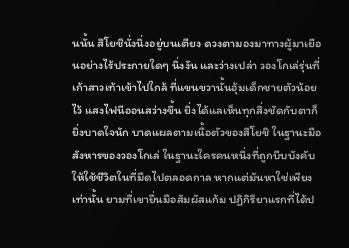นนั้น สึโยชินั่งนิ่งอยู่บนเตียง ดวงตามองมาทางผู้มาเยือนอย่างไร้ประกายใดๆ นิ่งงัน และว่างเปล่า วองโกเล่รุ่นที่เก้าสาวเท้าเข้าไปใกล้ ที่แขนขวานั้นอุ้มเด็กชายตัวน้อยไว้ แสงไฟนีออนสว่างขึ้น ยิ่งได้แลเห็นทุกสิ่งชัดกับตาก็ยิ่งบาดใจนัก บาดแผลตามเนื้อตัวของสึโยชิ ในฐานะมือสังหารของวองโกเล่ ในฐานะใครคนหนึ่งที่ถูกบีบบังคับให้ใช้ชีวิตในที่มืดไปตลอดกาล หากแต่มันหาใช่เพียงเท่านั้น ยามที่เขายื่นมือสัมผัสแก้ม ปฏิกิริยาแรกที่ได้ป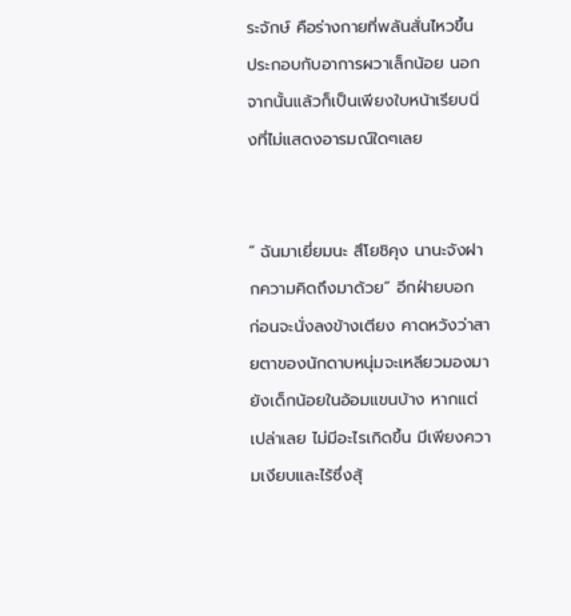ระจักษ์ คือร่างกายที่พลันสั่นไหวขึ้น ประกอบกับอาการผวาเล็กน้อย นอกจากนั้นแล้วก็เป็นเพียงใบหน้าเรียบนิ่งที่ไม่แสดงอารมณ์ใดๆเลย


“ ฉันมาเยี่ยมนะ สึโยชิคุง นานะจังฝากความคิดถึงมาด้วย” อีกฝ่ายบอก ก่อนจะนั่งลงข้างเตียง คาดหวังว่าสายตาของนักดาบหนุ่มจะเหลียวมองมายังเด็กน้อยในอ้อมแขนบ้าง หากแต่เปล่าเลย ไม่มีอะไรเกิดขึ้น มีเพียงความเงียบและไร้ซึ่งสุ้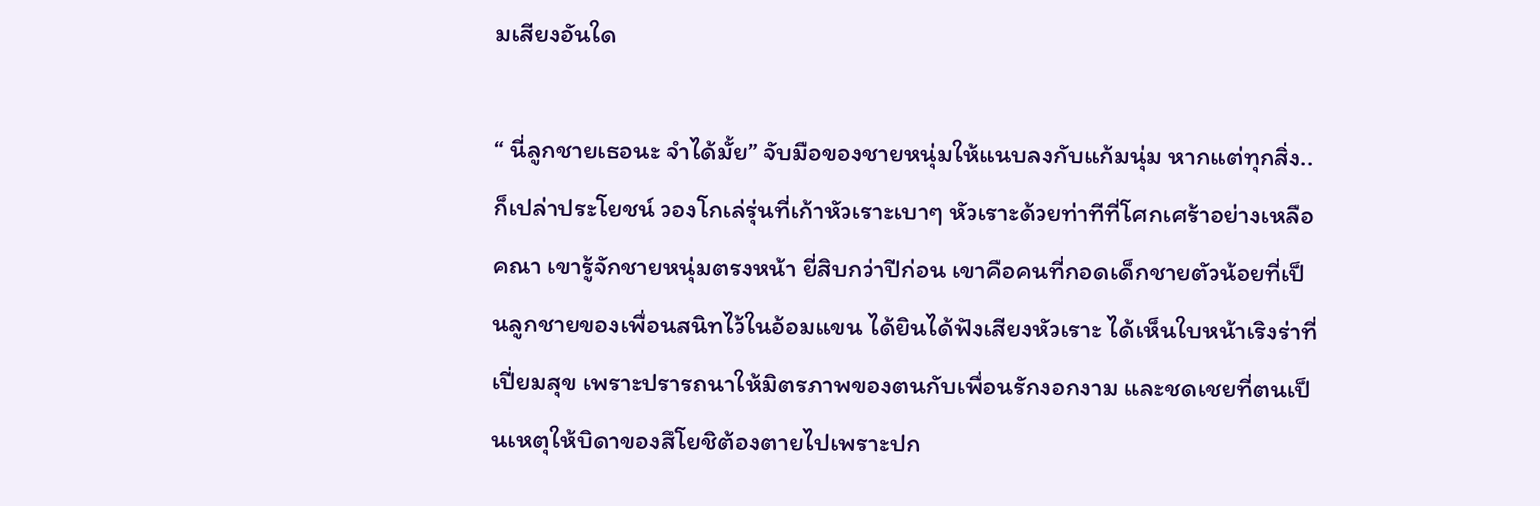มเสียงอันใด

“ นี่ลูกชายเธอนะ จำได้มั้ย” จับมือของชายหนุ่มให้แนบลงกับแก้มนุ่ม หากแต่ทุกสิ่ง..ก็เปล่าประโยชน์ วองโกเล่รุ่นที่เก้าหัวเราะเบาๆ หัวเราะด้วยท่าทีที่โศกเศร้าอย่างเหลือคณา เขารู้จักชายหนุ่มตรงหน้า ยี่สิบกว่าปีก่อน เขาคือคนที่กอดเด็กชายตัวน้อยที่เป็นลูกชายของเพื่อนสนิทไว้ในอ้อมแขน ได้ยินได้ฟังเสียงหัวเราะ ได้เห็นใบหน้าเริงร่าที่เปี่ยมสุข เพราะปรารถนาให้มิตรภาพของตนกับเพื่อนรักงอกงาม และชดเชยที่ตนเป็นเหตุให้บิดาของสึโยชิต้องตายไปเพราะปก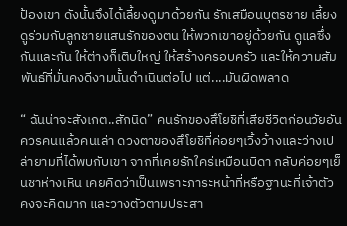ป้องเขา ดังนั้นจึงได้เลี้ยงดูมาด้วยกัน รักเสมือนบุตรชาย เลี้ยงดูร่วมกับลูกชายแสนรักของตน ให้พวกเขาอยู่ด้วยกัน ดูแลซึ่งกันและกัน ให้ต่างก็เติบใหญ่ ให้สร้างครอบครัว และให้ความสัมพันธ์ที่มั่นคงดีงามนั้นดำเนินต่อไป แต่....มันผิดพลาด

“ ฉันน่าจะสังเกต..สักนิด” คนรักของสึโยชิที่เสียชีวิตก่อนวัยอันควรคนแล้วคนเล่า ดวงตาของสึโยชิที่ค่อยๆเวิ้งว้างและว่างเปล่ายามที่ได้พบกับเขา จากที่เคยรักใคร่เหมือนบิดา กลับค่อยๆเย็นชาห่างเหิน เคยคิดว่าเป็นเพราะภาระหน้าที่หรือฐานะที่เจ้าตัวคงจะคิดมาก และวางตัวตามประสา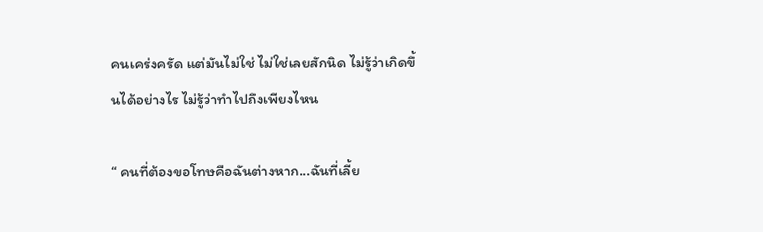คนเคร่งครัด แต่มันไม่ใช่ ไม่ใช่เลยสักนิด ไม่รู้ว่าเกิดขึ้นได้อย่างไร ไม่รู้ว่าทำไปถึงเพียงไหน

“ คนที่ต้องขอโทษคือฉันต่างหาก...ฉันที่เลี้ย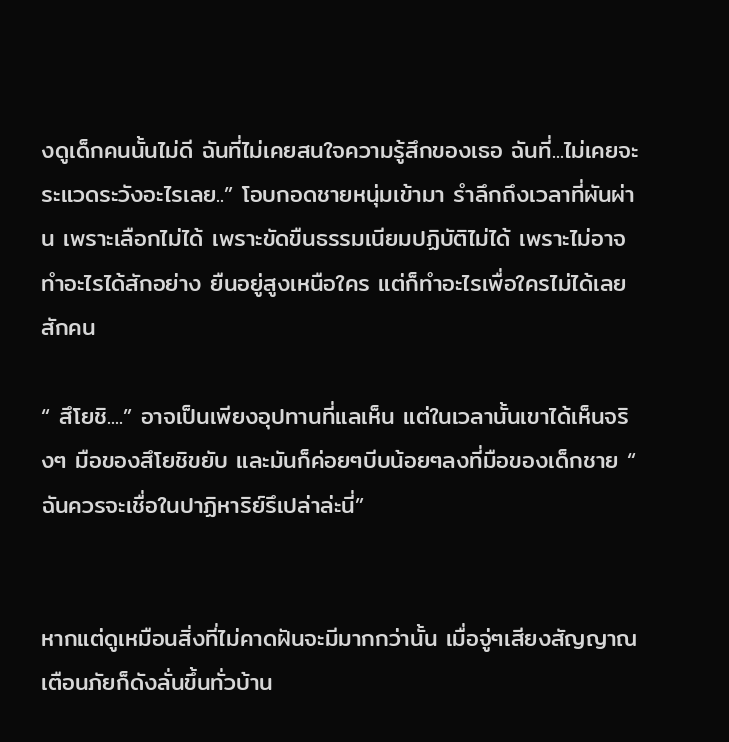งดูเด็กคนนั้นไม่ดี ฉันที่ไม่เคยสนใจความรู้สึกของเธอ ฉันที่...ไม่เคยจะระแวดระวังอะไรเลย..” โอบกอดชายหนุ่มเข้ามา รำลึกถึงเวลาที่ผันผ่าน เพราะเลือกไม่ได้ เพราะขัดขืนธรรมเนียมปฏิบัติไม่ได้ เพราะไม่อาจทำอะไรได้สักอย่าง ยืนอยู่สูงเหนือใคร แต่ก็ทำอะไรเพื่อใครไม่ได้เลยสักคน

“ สึโยชิ....” อาจเป็นเพียงอุปทานที่แลเห็น แต่ในเวลานั้นเขาได้เห็นจริงๆ มือของสึโยชิขยับ และมันก็ค่อยๆบีบน้อยๆลงที่มือของเด็กชาย “ ฉันควรจะเชื่อในปาฏิหาริย์รึเปล่าล่ะนี่”


หากแต่ดูเหมือนสิ่งที่ไม่คาดฝันจะมีมากกว่านั้น เมื่อจู่ๆเสียงสัญญาณเตือนภัยก็ดังลั่นขึ้นทั่วบ้าน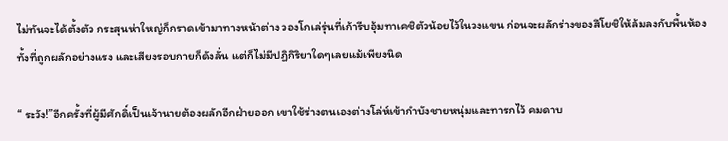ไม่ทันจะได้ตั้งตัว กระสุนห่าใหญ่ก็กราดเข้ามาทางหน้าต่าง วองโกเล่รุ่นที่เก้ารีบอุ้มทาเคชิตัวน้อยไว้ในวงแขน ก่อนจะผลักร่างของสึโยชิให้ล้มลงกับพื้นห้อง ทั้งที่ถูกผลักอย่างแรง และเสียงรอบกายก็ดังลั่น แต่ก็ไม่มีปฏิกิริยาใดๆเลยแม้เพียงนิด

“ ระวัง!”อีกครั้งที่ผู้มีศักดิ์เป็นเจ้านายต้องผลักอีกฝ่ายออก เขาใช้ร่างตนเองต่างโล่ห์เข้ากำบังชายหนุ่มและทารกไว้ คมดาบ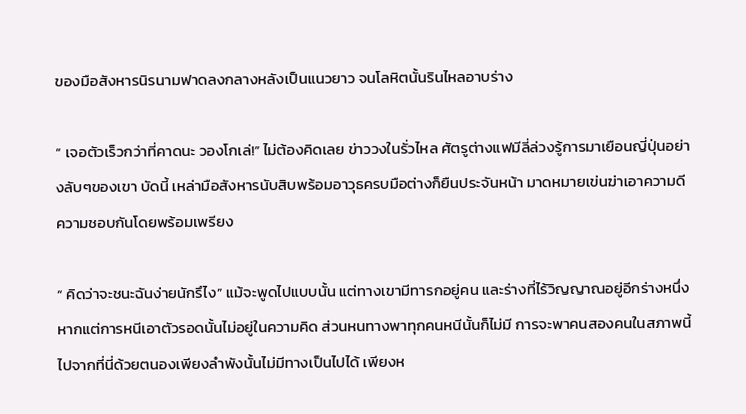ของมือสังหารนิรนามฟาดลงกลางหลังเป็นแนวยาว จนโลหิตนั้นรินไหลอาบร่าง

“ เจอตัวเร็วกว่าที่คาดนะ วองโกเล่!” ไม่ต้องคิดเลย ข่าววงในรั่วไหล ศัตรูต่างแฟมีลี่ล่วงรู้การมาเยือนญี่ปุ่นอย่างลับๆของเขา บัดนี้ เหล่ามือสังหารนับสิบพร้อมอาวุธครบมือต่างก็ยืนประจันหน้า มาดหมายเข่นฆ่าเอาความดีความชอบกันโดยพร้อมเพรียง

“ คิดว่าจะชนะฉันง่ายนักรึไง” แม้จะพูดไปแบบนั้น แต่ทางเขามีทารกอยู่คน และร่างที่ไร้วิญญาณอยู่อีกร่างหนึ่ง หากแต่การหนีเอาตัวรอดนั้นไม่อยู่ในความคิด ส่วนหนทางพาทุกคนหนีนั้นก็ไม่มี การจะพาคนสองคนในสภาพนี้ไปจากที่นี่ด้วยตนองเพียงลำพังนั้นไม่มีทางเป็นไปได้ เพียงห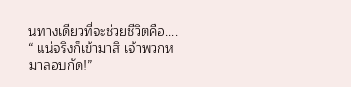นทางเดียวที่จะช่วยชีวิตคือ.... “ แน่จริงก็เข้ามาสิ เจ้าพวกหมาลอบกัด!”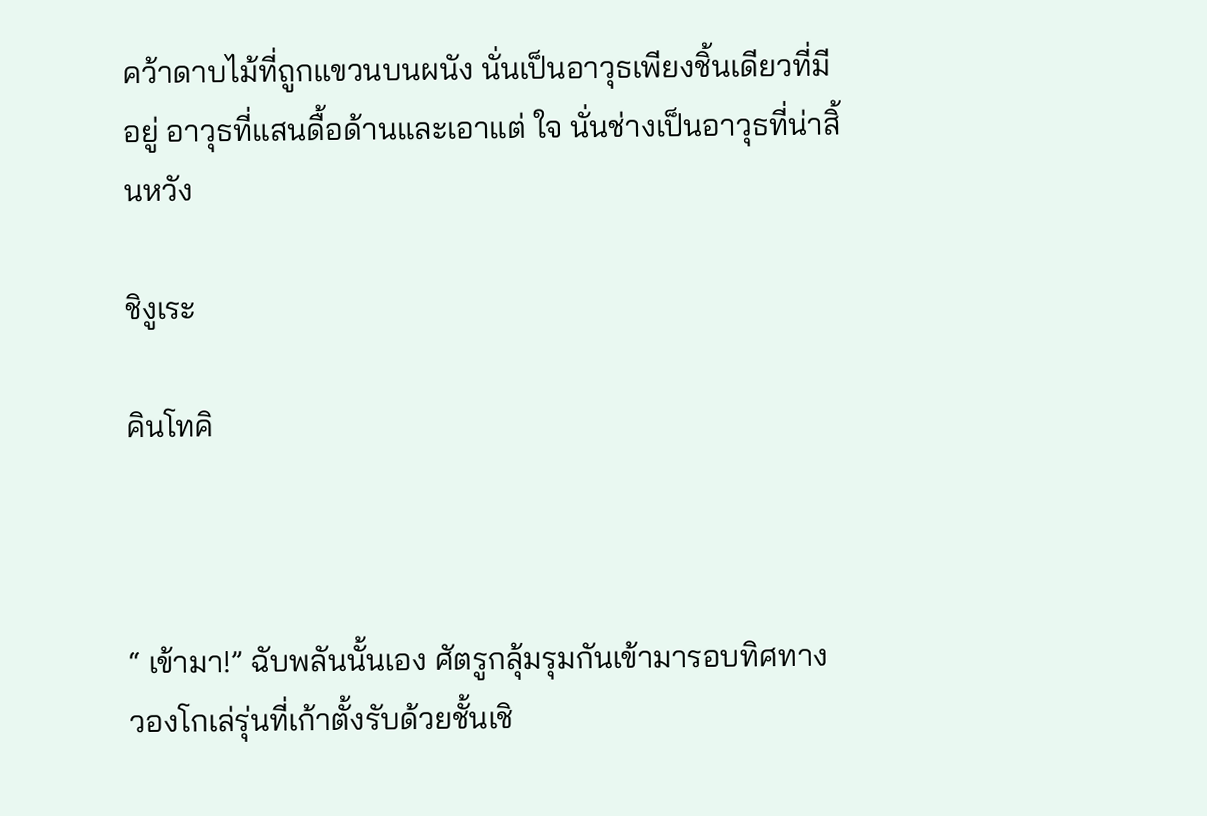คว้าดาบไม้ที่ถูกแขวนบนผนัง นั่นเป็นอาวุธเพียงชิ้นเดียวที่มีอยู่ อาวุธที่แสนดื้อด้านและเอาแต่ ใจ นั่นช่างเป็นอาวุธที่น่าสิ้นหวัง

ชิงูเระ

คินโทคิ



“ เข้ามา!” ฉับพลันนั้นเอง ศัตรูกลุ้มรุมกันเข้ามารอบทิศทาง วองโกเล่รุ่นที่เก้าตั้งรับด้วยชั้นเชิ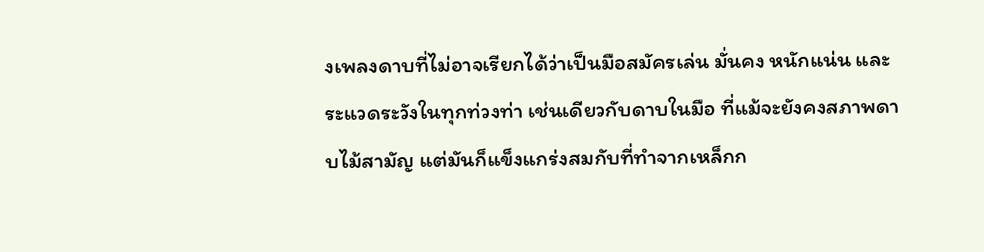งเพลงดาบที่ไม่อาจเรียกได้ว่าเป็นมือสมัครเล่น มั่นคง หนักแน่น และระแวดระวังในทุกท่วงท่า เช่นเดียวกับดาบในมือ ที่แม้จะยังคงสภาพดาบไม้สามัญ แต่มันก็แข็งแกร่งสมกับที่ทำจากเหล็กก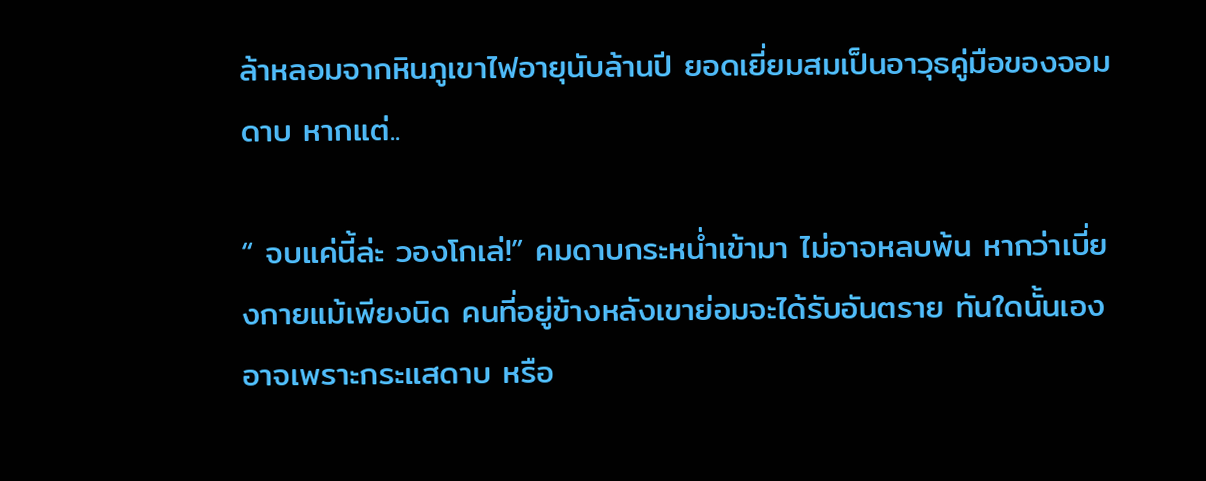ล้าหลอมจากหินภูเขาไฟอายุนับล้านปี ยอดเยี่ยมสมเป็นอาวุธคู่มือของจอมดาบ หากแต่..

“ จบแค่นี้ล่ะ วองโกเล่!” คมดาบกระหน่ำเข้ามา ไม่อาจหลบพ้น หากว่าเบี่ยงกายแม้เพียงนิด คนที่อยู่ข้างหลังเขาย่อมจะได้รับอันตราย ทันใดนั้นเอง อาจเพราะกระแสดาบ หรือ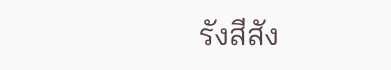รังสีสัง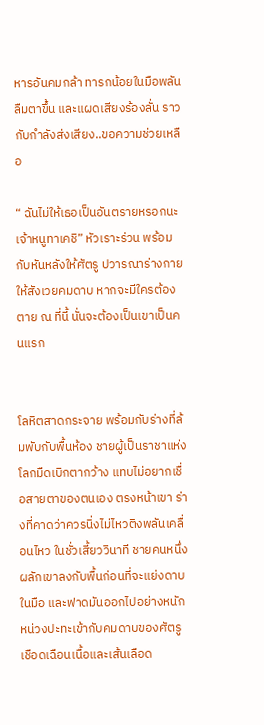หารอันคมกล้า ทารกน้อยในมือพลันลืมตาขึ้น และแผดเสียงร้องลั่น ราวกับกำลังส่งเสียง..ขอความช่วยเหลือ

“ ฉันไม่ให้เธอเป็นอันตรายหรอกนะ เจ้าหนูทาเคชิ” หัวเราะร่วน พร้อมกับหันหลังให้ศัตรู ปวารณาร่างกายให้สังเวยคมดาบ หากจะมีใครต้องตาย ณ ที่นี้ นั่นจะต้องเป็นเขาเป็นคนแรก


โลหิตสาดกระจาย พร้อมกับร่างที่ล้มพับกับพื้นห้อง ชายผู้เป็นราชาแห่งโลกมืดเบิกตากว้าง แทบไม่อยากเชื่อสายตาของตนเอง ตรงหน้าเขา ร่างที่คาดว่าควรนิ่งไม่ไหวติงพลันเคลื่อนไหว ในชั่วเสี้ยววินาที ชายคนหนึ่งผลักเขาลงกับพื้นก่อนที่จะแย่งดาบในมือ และฟาดมันออกไปอย่างหนักหน่วงปะทะเข้ากับคมดาบของศัตรู เชือดเฉือนเนื้อและเส้นเลือด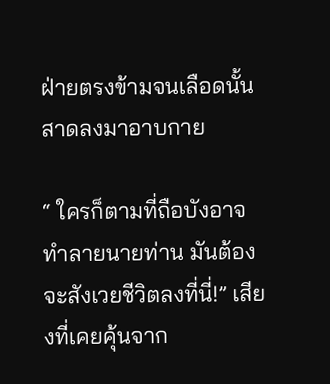ฝ่ายตรงข้ามจนเลือดนั้นสาดลงมาอาบกาย

“ ใครก็ตามที่ถือบังอาจทำลายนายท่าน มันต้องจะสังเวยชีวิตลงที่นี่!” เสียงที่เคยคุ้นจาก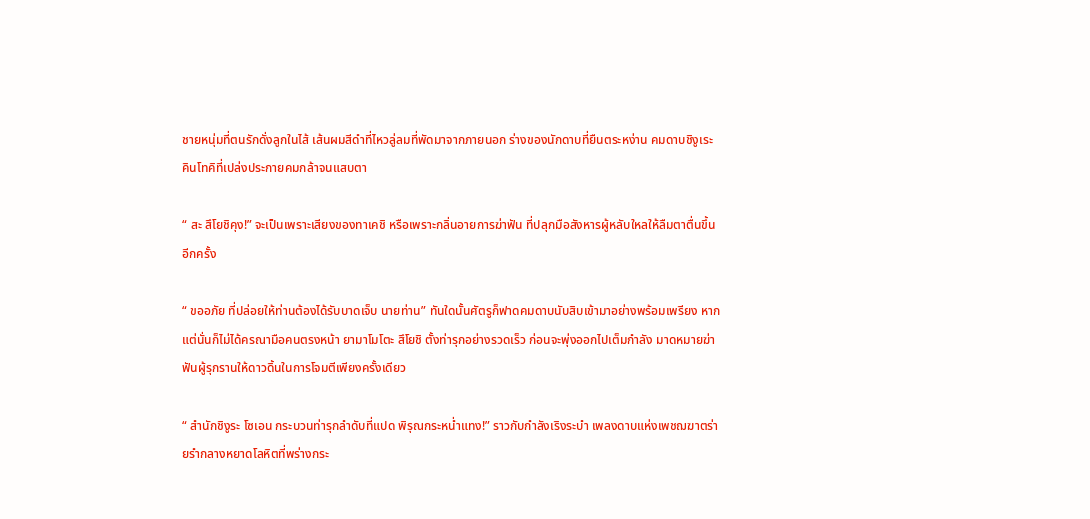ชายหนุ่มที่ตนรักดั่งลูกในไส้ เส้นผมสีดำที่ไหวลู่ลมที่พัดมาจากภายนอก ร่างของนักดาบที่ยืนตระหง่าน คมดาบชิงูเระ คินโทคิที่เปล่งประกายคมกล้าจนแสบตา

“ สะ สึโยชิคุง!” จะเป็นเพราะเสียงของทาเคชิ หรือเพราะกลิ่นอายการฆ่าฟัน ที่ปลุกมือสังหารผู้หลับใหลให้ลืมตาตื่นขึ้นอีกครั้ง

“ ขออภัย ที่ปล่อยให้ท่านต้องได้รับบาดเจ็บ นายท่าน” ทันใดนั้นศัตรูก็ฟาดคมดาบนับสิบเข้ามาอย่างพร้อมเพรียง หากแต่นั่นก็ไม่ได้ครณามือคนตรงหน้า ยามาโมโตะ สึโยชิ ตั้งท่ารุกอย่างรวดเร็ว ก่อนจะพุ่งออกไปเต็มกำลัง มาดหมายฆ่าฟันผู้รุกรานให้ดาวดิ้นในการโจมตีเพียงครั้งเดียว

“ สำนักชิงูระ โซเอน กระบวนท่ารุกลำดับที่แปด พิรุณกระหน่ำแทง!” ราวกับกำลังเริงระบำ เพลงดาบแห่งเพชฌฆาตร่ายรำกลางหยาดโลหิตที่พร่างกระ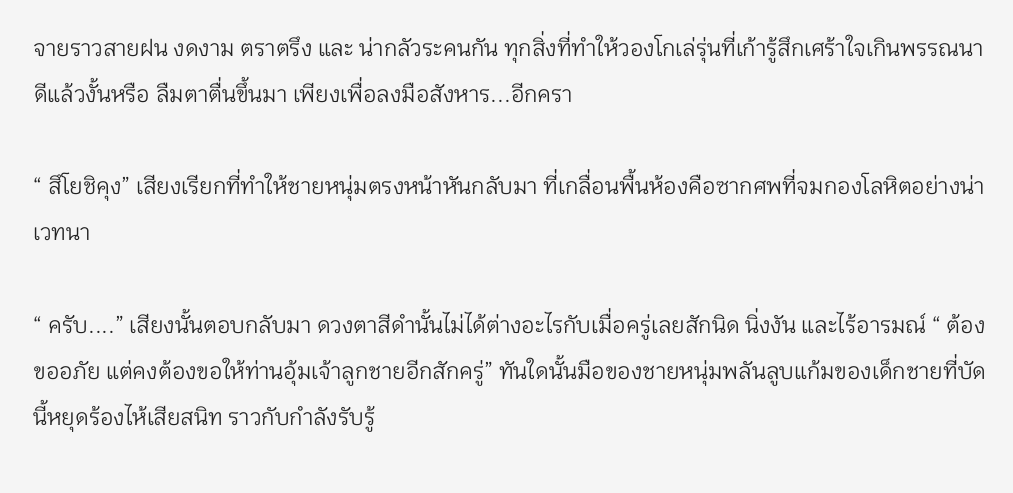จายราวสายฝน งดงาม ตราตรึง และ น่ากลัวระคนกัน ทุกสิ่งที่ทำให้วองโกเล่รุ่นที่เก้ารู้สึกเศร้าใจเกินพรรณนา ดีแล้วงั้นหรือ ลืมตาตื่นขึ้นมา เพียงเพื่อลงมือสังหาร...อีกครา

“ สึโยชิคุง” เสียงเรียกที่ทำให้ชายหนุ่มตรงหน้าหันกลับมา ที่เกลื่อนพื้นห้องคือซากศพที่จมกองโลหิตอย่างน่าเวทนา

“ ครับ....” เสียงนั้นตอบกลับมา ดวงตาสีดำนั้นไม่ได้ต่างอะไรกับเมื่อครู่เลยสักนิด นิ่งงัน และไร้อารมณ์ “ ต้องขออภัย แต่คงต้องขอให้ท่านอุ้มเจ้าลูกชายอีกสักครู่” ทันใดนั้นมือของชายหนุ่มพลันลูบแก้มของเด็กชายที่บัดนี้หยุดร้องไห้เสียสนิท ราวกับกำลังรับรู้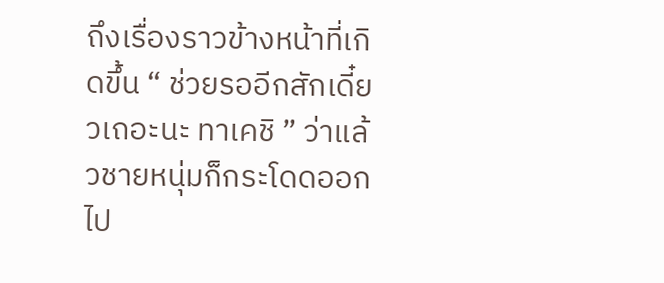ถึงเรื่องราวข้างหน้าที่เกิดขึ้น “ ช่วยรออีกสักเดี๋ยวเถอะนะ ทาเคชิ ” ว่าแล้วชายหนุ่มก็กระโดดออกไป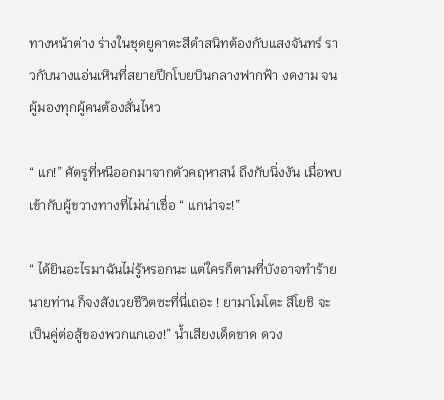ทางหน้าต่าง ร่างในชุดยูคาตะสีดำสนิทต้องกับแสงจันทร์ ราวกับนางแอ่นเหินที่สยายปีกโบยบินกลางฟากฟ้า งดงาม จนผู้มองทุกผู้คนต้องสั่นไหว

“ แก!” ศัตรูที่หนีออกมาจากตัวคฤหาสน์ ถึงกับนิ่งงัน เมื่อพบเข้ากับผู้ขวางทางที่ไม่น่าเชื่อ “ แกน่าจะ!”

“ ได้ยินอะไรมาฉันไม่รู้หรอกนะ แต่ใครก็ตามที่บังอาจทำร้ายนายท่าน ก็จงสังเวยชีวิตซะที่นี่เถอะ ! ยามาโมโตะ สึโยชิ จะเป็นคู่ต่อสู้ของพวกแกเอง!” น้ำเสียงเด็ดขาด ดวง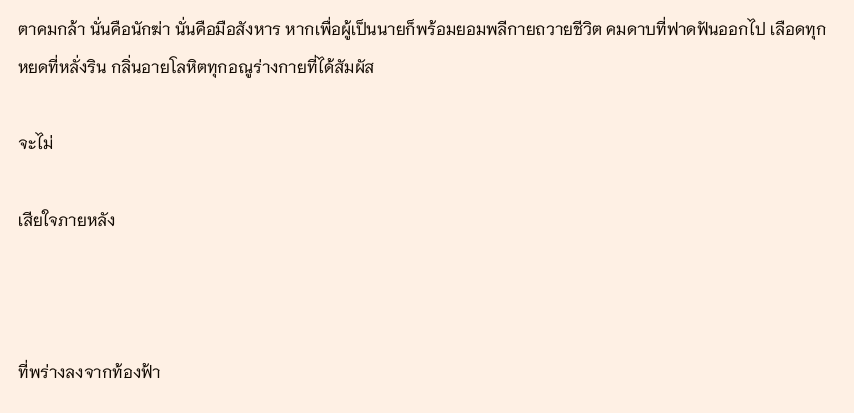ตาคมกล้า นั่นคือนักฆ่า นั่นคือมือสังหาร หากเพื่อผู้เป็นนายก็พร้อมยอมพลีกายถวายชีวิต คมดาบที่ฟาดฟันออกไป เลือดทุกหยดที่หลั่งริน กลิ่นอายโลหิตทุกอณูร่างกายที่ได้สัมผัส

จะไม่

เสียใจภายหลัง



ที่พร่างลงจากท้องฟ้า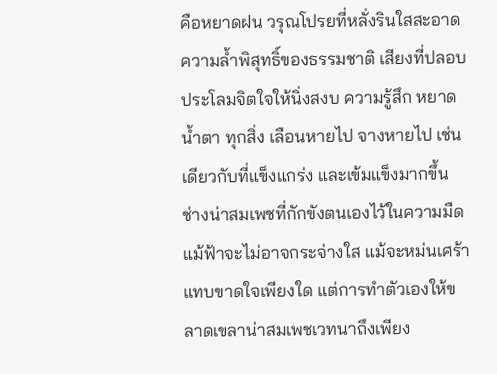คือหยาดฝน วรุณโปรยที่หลั่งรินใสสะอาด ความล้ำพิสุทธิ์ของธรรมชาติ เสียงที่ปลอบประโลมจิตใจให้นิ่งสงบ ความรู้สึก หยาดน้ำตา ทุกสิ่ง เลือนหายไป จางหายไป เช่นเดียวกับที่แข็งแกร่ง และเข้มแข็งมากขึ้น ช่างน่าสมเพชที่กักขังตนเองไว้ในความมืด แม้ฟ้าจะไม่อาจกระจ่างใส แม้จะหม่นเศร้าแทบขาดใจเพียงใด แต่การทำตัวเองให้ขลาดเขลาน่าสมเพชเวทนาถึงเพียง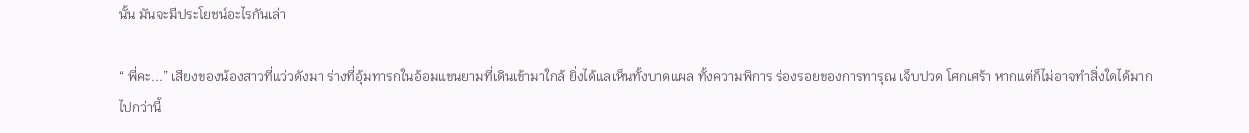นั้น มันจะมีประโยชน์อะไรกันเล่า

“ พี่คะ...” เสียงของน้องสาวที่แว่วดังมา ร่างที่อุ้มทารกในอ้อมแขนยามที่เดินเข้ามาใกล้ ยิ่งได้แลเห็นทั้งบาดแผล ทั้งความพิการ ร่องรอยของการทารุณ เจ็บปวด โศกเศร้า หากแต่ก็ไม่อาจทำสิ่งใดได้มากไปกว่านี้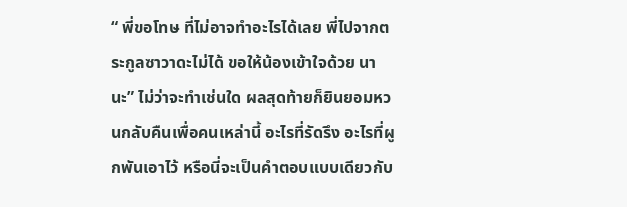“ พี่ขอโทษ ที่ไม่อาจทำอะไรได้เลย พี่ไปจากตระกูลซาวาดะไม่ได้ ขอให้น้องเข้าใจด้วย นานะ” ไม่ว่าจะทำเช่นใด ผลสุดท้ายก็ยินยอมหวนกลับคืนเพื่อคนเหล่านี้ อะไรที่รัดรึง อะไรที่ผูกพันเอาไว้ หรือนี่จะเป็นคำตอบแบบเดียวกับ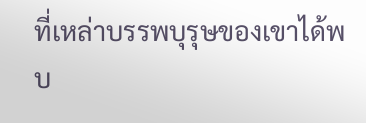ที่เหล่าบรรพบุรุษของเขาได้พบ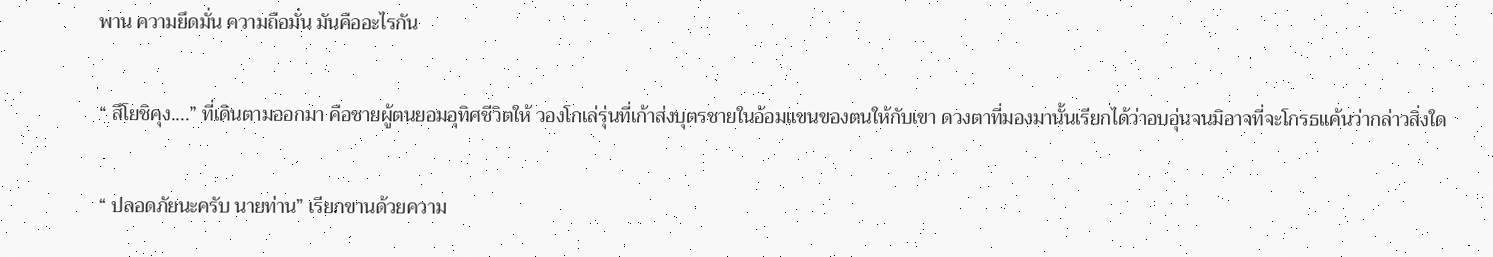พาน ความยึดมั่น ความถือมั่น มันคืออะไรกัน

“ สึโยชิคุง....” ที่เดินตามออกมา คือชายผู้ตนยอมอุทิศชีวิตให้ วองโกเล่รุ่นที่เก้าส่งบุตรชายในอ้อมแขนของตนให้กับเขา ดวงตาที่มองมานั้นเรียกได้ว่าอบอุ่นจนมิอาจที่จะโกรธแค้นว่ากล่าวสิ่งใด

“ ปลอดภัยนะครับ นายท่าน” เรียกขานด้วยความ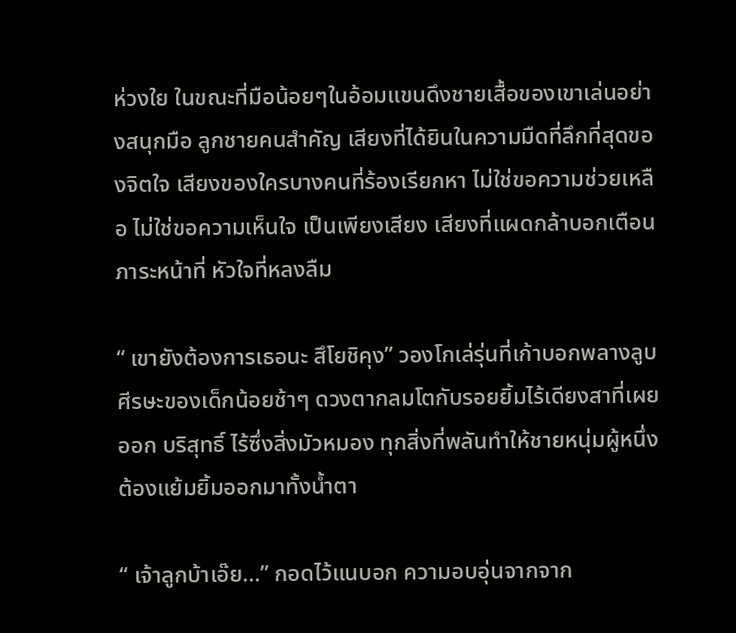ห่วงใย ในขณะที่มือน้อยๆในอ้อมแขนดึงชายเสื้อของเขาเล่นอย่างสนุกมือ ลูกชายคนสำคัญ เสียงที่ได้ยินในความมืดที่ลึกที่สุดของจิตใจ เสียงของใครบางคนที่ร้องเรียกหา ไม่ใช่ขอความช่วยเหลือ ไม่ใช่ขอความเห็นใจ เป็นเพียงเสียง เสียงที่แผดกล้าบอกเตือน ภาระหน้าที่ หัวใจที่หลงลืม

“ เขายังต้องการเธอนะ สึโยชิคุง” วองโกเล่รุ่นที่เก้าบอกพลางลูบศีรษะของเด็กน้อยช้าๆ ดวงตากลมโตกับรอยยิ้มไร้เดียงสาที่เผยออก บริสุทธิ์ ไร้ซึ่งสิ่งมัวหมอง ทุกสิ่งที่พลันทำให้ชายหนุ่มผู้หนึ่งต้องแย้มยิ้มออกมาทั้งน้ำตา

“ เจ้าลูกบ้าเอ๊ย...” กอดไว้แนบอก ความอบอุ่นจากจาก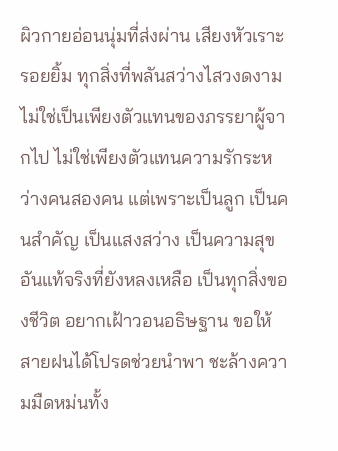ผิวกายอ่อนนุ่มที่ส่งผ่าน เสียงหัวเราะ รอยยิ้ม ทุกสิ่งที่พลันสว่างไสวงดงาม ไม่ใช่เป็นเพียงตัวแทนของภรรยาผู้จากไป ไม่ใช่เพียงตัวแทนความรักระหว่างคนสองคน แต่เพราะเป็นลูก เป็นคนสำคัญ เป็นแสงสว่าง เป็นความสุขอันแท้จริงที่ยังหลงเหลือ เป็นทุกสิ่งของชีวิต อยากเฝ้าวอนอธิษฐาน ขอให้สายฝนได้โปรดช่วยนำพา ชะล้างความมืดหม่นทั้ง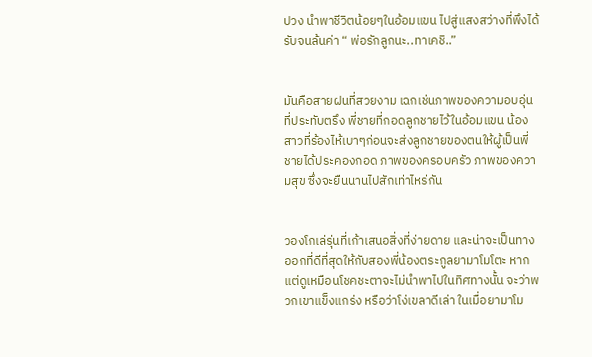ปวง นำพาชีวิตน้อยๆในอ้อมแขน ไปสู่แสงสว่างที่พึงได้รับจนล้นค่า “ พ่อรักลูกนะ..ทาเคชิ..”


มันคือสายฝนที่สวยงาม เฉกเช่นภาพของความอบอุ่นที่ประทับตรึง พี่ชายที่กอดลูกชายไว้ในอ้อมแขน น้องสาวที่ร้องไห้เบาๆก่อนจะส่งลูกชายของตนให้ผู้เป็นพี่ชายได้ประคองกอด ภาพของครอบครัว ภาพของความสุข ซึ่งจะยืนนานไปสักเท่าไหร่กัน


วองโกเล่รุ่นที่เก้าเสนอสิ่งที่ง่ายดาย และน่าจะเป็นทางออกที่ดีที่สุดให้กับสองพี่น้องตระกูลยามาโมโตะ หากแต่ดูเหมือนโชคชะตาจะไม่นำพาไปในทิศทางนั้น จะว่าพวกเขาแข็งแกร่ง หรือว่าโง่เขลาดีเล่า ในเมื่อยามาโม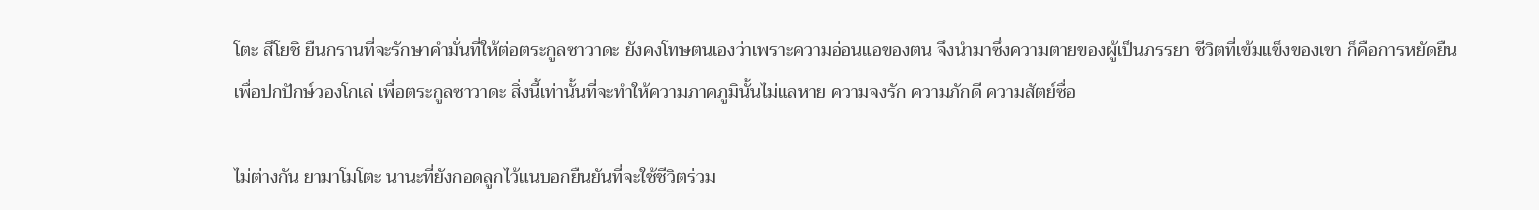โตะ สึโยชิ ยืนกรานที่จะรักษาคำมั่นที่ให้ต่อตระกูลซาวาดะ ยังคงโทษตนเองว่าเพราะความอ่อนแอของตน จึงนำมาซึ่งความตายของผู้เป็นภรรยา ชีวิตที่เข้มแข็งของเขา ก็คือการหยัดยืนเพื่อปกปักษ์วองโกเล่ เพื่อตระกูลซาวาดะ สิ่งนี้เท่านั้นที่จะทำให้ความภาคภูมินั้นไม่แลหาย ความจงรัก ความภักดี ความสัตย์ซื่อ

ไม่ต่างกัน ยามาโมโตะ นานะที่ยังกอดลูกไว้แนบอกยืนยันที่จะใช้ชีวิตร่วม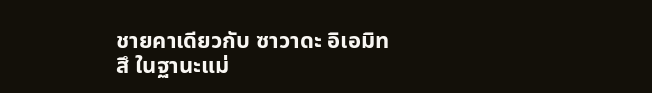ชายคาเดียวกับ ซาวาดะ อิเอมิทสึ ในฐานะแม่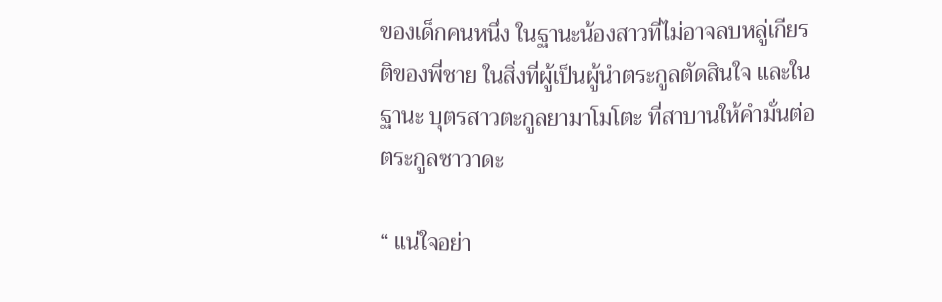ของเด็กคนหนึ่ง ในฐานะน้องสาวที่ไม่อาจลบหลู่เกียรติของพี่ชาย ในสิ่งที่ผู้เป็นผู้นำตระกูลตัดสินใจ และในฐานะ บุตรสาวตะกูลยามาโมโตะ ที่สาบานให้คำมั่นต่อตระกูลซาวาดะ

“ แน่ใจอย่า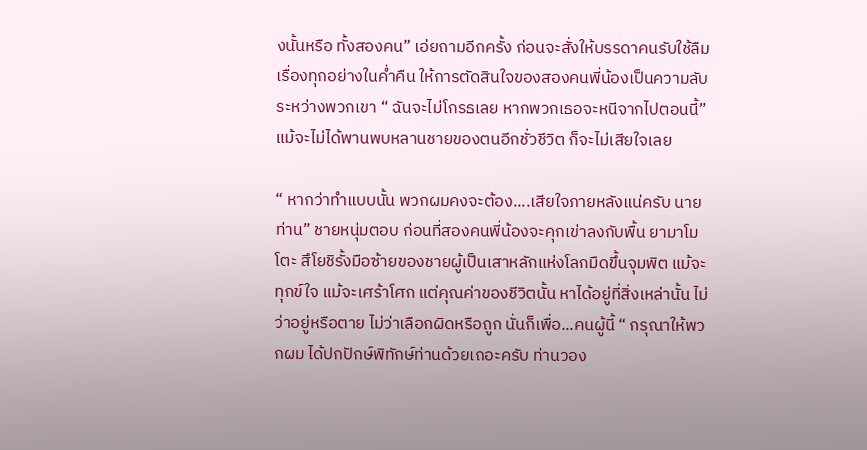งนั้นหรือ ทั้งสองคน” เอ่ยถามอีกครั้ง ก่อนจะสั่งให้บรรดาคนรับใช้ลืมเรื่องทุกอย่างในค่ำคืน ให้การตัดสินใจของสองคนพี่น้องเป็นความลับระหว่างพวกเขา “ ฉันจะไม่โกรธเลย หากพวกเธอจะหนีจากไปตอนนี้” แม้จะไม่ได้พานพบหลานชายของตนอีกชั่วชีวิต ก็จะไม่เสียใจเลย

“ หากว่าทำแบบนั้น พวกผมคงจะต้อง....เสียใจภายหลังแน่ครับ นายท่าน” ชายหนุ่มตอบ ก่อนที่สองคนพี่น้องจะคุกเข่าลงกับพื้น ยามาโมโตะ สึโยชิรั้งมือซ้ายของชายผู้เป็นเสาหลักแห่งโลกมืดขึ้นจุมพิต แม้จะทุกข์ใจ แม้จะเศร้าโศก แต่คุณค่าของชีวิตนั้น หาได้อยู่ที่สิ่งเหล่านั้น ไม่ว่าอยู่หรือตาย ไม่ว่าเลือกผิดหรือถูก นั่นก็เพื่อ...คนผู้นี้ “ กรุณาให้พวกผม ได้ปกปักษ์พิทักษ์ท่านด้วยเถอะครับ ท่านวอง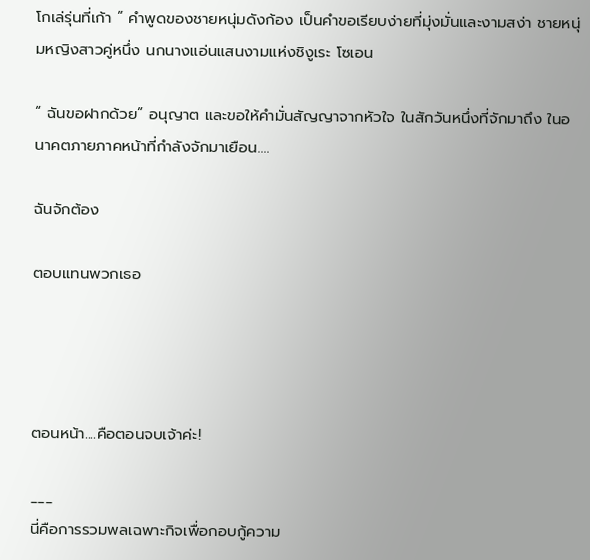โกเล่รุ่นที่เก้า ” คำพูดของชายหนุ่มดังก้อง เป็นคำขอเรียบง่ายที่มุ่งมั่นและงามสง่า ชายหนุ่มหญิงสาวคู่หนึ่ง นกนางแอ่นแสนงามแห่งชิงูเระ โซเอน

“ ฉันขอฝากด้วย” อนุญาต และขอให้คำมั่นสัญญาจากหัวใจ ในสักวันหนึ่งที่จักมาถึง ในอนาคตภายภาคหน้าที่กำลังจักมาเยือน....

ฉันจักต้อง

ตอบแทนพวกเธอ




ตอนหน้า....คือตอนจบเจ้าค่ะ!

___
นี่คือการรวมพลเฉพาะกิจเพื่อกอบกู้ความ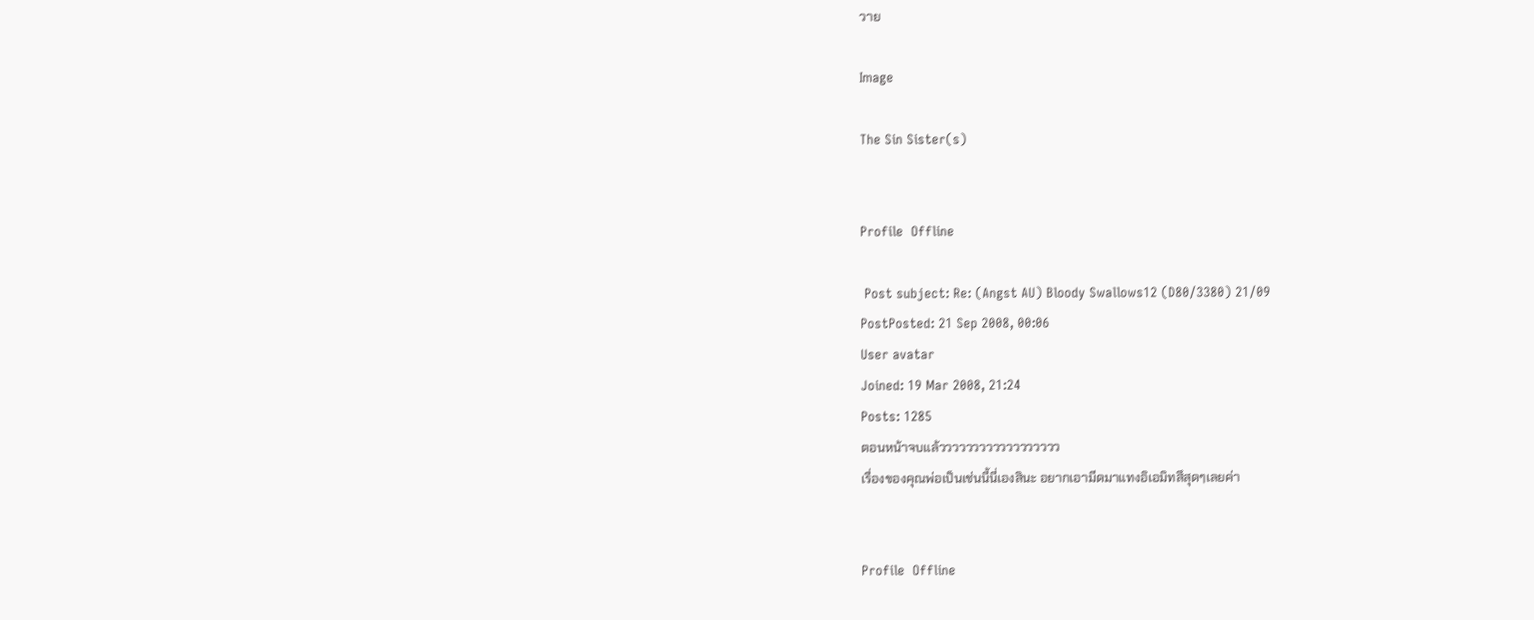วาย

Image

The Sin Sister(s)


Profile  Offline

 Post subject: Re: (Angst AU) Bloody Swallows12 (D80/3380) 21/09
PostPosted: 21 Sep 2008, 00:06
User avatar
Joined: 19 Mar 2008, 21:24
Posts: 1285
ตอนหน้าจบแล้วววววววววววววววววว
เรื่องของคุณพ่อเป็นเช่นนี้นี่เองสินะ อยากเอามีดมาแทงอิเอมิทสึสุดๆเลยค่า


Profile  Offline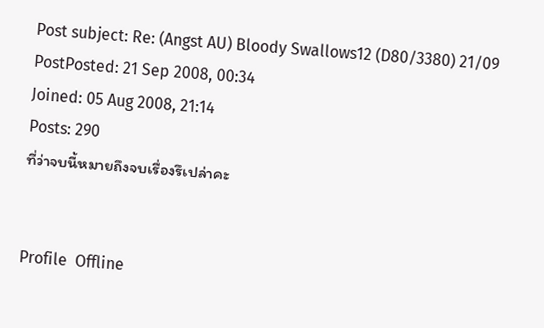Post subject: Re: (Angst AU) Bloody Swallows12 (D80/3380) 21/09
PostPosted: 21 Sep 2008, 00:34
Joined: 05 Aug 2008, 21:14
Posts: 290
ที่ว่าจบนี้หมายถึงจบเรื่องรึเปล่าคะ


Profile  Offline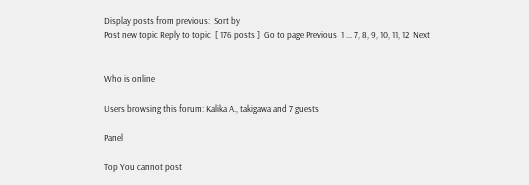Display posts from previous:  Sort by
Post new topic Reply to topic  [ 176 posts ]  Go to page Previous  1 ... 7, 8, 9, 10, 11, 12  Next


Who is online

Users browsing this forum: Kalika A., takigawa and 7 guests

Panel

Top You cannot post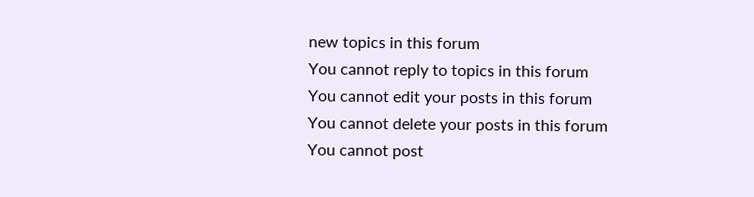new topics in this forum
You cannot reply to topics in this forum
You cannot edit your posts in this forum
You cannot delete your posts in this forum
You cannot post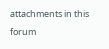attachments in this forum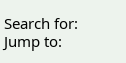Search for:
Jump to: